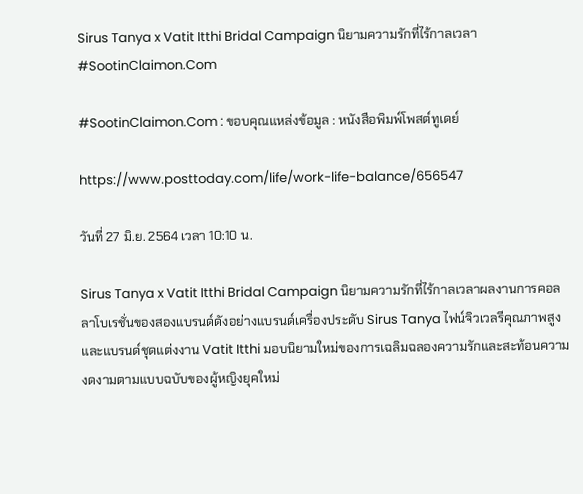Sirus Tanya x Vatit Itthi Bridal Campaign นิยามความรักที่ไร้กาลเวลา #SootinClaimon.Com

#SootinClaimon.Com : ขอบคุณแหล่งข้อมูล : หนังสือพิมพ์โพสต์ทูเดย์

https://www.posttoday.com/life/work-life-balance/656547

วันที่ 27 มิ.ย. 2564 เวลา 10:10 น.

Sirus Tanya x Vatit Itthi Bridal Campaign นิยามความรักที่ไร้กาลเวลาผลงานการคอลลาโบเรชั่นของสองแบรนด์ดังอย่างแบรนด์เครื่องประดับ Sirus Tanya ไฟน์จิวเวลรีคุณภาพสูง และแบรนด์ชุดแต่งงาน Vatit Itthi มอบนิยามใหม่ของการเฉลิมฉลองความรักและสะท้อนความงดงามตามแบบฉบับของผู้หญิงยุคใหม่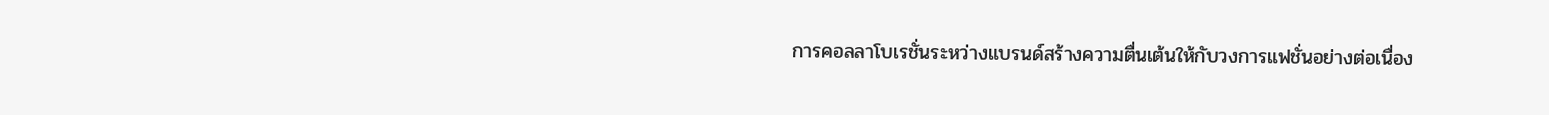การคอลลาโบเรชั่นระหว่างแบรนด์สร้างความตื่นเต้นให้กับวงการแฟชั่นอย่างต่อเนื่อง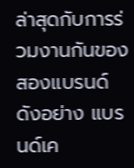ล่าสุดกับการร่วมงานกันของสองแบรนด์ดังอย่าง แบรนด์เค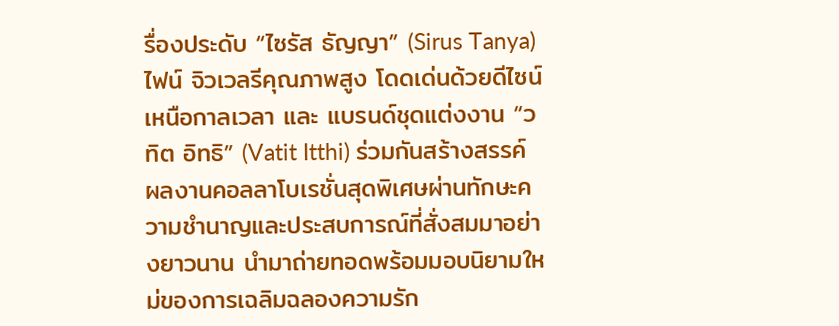รื่องประดับ “ไซรัส ธัญญา” (Sirus Tanya) ไฟน์ จิวเวลรีคุณภาพสูง โดดเด่นด้วยดีไซน์เหนือกาลเวลา และ แบรนด์ชุดแต่งงาน “วทิต อิทธิ” (Vatit Itthi) ร่วมกันสร้างสรรค์ผลงานคอลลาโบเรชั่นสุดพิเศษผ่านทักษะความชำนาญและประสบการณ์ที่สั่งสมมาอย่างยาวนาน นำมาถ่ายทอดพร้อมมอบนิยามใหม่ของการเฉลิมฉลองความรัก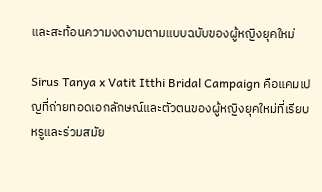และสะท้อนความงดงามตามแบบฉบับของผู้หญิงยุคใหม่

Sirus Tanya x Vatit Itthi Bridal Campaign คือแคมเปญที่ถ่ายทอดเอกลักษณ์และตัวตนของผู้หญิงยุคใหม่ที่เรียบหรูและร่วมสมัย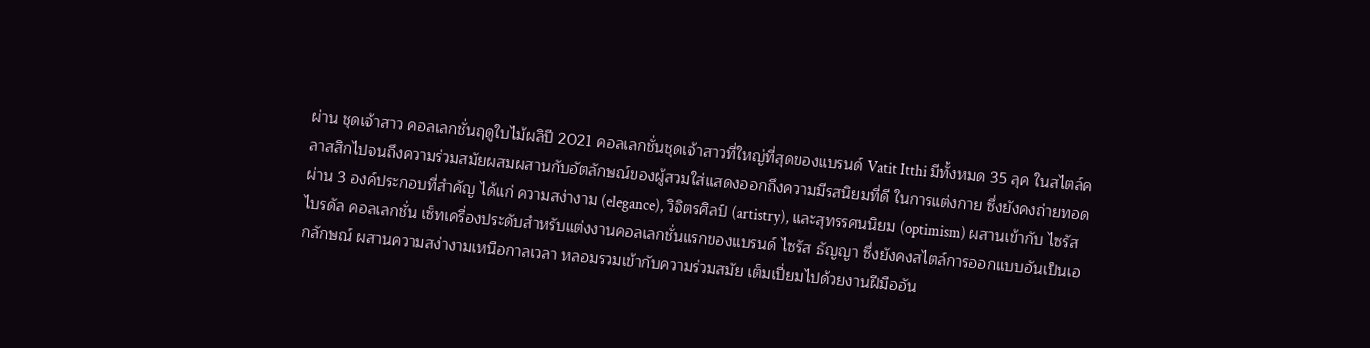ผ่าน ชุดเจ้าสาว คอลเลกชั่นฤดูใบไม้ผลิปี 2021 คอลเลกชั่นชุดเจ้าสาวที่ใหญ่ที่สุดของแบรนด์ Vatit Itthi มีทั้งหมด 35 ลุค ในสไตล์คลาสสิกไปจนถึงความร่วมสมัยผสมผสานกับอัตลักษณ์ของผู้สวมใส่แสดงออกถึงความมีรสนิยมที่ดี ในการแต่งกาย ซึ่งยังคงถ่ายทอดผ่าน 3 องค์ประกอบที่สำคัญ ได้แก่ ความสง่างาม (elegance), วิจิตรศิลป์ (artistry), และสุทรรศนนิยม (optimism) ผสานเข้ากับ ไซรัส ไบรดัล คอลเลกชั่น เซ็ทเครื่องประดับสำหรับแต่งงานคอลเลกชั่นแรกของแบรนด์ ไซรัส ธัญญา ซึ่งยังคงสไตล์การออกแบบอันเป็นเอกลักษณ์ ผสานความสง่างามเหนือกาลเวลา หลอมรวมเข้ากับความร่วมสมัย เต็มเปี่ยมไปด้วยงานฝีมืออัน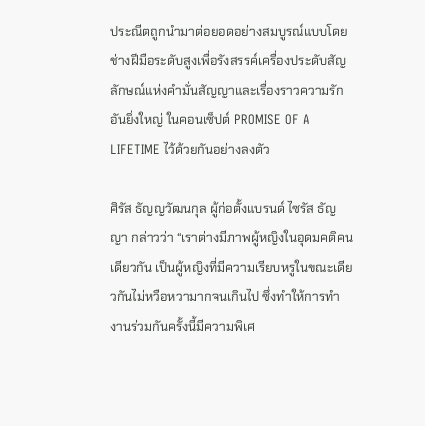ประณีตถูกนำมาต่อยอดอย่างสมบูรณ์แบบโดยช่างฝีมือระดับสูงเพื่อรังสรรค์เครื่องประดับสัญลักษณ์แห่งคำมั่นสัญญาและเรื่องราวความรักอันยิ่งใหญ่ ในคอนเซ็ปต์ PROMISE OF A LIFETIME ไว้ด้วยกันอย่างลงตัว

ศิรัส ธัญญวัฒนกุล ผู้ก่อตั้งแบรนด์ ไซรัส ธัญญา กล่าวว่า “เราต่างมีภาพผู้หญิงในอุดมคติคนเดียวกัน เป็นผู้หญิงที่มีความเรียบหรูในขณะเดียวกันไม่หวือหวามากจนเกินไป ซึ่งทำให้การทำงานร่วมกันครั้งนี้มีความพิเศ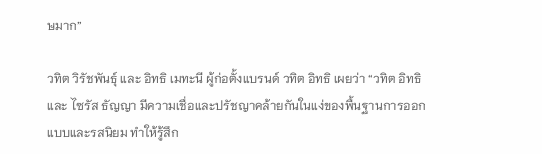ษมาก”

วทิต วิรัชพันธุ์ และ อิทธิ เมทะนี ผู้ก่อตั้งแบรนด์ วทิต อิทธิ เผยว่า “วทิต อิทธิ และ ไซรัส ธัญญา มีความเชื่อและปรัชญาคล้ายกันในแง่ของพื้นฐานการออกแบบและรสนิยม ทำให้รู้สึก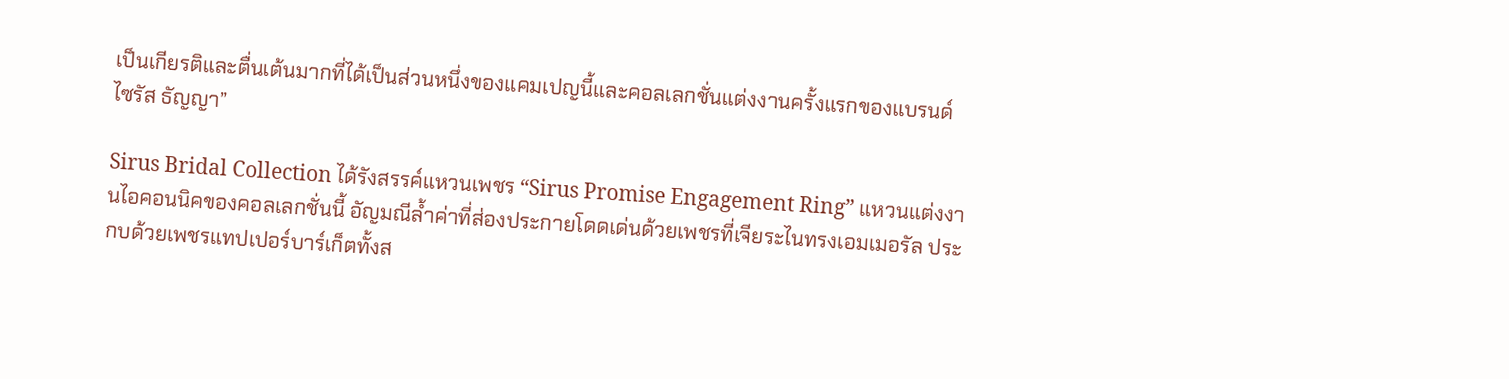เป็นเกียรติและตื่นเต้นมากที่ได้เป็นส่วนหนึ่งของแคมเปญนี้และคอลเลกชั่นแต่งงานครั้งแรกของแบรนด์ ไซรัส ธัญญา”

Sirus Bridal Collection ได้รังสรรค์แหวนเพชร “Sirus Promise Engagement Ring” แหวนแต่งงานไอคอนนิคของคอลเลกชั่นนี้ อัญมณีล้ำค่าที่ส่องประกายโดดเด่นด้วยเพชรที่เจียระไนทรงเอมเมอรัล ประกบด้วยเพชรแทปเปอร์บาร์เก็ตทั้งส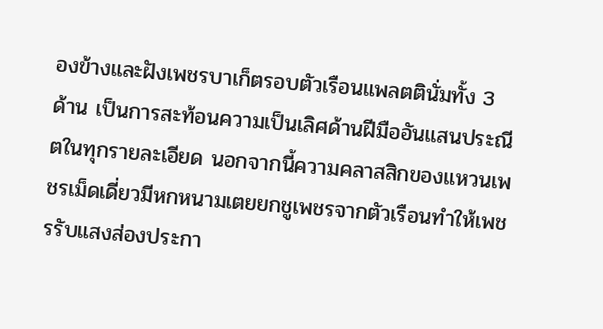องข้างและฝังเพชรบาเก็ตรอบตัวเรือนแพลตตินั่มทั้ง 3 ด้าน เป็นการสะท้อนความเป็นเลิศด้านฝีมืออันแสนประณีตในทุกรายละเอียด นอกจากนี้ความคลาสสิกของแหวนเพชรเม็ดเดี่ยวมีหกหนามเตยยกชูเพชรจากตัวเรือนทำให้เพชรรับแสงส่องประกา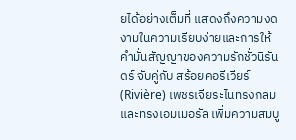ยได้อย่างเต็มที่ แสดงถึงความงดงามในความเรียบง่ายและการให้คำมั่นสัญญาของความรักชั่วนิรันดร์ จับคู่กับ สร้อยคอรีเวียร์ (Rivière) เพชรเจียระไนทรงกลมและทรงเอมเมอรัล เพิ่มความสมบู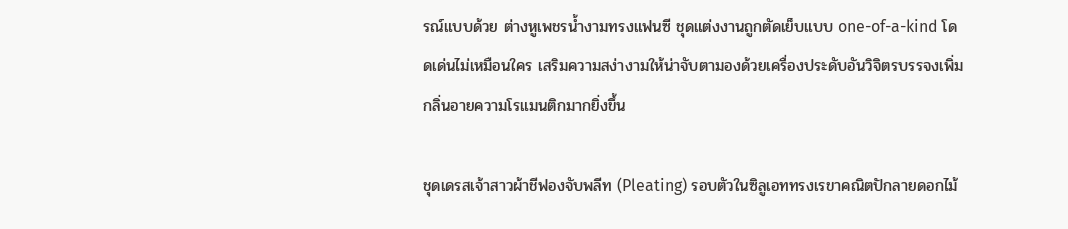รณ์แบบด้วย ต่างหูเพชรน้ำงามทรงแฟนซี ชุดแต่งงานถูกตัดเย็บแบบ one-of-a-kind โดดเด่นไม่เหมือนใคร เสริมความสง่างามให้น่าจับตามองด้วยเครื่องประดับอันวิจิตรบรรจงเพิ่มกลิ่นอายความโรแมนติกมากยิ่งขึ้น

ชุดเดรสเจ้าสาวผ้าชีฟองจับพลีท (Pleating) รอบตัวในซิลูเอททรงเรขาคณิตปักลายดอกไม้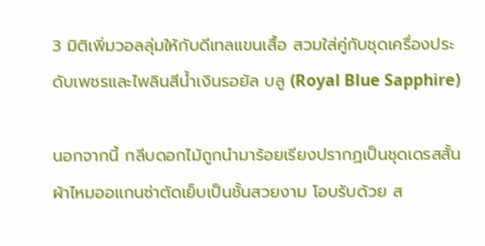3 มิติเพิ่มวอลลุ่มให้กับดีเทลแขนเสื้อ สวมใส่คู่กับชุดเครื่องประดับเพชรและไพลินสีน้ำเงินรอยัล บลู (Royal Blue Sapphire)

นอกจากนี้ กลีบดอกไม้ถูกนำมาร้อยเรียงปรากฏเป็นชุดเดรสสั้นผ้าไหมออแกนซ่าตัดเย็บเป็นชั้นสวยงาม โอบรับด้วย ส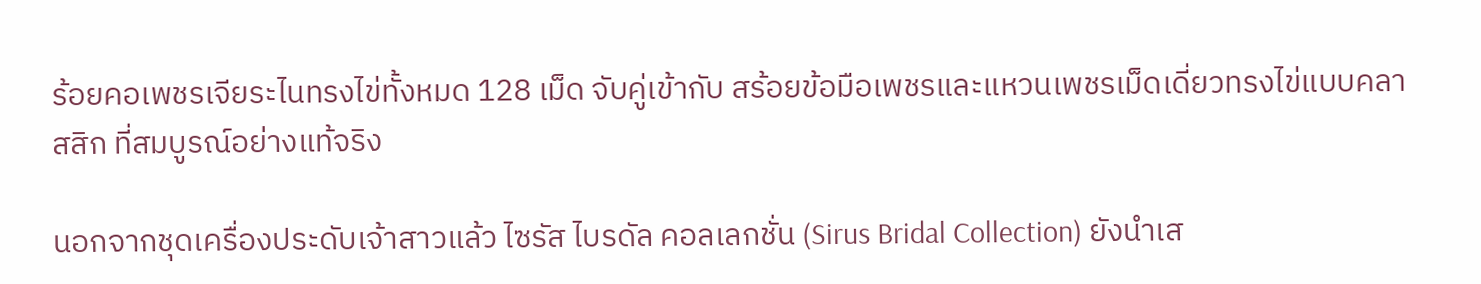ร้อยคอเพชรเจียระไนทรงไข่ทั้งหมด 128 เม็ด จับคู่เข้ากับ สร้อยข้อมือเพชรและแหวนเพชรเม็ดเดี่ยวทรงไข่แบบคลาสสิก ที่สมบูรณ์อย่างแท้จริง

นอกจากชุดเครื่องประดับเจ้าสาวแล้ว ไซรัส ไบรดัล คอลเลกชั่น (Sirus Bridal Collection) ยังนำเส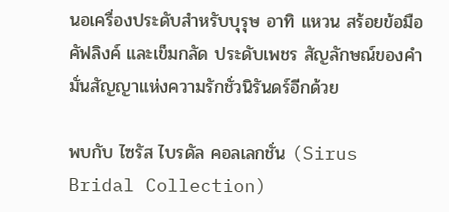นอเครื่องประดับสำหรับบุรุษ อาทิ แหวน สร้อยข้อมือ คัฟลิงค์ และเข็มกลัด ประดับเพชร สัญลักษณ์ของคำมั่นสัญญาแห่งความรักชั่วนิรันดร์อีกด้วย

พบกับ ไซรัส ไบรดัล คอลเลกชั่น (Sirus Bridal Collection)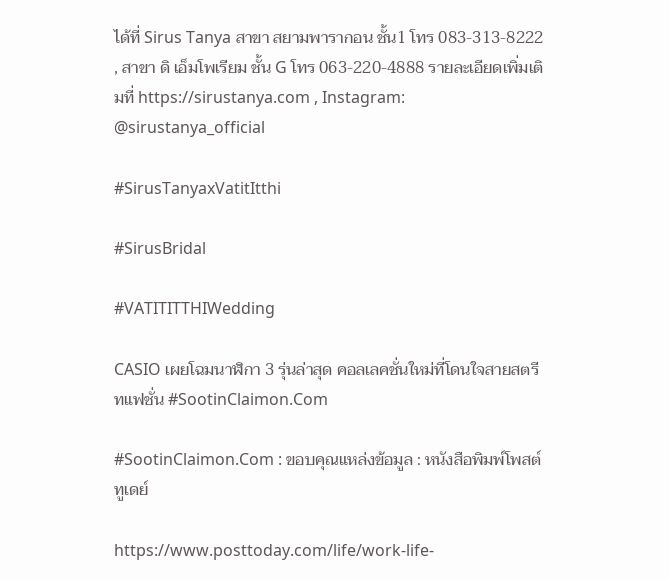ได้ที่ Sirus Tanya สาขา สยามพารากอน ชั้น1 โทร 083-313-8222 , สาขา ดิ เอ็มโพเรียม ชั้น G โทร 063-220-4888 รายละเอียดเพิ่มเติมที่ https://sirustanya.com , Instagram: @sirustanya_official

#SirusTanyaxVatitItthi

#SirusBridal

#VATITITTHIWedding

CASIO เผยโฉมนาฬิกา 3 รุ่นล่าสุด คอลเลคชั่นใหม่ที่โดนใจสายสตรีทแฟชั่น #SootinClaimon.Com

#SootinClaimon.Com : ขอบคุณแหล่งข้อมูล : หนังสือพิมพ์โพสต์ทูเดย์

https://www.posttoday.com/life/work-life-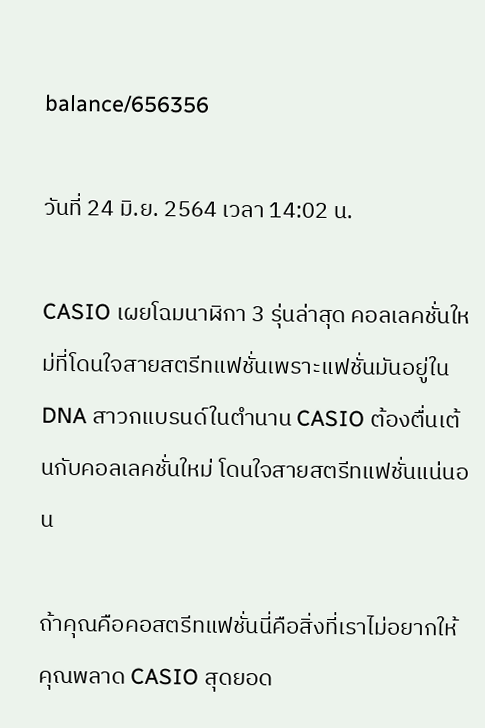balance/656356

วันที่ 24 มิ.ย. 2564 เวลา 14:02 น.

CASIO เผยโฉมนาฬิกา 3 รุ่นล่าสุด คอลเลคชั่นใหม่ที่โดนใจสายสตรีทแฟชั่นเพราะแฟชั่นมันอยู่ใน DNA สาวกแบรนด์ในตำนาน CASIO ต้องตื่นเต้นกับคอลเลคชั่นใหม่ โดนใจสายสตรีทแฟชั่นแน่นอน

ถ้าคุณคือคอสตรีทแฟชั่นนี่คือสิ่งที่เราไม่อยากให้คุณพลาด CASIO สุดยอด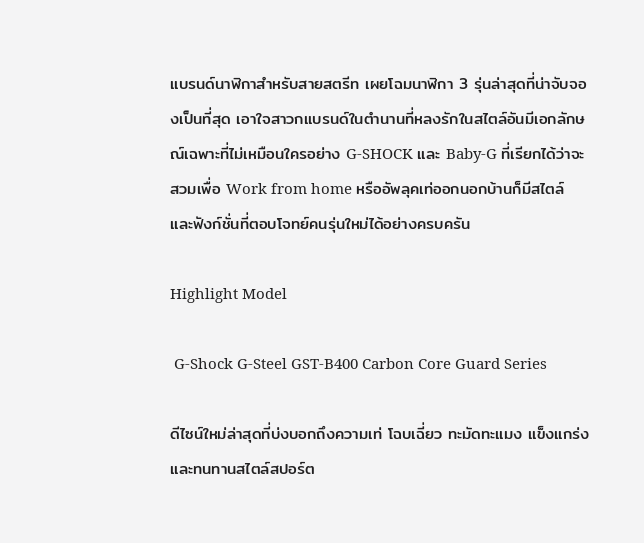แบรนด์นาฬิกาสำหรับสายสตรีท เผยโฉมนาฬิกา 3 รุ่นล่าสุดที่น่าจับจองเป็นที่สุด เอาใจสาวกแบรนด์ในตำนานที่หลงรักในสไตล์อันมีเอกลักษณ์เฉพาะที่ไม่เหมือนใครอย่าง G-SHOCK และ Baby-G ที่เรียกได้ว่าจะสวมเพื่อ Work from home หรืออัพลุคเท่ออกนอกบ้านก็มีสไตล์และฟังก์ชั่นที่ตอบโจทย์คนรุ่นใหม่ได้อย่างครบครัน

Highlight Model

 G-Shock G-Steel GST-B400 Carbon Core Guard Series

ดีไซน์ใหม่ล่าสุดที่บ่งบอกถึงความเท่ โฉบเฉี่ยว ทะมัดทะแมง แข็งแกร่ง และทนทานสไตล์สปอร์ต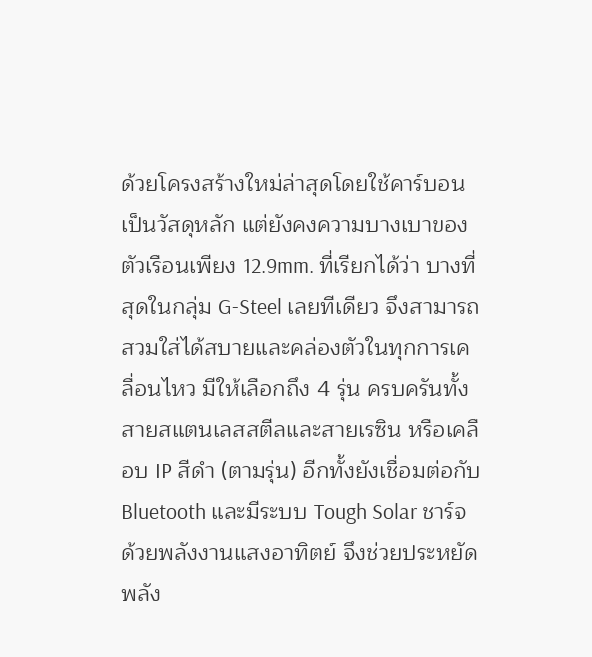ด้วยโครงสร้างใหม่ล่าสุดโดยใช้คาร์บอนเป็นวัสดุหลัก แต่ยังคงความบางเบาของตัวเรือนเพียง 12.9mm. ที่เรียกได้ว่า บางที่สุดในกลุ่ม G-Steel เลยทีเดียว จึงสามารถสวมใส่ได้สบายและคล่องตัวในทุกการเคลื่อนไหว มีให้เลือกถึง 4 รุ่น ครบครันทั้งสายสแตนเลสสตีลและสายเรซิน หรือเคลือบ IP สีดำ (ตามรุ่น) อีกทั้งยังเชื่อมต่อกับ Bluetooth และมีระบบ Tough Solar ชาร์จด้วยพลังงานแสงอาทิตย์ จึงช่วยประหยัดพลัง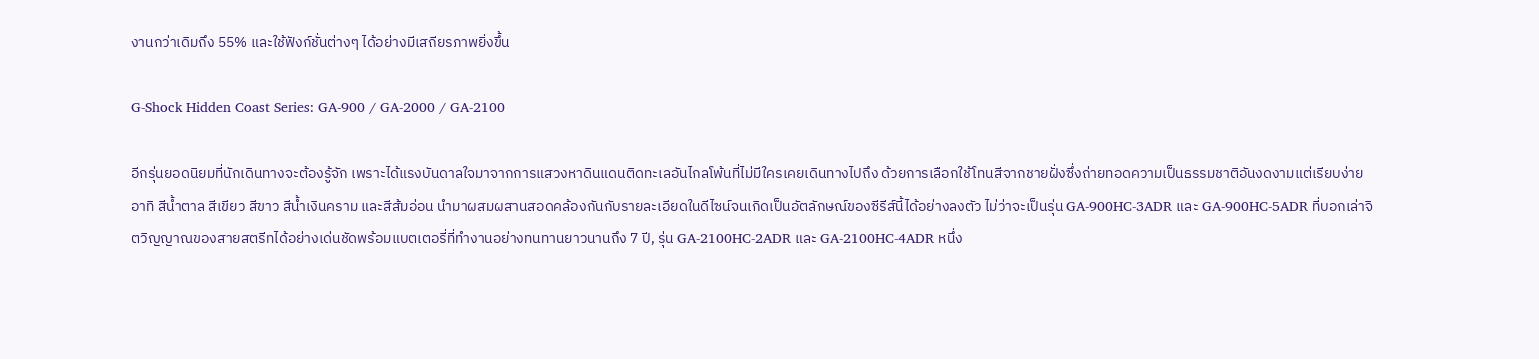งานกว่าเดิมถึง 55% และใช้ฟังก์ชั่นต่างๆ ได้อย่างมีเสถียรภาพยิ่งขึ้น

G-Shock Hidden Coast Series: GA-900 / GA-2000 / GA-2100

อีกรุ่นยอดนิยมที่นักเดินทางจะต้องรู้จัก เพราะได้แรงบันดาลใจมาจากการแสวงหาดินแดนติดทะเลอันไกลโพ้นที่ไม่มีใครเคยเดินทางไปถึง ด้วยการเลือกใช้โทนสีจากชายฝั่งซึ่งถ่ายทอดความเป็นธรรมชาติอันงดงามแต่เรียบง่าย อาทิ สีน้ำตาล สีเขียว สีขาว สีน้ำเงินคราม และสีส้มอ่อน นำมาผสมผสานสอดคล้องกันกับรายละเอียดในดีไซน์จนเกิดเป็นอัตลักษณ์ของซีรีส์นี้ได้อย่างลงตัว ไม่ว่าจะเป็นรุ่น GA-900HC-3ADR และ GA-900HC-5ADR ที่บอกเล่าจิตวิญญาณของสายสตรีทได้อย่างเด่นชัดพร้อมแบตเตอรี่ที่ทำงานอย่างทนทานยาวนานถึง 7 ปี, รุ่น GA-2100HC-2ADR และ GA-2100HC-4ADR หนึ่ง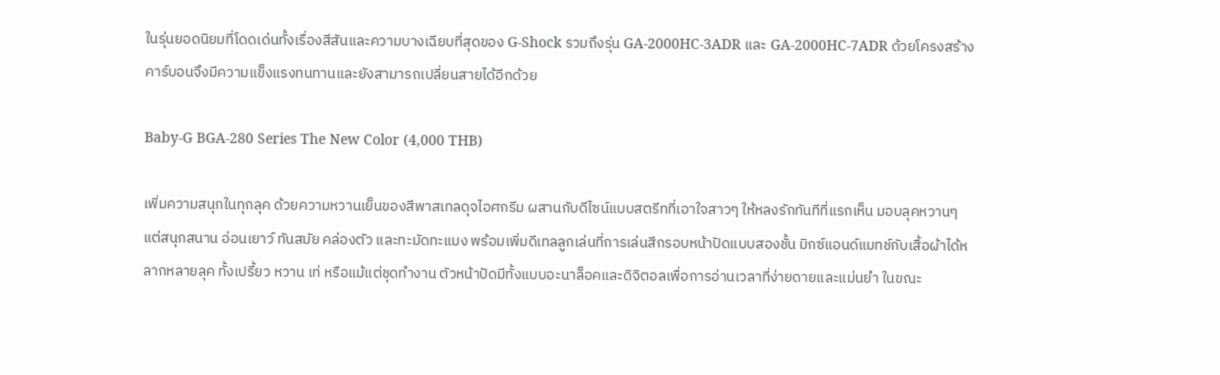ในรุ่นยอดนิยมที่โดดเด่นทั้งเรื่องสีสันและความบางเฉียบที่สุดของ G-Shock รวมถึงรุ่น GA-2000HC-3ADR และ GA-2000HC-7ADR ด้วยโครงสร้างคาร์บอนจึงมีความแข็งแรงทนทานและยังสามารถเปลี่ยนสายได้อีกด้วย

Baby-G BGA-280 Series The New Color (4,000 THB)

เพิ่มความสนุกในทุกลุค ด้วยความหวานเย็นของสีพาสเทลดุจไอศกรีม ผสานกับดีไซน์แบบสตรีทที่เอาใจสาวๆ ให้หลงรักทันทีที่แรกเห็น มอบลุคหวานๆ แต่สนุกสนาน อ่อนเยาว์ ทันสมัย คล่องตัว และทะมัดทะแมง พร้อมเพิ่มดีเทลลูกเล่นที่การเล่นสีกรอบหน้าปัดแบบสองชั้น มิกซ์แอนด์แมทช์กับเสื้อผ้าได้หลากหลายลุค ทั้งเปรี้ยว หวาน เท่ หรือแม้แต่ชุดทำงาน ตัวหน้าปัดมีทั้งแบบอะนาล็อคและดิจิตอลเพื่อการอ่านเวลาที่ง่ายดายและแม่นยำ ในขณะ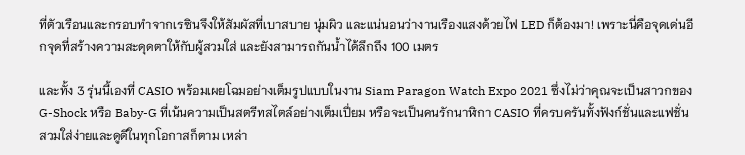ที่ตัวเรือนและกรอบทำจากเรซินจึงให้สัมผัสที่เบาสบาย นุ่มผิว และแน่นอนว่างานเรืองแสงด้วยไฟ LED ก็ต้องมา! เพราะนี่คือจุดเด่นอีกจุดที่สร้างความสะดุดตาให้กับผู้สวมใส่ และยังสามารถกันน้ำได้ลึกถึง 100 เมตร

และทั้ง 3 รุ่นนี้เองที่ CASIO พร้อมเผยโฉมอย่างเต็มรูปแบบในงาน Siam Paragon Watch Expo 2021 ซึ่งไม่ว่าคุณจะเป็นสาวกของ G-Shock หรือ Baby-G ที่เน้นความเป็นสตรีทสไตล์อย่างเต็มเปี่ยม หรือจะเป็นคนรักนาฬิกา CASIO ที่ครบครันทั้งฟังก์ชั่นและแฟชั่น สวมใส่ง่ายและดูดีในทุกโอกาสก็ตาม เหล่า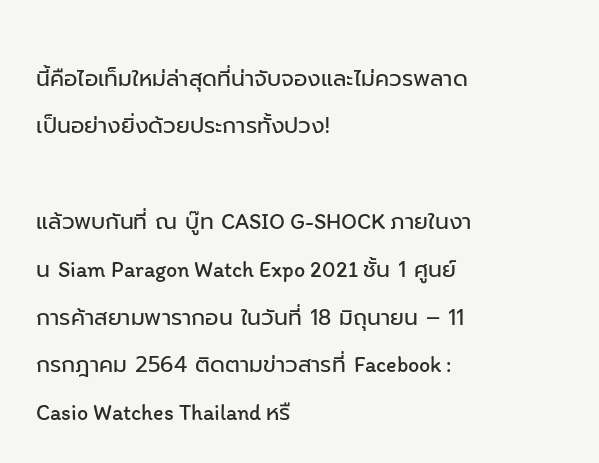นี้คือไอเท็มใหม่ล่าสุดที่น่าจับจองและไม่ควรพลาดเป็นอย่างยิ่งด้วยประการทั้งปวง!

แล้วพบกันที่ ณ บู๊ท CASIO G-SHOCK ภายในงาน Siam Paragon Watch Expo 2021 ชั้น 1 ศูนย์การค้าสยามพารากอน ในวันที่ 18 มิถุนายน – 11 กรกฎาคม 2564 ติดตามข่าวสารที่ Facebook : Casio Watches Thailand หรื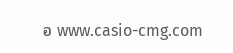อ www.casio-cmg.com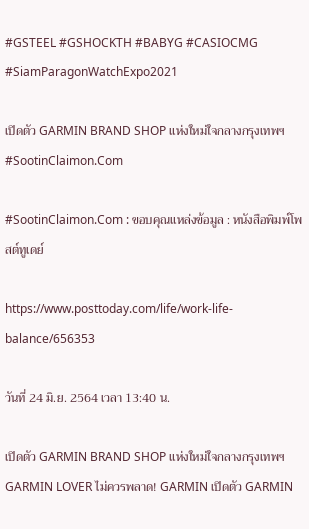#GSTEEL #GSHOCKTH #BABYG #CASIOCMG #SiamParagonWatchExpo2021

เปิดตัว GARMIN BRAND SHOP แห่งใหม่ใจกลางกรุงเทพฯ #SootinClaimon.Com

#SootinClaimon.Com : ขอบคุณแหล่งข้อมูล : หนังสือพิมพ์โพสต์ทูเดย์

https://www.posttoday.com/life/work-life-balance/656353

วันที่ 24 มิ.ย. 2564 เวลา 13:40 น.

เปิดตัว GARMIN BRAND SHOP แห่งใหม่ใจกลางกรุงเทพฯGARMIN LOVER ไม่ควรพลาด! GARMIN เปิดตัว GARMIN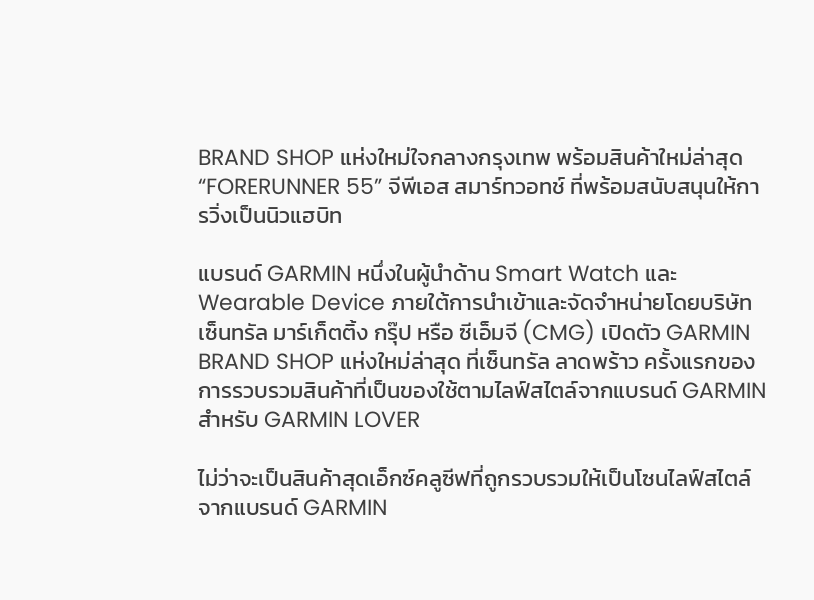BRAND SHOP แห่งใหม่ใจกลางกรุงเทพ พร้อมสินค้าใหม่ล่าสุด “FORERUNNER 55” จีพีเอส สมาร์ทวอทช์ ที่พร้อมสนับสนุนให้การวิ่งเป็นนิวแฮบิท

แบรนด์ GARMIN หนึ่งในผู้นำด้าน Smart Watch และ Wearable Device ภายใต้การนำเข้าและจัดจำหน่ายโดยบริษัท เซ็นทรัล มาร์เก็ตติ้ง กรุ๊ป หรือ ซีเอ็มจี (CMG) เปิดตัว GARMIN BRAND SHOP แห่งใหม่ล่าสุด ที่เซ็นทรัล ลาดพร้าว ครั้งแรกของการรวบรวมสินค้าที่เป็นของใช้ตามไลฟ์สไตล์จากแบรนด์ GARMIN สำหรับ GARMIN LOVER

ไม่ว่าจะเป็นสินค้าสุดเอ็กซ์คลูซีฟที่ถูกรวบรวมให้เป็นโซนไลฟ์สไตล์จากแบรนด์ GARMIN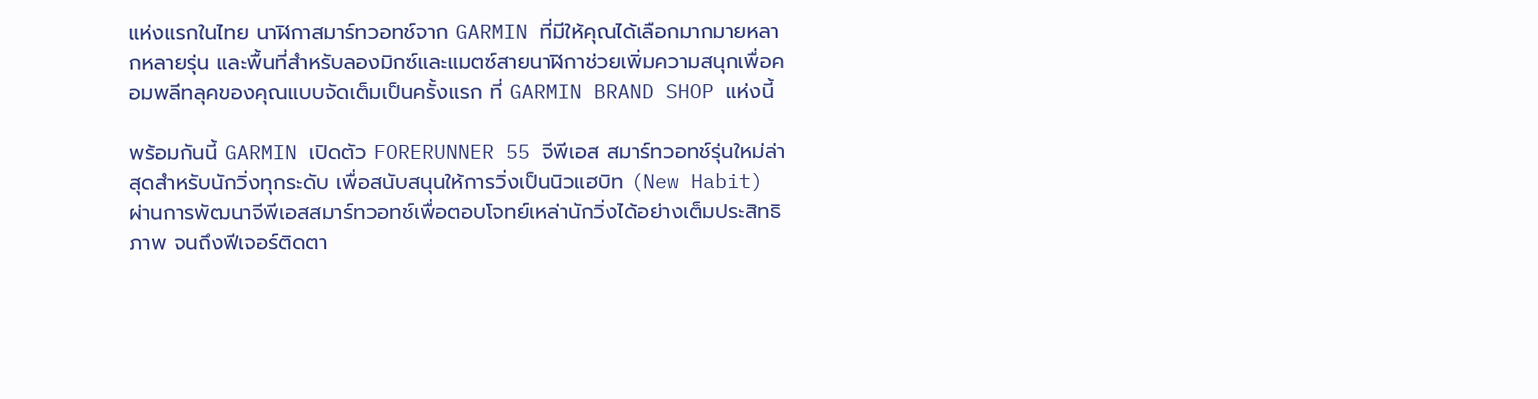แห่งแรกในไทย นาฬิกาสมาร์ทวอทช์จาก GARMIN ที่มีให้คุณได้เลือกมากมายหลากหลายรุ่น และพื้นที่สำหรับลองมิกซ์และแมตซ์สายนาฬิกาช่วยเพิ่มความสนุกเพื่อคอมพลีทลุคของคุณแบบจัดเต็มเป็นครั้งแรก ที่ GARMIN BRAND SHOP แห่งนี้

พร้อมกันนี้ GARMIN เปิดตัว FORERUNNER 55 จีพีเอส สมาร์ทวอทช์รุ่นใหม่ล่าสุดสำหรับนักวิ่งทุกระดับ เพื่อสนับสนุนให้การวิ่งเป็นนิวแฮบิท (New Habit) ผ่านการพัฒนาจีพีเอสสมาร์ทวอทช์เพื่อตอบโจทย์เหล่านักวิ่งได้อย่างเต็มประสิทธิภาพ จนถึงฟีเจอร์ติดตา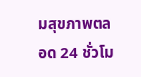มสุขภาพตลอด 24 ชั่วโม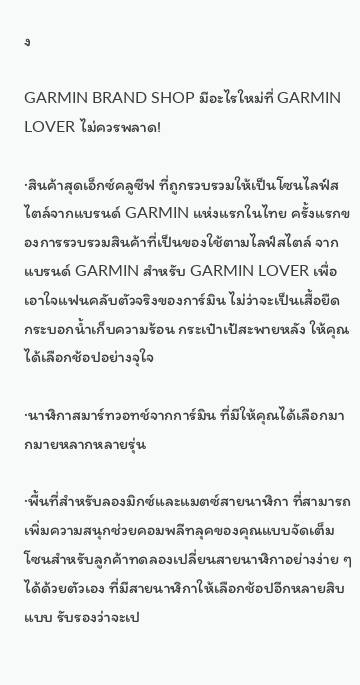ง

GARMIN BRAND SHOP มีอะไรใหม่ที่ GARMIN LOVER ไม่ควรพลาด!

·สินค้าสุดเอ็กซ์คลูซีฟ ที่ถูกรวบรวมให้เป็นโซนไลฟ์สไตล์จากแบรนด์ GARMIN แห่งแรกในไทย ครั้งแรกของการรวบรวมสินค้าที่เป็นของใช้ตามไลฟ์สไตล์ จากแบรนด์ GARMIN สำหรับ GARMIN LOVER เพื่อเอาใจแฟนคลับตัวจริงของการ์มิน ไม่ว่าจะเป็นเสื้อยืด กระบอกน้ำเก็บความร้อน กระเป๋าเป้สะพายหลัง ให้คุณได้เลือกช้อปอย่างจุใจ

·นาฬิกาสมาร์ทวอทช์จากการ์มิน ที่มีให้คุณได้เลือกมากมายหลากหลายรุ่น

·พื้นที่สำหรับลองมิกซ์และแมตซ์สายนาฬิกา ที่สามารถเพิ่มความสนุกช่วยคอมพลีทลุคของคุณแบบจัดเต็ม โซนสำหรับลูกค้าทดลองเปลี่ยนสายนาฬิกาอย่างง่าย ๆ ได้ด้วยตัวเอง ที่มีสายนาฬิกาให้เลือกช้อปอีกหลายสิบแบบ รับรองว่าจะเป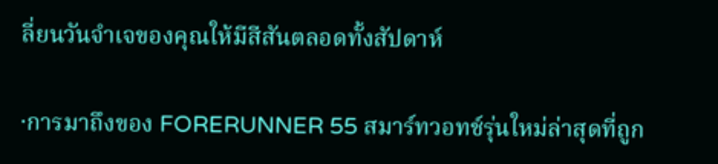ลี่ยนวันจำเจของคุณให้มีสีสันตลอดทั้งสัปดาห์

·การมาถึงของ FORERUNNER 55 สมาร์ทวอทช์รุ่นใหม่ล่าสุดที่ถูก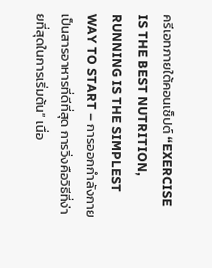ครีเอทภายใต้คอนเซ็ปต์ “EXERCISE IS THE BEST NUTRITION, RUNNING IS THE SIMPLEST WAY TO START – การออกกำลังกายเป็นสารอาหารที่ดีที่สุด การวิ่งคือวิธีที่ง่ายที่สุดในการเริ่มต้น” เนื่อ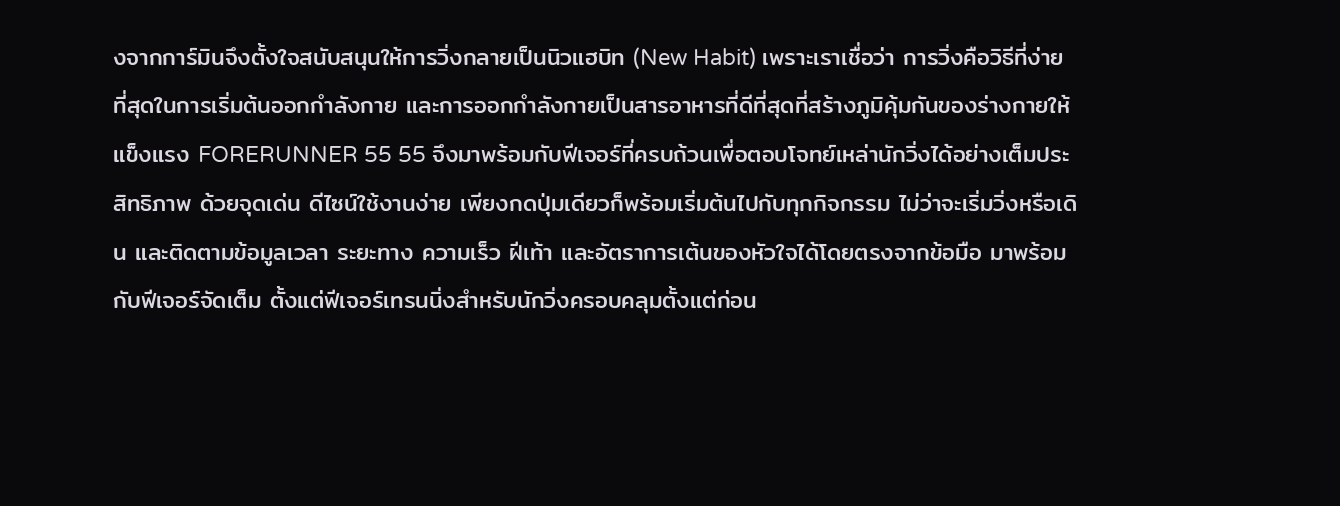งจากการ์มินจึงตั้งใจสนับสนุนให้การวิ่งกลายเป็นนิวแฮบิท (New Habit) เพราะเราเชื่อว่า การวิ่งคือวิธีที่ง่ายที่สุดในการเริ่มต้นออกกำลังกาย และการออกกำลังกายเป็นสารอาหารที่ดีที่สุดที่สร้างภูมิคุ้มกันของร่างกายให้แข็งแรง FORERUNNER 55 55 จึงมาพร้อมกับฟีเจอร์ที่ครบถ้วนเพื่อตอบโจทย์เหล่านักวิ่งได้อย่างเต็มประสิทธิภาพ ด้วยจุดเด่น ดีไซน์ใช้งานง่าย เพียงกดปุ่มเดียวก็พร้อมเริ่มต้นไปกับทุกกิจกรรม ไม่ว่าจะเริ่มวิ่งหรือเดิน และติดตามข้อมูลเวลา ระยะทาง ความเร็ว ฝีเท้า และอัตราการเต้นของหัวใจได้โดยตรงจากข้อมือ มาพร้อมกับฟีเจอร์จัดเต็ม ตั้งแต่ฟีเจอร์เทรนนิ่งสำหรับนักวิ่งครอบคลุมตั้งแต่ก่อน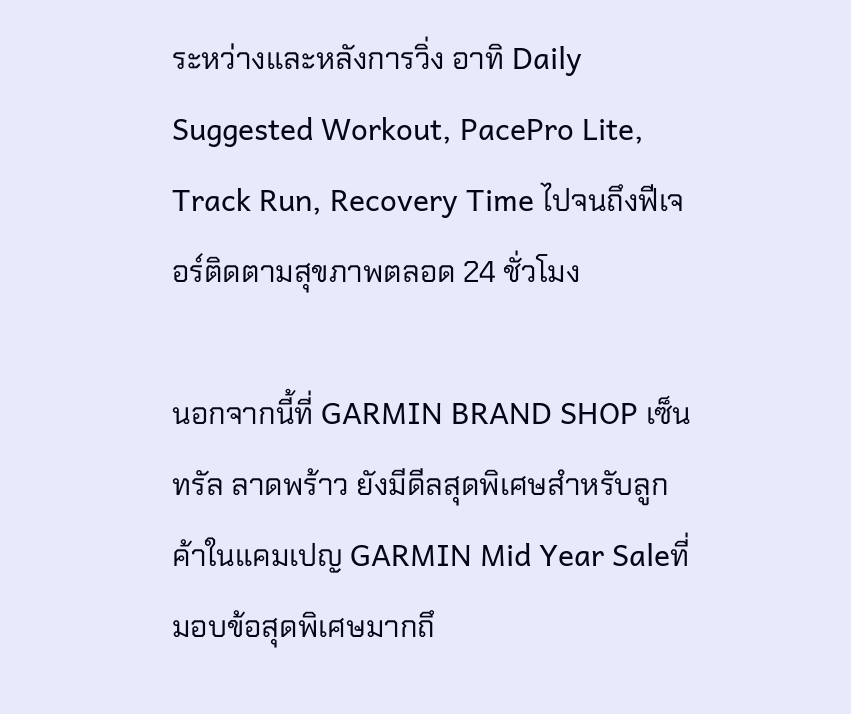ระหว่างและหลังการวิ่ง อาทิ Daily Suggested Workout, PacePro Lite, Track Run, Recovery Time ไปจนถึงฟีเจอร์ติดตามสุขภาพตลอด 24 ชั่วโมง

นอกจากนี้ที่ GARMIN BRAND SHOP เซ็นทรัล ลาดพร้าว ยังมีดีลสุดพิเศษสำหรับลูกค้าในแคมเปญ GARMIN Mid Year Saleที่มอบข้อสุดพิเศษมากถึ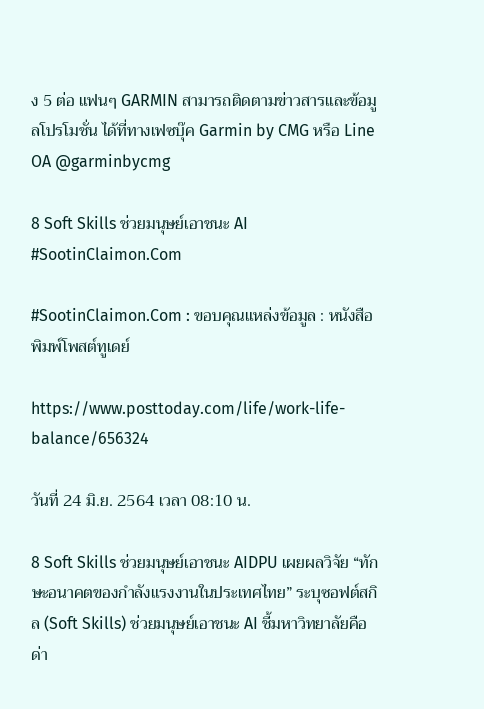ง 5 ต่อ แฟนๆ GARMIN สามารถติดตามข่าวสารและข้อมูลโปรโมชั่น ได้ที่ทางเฟซบุ๊ค Garmin by CMG หรือ Line OA @garminbycmg

8 Soft Skills ช่วยมนุษย์เอาชนะ AI #SootinClaimon.Com

#SootinClaimon.Com : ขอบคุณแหล่งข้อมูล : หนังสือพิมพ์โพสต์ทูเดย์

https://www.posttoday.com/life/work-life-balance/656324

วันที่ 24 มิ.ย. 2564 เวลา 08:10 น.

8 Soft Skills ช่วยมนุษย์เอาชนะ AIDPU เผยผลวิจัย “ทักษะอนาคตของกำลังแรงงานในประเทศไทย” ระบุซอฟต์สกิล (Soft Skills) ช่วยมนุษย์เอาชนะ AI ชี้มหาวิทยาลัยคือด่า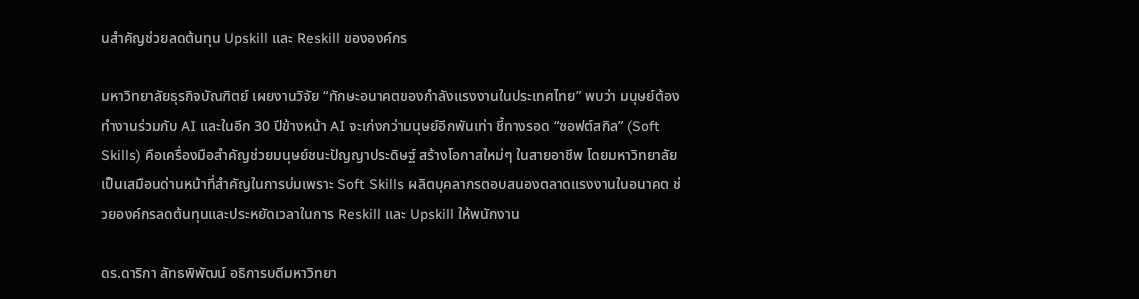นสำคัญช่วยลดต้นทุน Upskill และ Reskill ขององค์กร

มหาวิทยาลัยธุรกิจบัณฑิตย์ เผยงานวิจัย “ทักษะอนาคตของกำลังแรงงานในประเทศไทย” พบว่า มนุษย์ต้องทำงานร่วมกับ AI และในอีก 30 ปีข้างหน้า AI จะเก่งกว่ามนุษย์อีกพันเท่า ชี้ทางรอด “ซอฟต์สกิล” (Soft Skills) คือเครื่องมือสำคัญช่วยมนุษย์ชนะปัญญาประดิษฐ์ สร้างโอกาสใหม่ๆ ในสายอาชีพ โดยมหาวิทยาลัยเป็นเสมือนด่านหน้าที่สำคัญในการบ่มเพราะ Soft Skills ผลิตบุคลากรตอบสนองตลาดแรงงานในอนาคต ช่วยองค์กรลดต้นทุนและประหยัดเวลาในการ Reskill และ Upskill ให้พนักงาน

ดร.ดาริกา ลัทธพิพัฒน์ อธิการบดีมหาวิทยา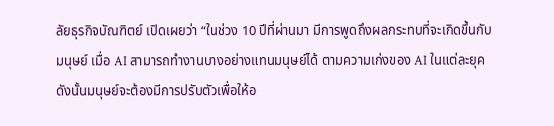ลัยธุรกิจบัณฑิตย์ เปิดเผยว่า “ในช่วง 10 ปีที่ผ่านมา มีการพูดถึงผลกระทบที่จะเกิดขึ้นกับมนุษย์ เมื่อ AI สามารถทำงานบางอย่างแทนมนุษย์ได้ ตามความเก่งของ AI ในแต่ละยุค ดังนั้นมนุษย์จะต้องมีการปรับตัวเพื่อให้อ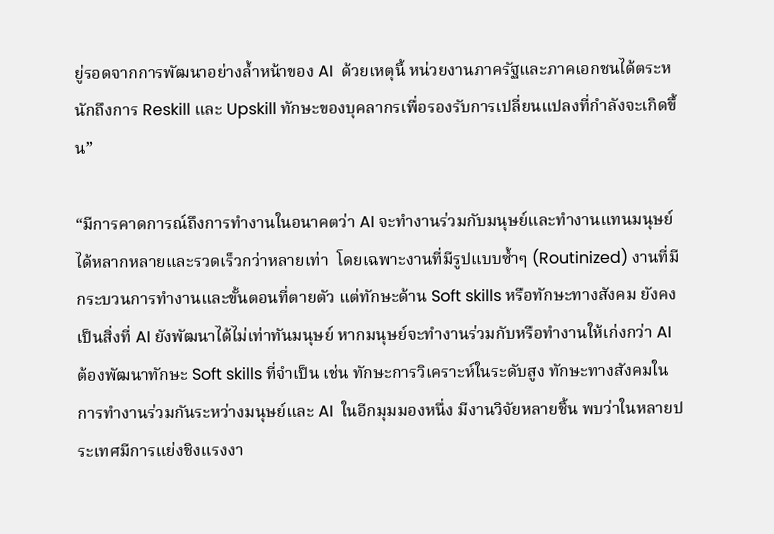ยู่รอดจากการพัฒนาอย่างล้ำหน้าของ AI  ด้วยเหตุนี้ หน่วยงานภาครัฐและภาคเอกชนได้ตระหนักถึงการ Reskill และ Upskill ทักษะของบุคลากรเพื่อรองรับการเปลี่ยนแปลงที่กำลังจะเกิดขึ้น”

“มีการคาดการณ์ถึงการทำงานในอนาคตว่า AI จะทำงานร่วมกับมนุษย์และทำงานแทนมนุษย์ได้หลากหลายและรวดเร็วกว่าหลายเท่า  โดยเฉพาะงานที่มีรูปแบบซ้ำๆ (Routinized) งานที่มีกระบวนการทำงานและขั้นตอนที่ตายตัว แต่ทักษะด้าน Soft skills หรือทักษะทางสังคม ยังคงเป็นสิ่งที่ AI ยังพัฒนาได้ไม่เท่าทันมนุษย์ หากมนุษย์จะทำงานร่วมกับหรือทำงานให้เก่งกว่า AI ต้องพัฒนาทักษะ Soft skills ที่จำเป็น เช่น ทักษะการวิเคราะห์ในระดับสูง ทักษะทางสังคมในการทำงานร่วมกันระหว่างมนุษย์และ AI  ในอีกมุมมองหนึ่ง มีงานวิจัยหลายชิ้น พบว่าในหลายประเทศมีการแย่งชิงแรงงา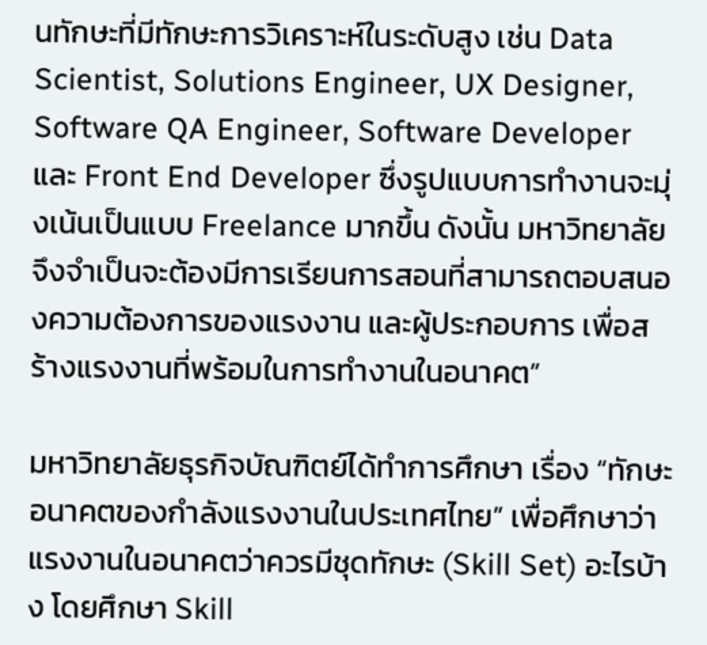นทักษะที่มีทักษะการวิเคราะห์ในระดับสูง เช่น Data Scientist, Solutions Engineer, UX Designer, Software QA Engineer, Software Developer และ Front End Developer ซึ่งรูปแบบการทำงานจะมุ่งเน้นเป็นแบบ Freelance มากขึ้น ดังนั้น มหาวิทยาลัยจึงจำเป็นจะต้องมีการเรียนการสอนที่สามารถตอบสนองความต้องการของแรงงาน และผู้ประกอบการ เพื่อสร้างแรงงานที่พร้อมในการทำงานในอนาคต”

มหาวิทยาลัยธุรกิจบัณฑิตย์ได้ทำการศึกษา เรื่อง “ทักษะอนาคตของกำลังแรงงานในประเทศไทย” เพื่อศึกษาว่าแรงงานในอนาคตว่าควรมีชุดทักษะ (Skill Set) อะไรบ้าง โดยศึกษา Skill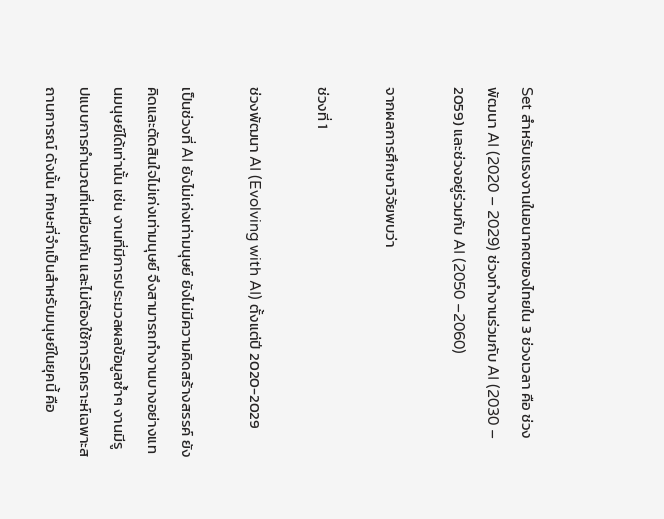Set สำหรับแรงงานในอนาคตของไทยใน 3 ช่วงเวลา คือ ช่วงพัฒนา AI (2020 – 2029) ช่วงทำงานร่วมกับ AI (2030 – 2059) และช่วงอยู่ร่วมกับ AI (2050 –2060)

จากผลการศึกษาวิจัยพบว่า

ช่วงที่ 1

ช่วงพัฒนา AI (Evolving with AI) ตั้งแต่ปี 2020-2029

เป็นช่วงที่ AI ยังไม่เก่งเท่ามนุษย์ ยังไม่มีความคิดสร้างสรรค์ ยังคิดและตัดสินใจไม่เก่งเท่ามนุษย์ จึงสามารถทำงานบางอย่างแทนมนุษย์ได้เท่านั้น เช่น งานที่มีการประมวลผลข้อมูลซ้ำๆ งานมีรูปแบบการคำนวณที่เหมือนกัน และไม่ต้องใช้การวิเคราะห์เฉพาะสถานการณ์ ดังนั้น ทักษะที่จำเป็นสำหรับมนุษย์ในยุคนี้ คือ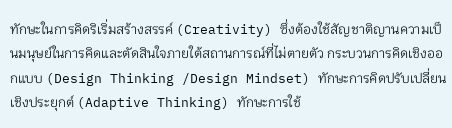ทักษะในการคิดริเริ่มสร้างสรรค์ (Creativity) ซึ่งต้องใช้สัญชาติญานความเป็นมนุษย์ในการคิดและตัดสินใจภายใต้สถานการณ์ที่ไม่ตายตัว กระบวนการคิดเชิงออกแบบ (Design Thinking /Design Mindset) ทักษะการคิดปรับเปลี่ยนเชิงประยุกต์ (Adaptive Thinking) ทักษะการใช้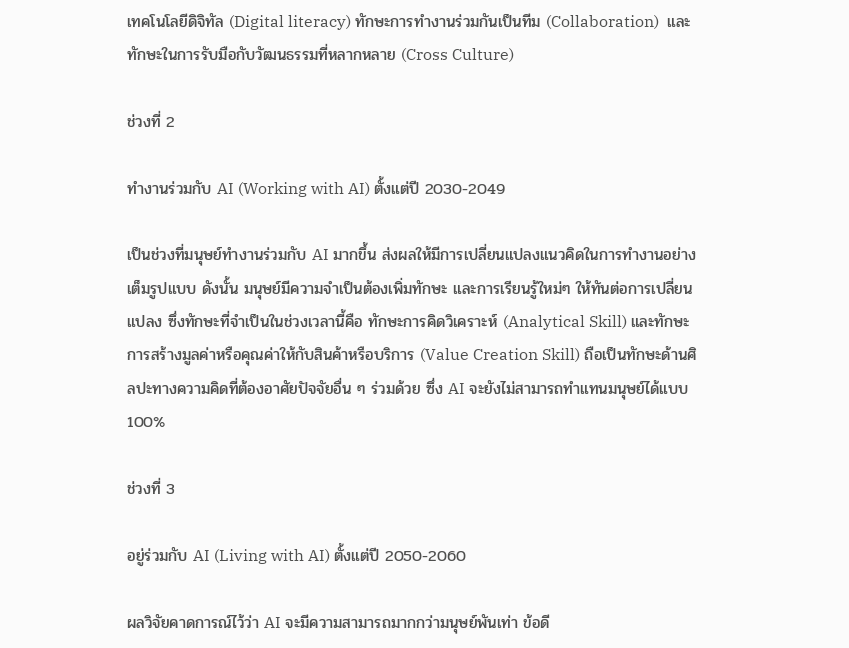เทคโนโลยีดิจิทัล (Digital literacy) ทักษะการทำงานร่วมกันเป็นทีม (Collaboration)  และ ทักษะในการรับมือกับวัฒนธรรมที่หลากหลาย (Cross Culture)

ช่วงที่ 2

ทำงานร่วมกับ AI (Working with AI) ตั้งแต่ปี 2030-2049

เป็นช่วงที่มนุษย์ทำงานร่วมกับ AI มากขึ้น ส่งผลให้มีการเปลี่ยนแปลงแนวคิดในการทำงานอย่างเต็มรูปแบบ ดังนั้น มนุษย์มีความจำเป็นต้องเพิ่มทักษะ และการเรียนรู้ใหม่ๆ ให้ทันต่อการเปลี่ยนแปลง ซึ่งทักษะที่จำเป็นในช่วงเวลานี้คือ ทักษะการคิดวิเคราะห์ (Analytical Skill) และทักษะการสร้างมูลค่าหรือคุณค่าให้กับสินค้าหรือบริการ (Value Creation Skill) ถือเป็นทักษะด้านศิลปะทางความคิดที่ต้องอาศัยปัจจัยอื่น ๆ ร่วมด้วย ซึ่ง AI จะยังไม่สามารถทำแทนมนุษย์ได้แบบ 100%

ช่วงที่ 3

อยู่ร่วมกับ AI (Living with AI) ตั้งแต่ปี 2050-2060

ผลวิจัยคาดการณ์ไว้ว่า AI จะมีความสามารถมากกว่ามนุษย์พันเท่า ข้อดี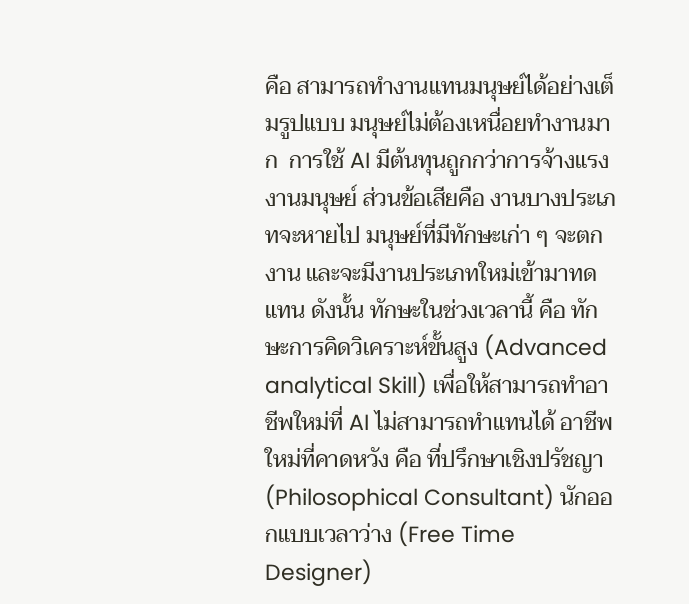คือ สามารถทำงานแทนมนุษย์ได้อย่างเต็มรูปแบบ มนุษย์ไม่ต้องเหนื่อยทำงานมาก  การใช้ AI มีต้นทุนถูกกว่าการจ้างแรงงานมนุษย์ ส่วนข้อเสียคือ งานบางประเภทจะหายไป มนุษย์ที่มีทักษะเก่า ๆ จะตกงาน และจะมีงานประเภทใหม่เข้ามาทดแทน ดังนั้น ทักษะในช่วงเวลานี้ คือ ทักษะการคิดวิเคราะห์ขั้นสูง (Advanced analytical Skill) เพื่อให้สามารถทำอาชีพใหม่ที่ AI ไม่สามารถทำแทนได้ อาชีพใหม่ที่คาดหวัง คือ ที่ปรึกษาเชิงปรัชญา (Philosophical Consultant) นักออกแบบเวลาว่าง (Free Time Designer)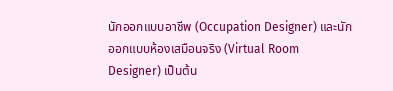นักออกแบบอาชีพ (Occupation Designer) และนักออกแบบห้องเสมือนจริง (Virtual Room Designer) เป็นต้น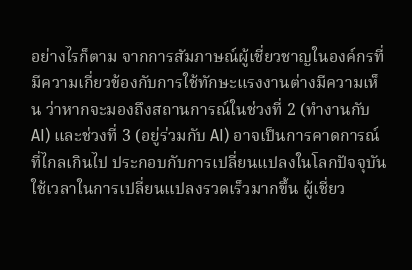อย่างไรก็ตาม จากการสัมภาษณ์ผู้เชี่ยวชาญในองค์กรที่มีความเกี่ยวข้องกับการใช้ทักษะแรงงานต่างมีความเห็น ว่าหากจะมองถึงสถานการณ์ในช่วงที่ 2 (ทำงานกับ AI) และช่วงที่ 3 (อยู่ร่วมกับ AI) อาจเป็นการคาดการณ์ที่ไกลเกินไป ประกอบกับการเปลี่ยนแปลงในโลกปัจจุบันใช้เวลาในการเปลี่ยนแปลงรวดเร็วมากขึ้น ผู้เชี่ยว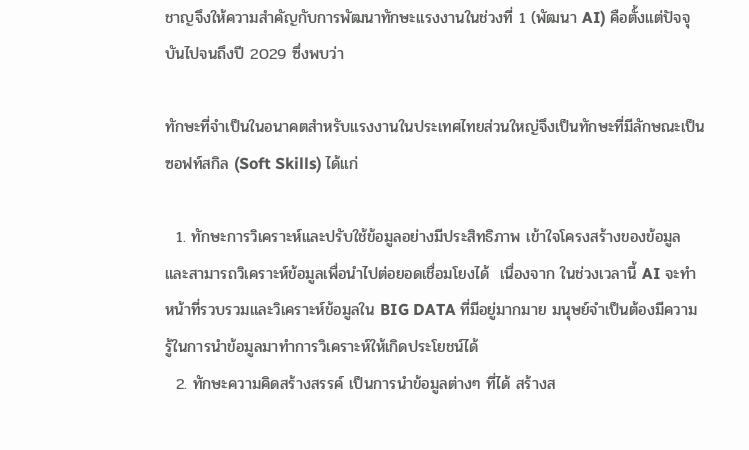ชาญจึงให้ความสำคัญกับการพัฒนาทักษะแรงงานในช่วงที่ 1 (พัฒนา AI) คือตั้งแต่ปัจจุบันไปจนถึงปี 2029 ซึ่งพบว่า

ทักษะที่จำเป็นในอนาคตสำหรับแรงงานในประเทศไทยส่วนใหญ่จึงเป็นทักษะที่มีลักษณะเป็นซอฟท์สกิล (Soft Skills) ได้แก่

  1. ทักษะการวิเคราะห์และปรับใช้ข้อมูลอย่างมีประสิทธิภาพ เข้าใจโครงสร้างของข้อมูล และสามารถวิเคราะห์ข้อมูลเพื่อนำไปต่อยอดเชื่อมโยงได้  เนื่องจาก ในช่วงเวลานี้ AI จะทำหน้าที่รวบรวมและวิเคราะห์ข้อมูลใน BIG DATA ที่มีอยู่มากมาย มนุษย์จำเป็นต้องมีความรู้ในการนำข้อมูลมาทำการวิเคราะห์ให้เกิดประโยชน์ได้
  2. ทักษะความคิดสร้างสรรค์ เป็นการนำข้อมูลต่างๆ ที่ได้ สร้างส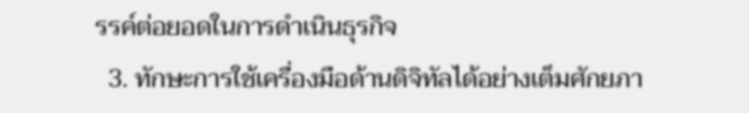รรค์ต่อยอดในการดำเนินธุรกิจ
  3. ทักษะการใช้เครื่องมือด้านดิจิทัลได้อย่างเต็มศักยภา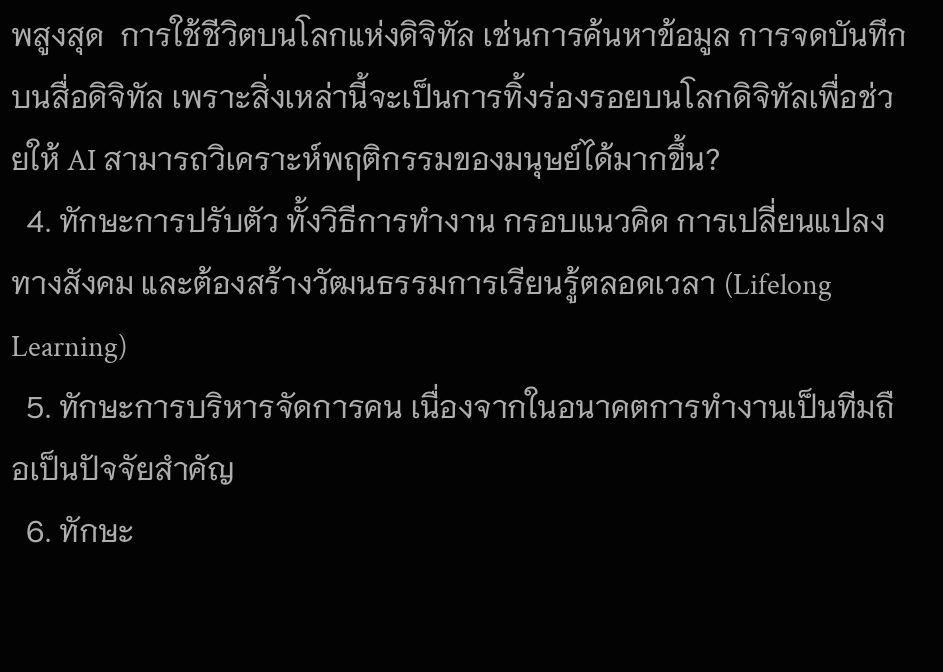พสูงสุด  การใช้ชีวิตบนโลกแห่งดิจิทัล เช่นการค้นหาข้อมูล การจดบันทึก บนสื่อดิจิทัล เพราะสิ่งเหล่านี้จะเป็นการทิ้งร่องรอยบนโลกดิจิทัลเพื่อช่วยให้ AI สามารถวิเคราะห์พฤติกรรมของมนุษย์ได้มากขึ้น?
  4. ทักษะการปรับตัว ทั้งวิธีการทำงาน กรอบแนวคิด การเปลี่ยนแปลงทางสังคม และต้องสร้างวัฒนธรรมการเรียนรู้ตลอดเวลา (Lifelong Learning)
  5. ทักษะการบริหารจัดการคน เนื่องจากในอนาคตการทำงานเป็นทีมถือเป็นปัจจัยสำคัญ
  6. ทักษะ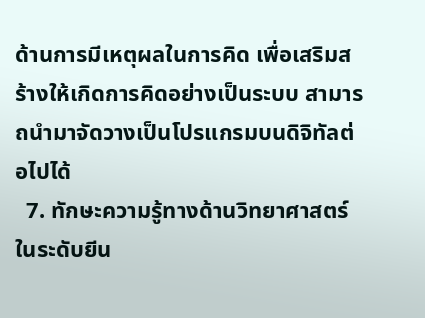ด้านการมีเหตุผลในการคิด เพื่อเสริมสร้างให้เกิดการคิดอย่างเป็นระบบ สามารถนำมาจัดวางเป็นโปรแกรมบนดิจิทัลต่อไปได้
  7. ทักษะความรู้ทางด้านวิทยาศาสตร์ ในระดับยีน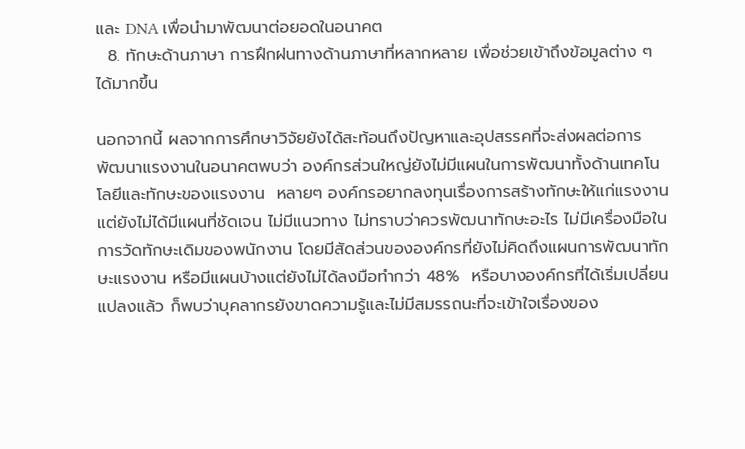และ DNA เพื่อนำมาพัฒนาต่อยอดในอนาคต
  8. ทักษะด้านภาษา การฝึกฝนทางด้านภาษาที่หลากหลาย เพื่อช่วยเข้าถึงข้อมูลต่าง ๆ ได้มากขึ้น

นอกจากนี้ ผลจากการศึกษาวิจัยยังได้สะท้อนถึงปัญหาและอุปสรรคที่จะส่งผลต่อการพัฒนาแรงงานในอนาคตพบว่า องค์กรส่วนใหญ่ยังไม่มีแผนในการพัฒนาทั้งด้านเทคโนโลยีและทักษะของแรงงาน  หลายๆ องค์กรอยากลงทุนเรื่องการสร้างทักษะให้แก่แรงงาน แต่ยังไม่ได้มีแผนที่ชัดเจน ไม่มีแนวทาง ไม่ทราบว่าควรพัฒนาทักษะอะไร ไม่มีเครื่องมือในการวัดทักษะเดิมของพนักงาน โดยมีสัดส่วนขององค์กรที่ยังไม่คิดถึงแผนการพัฒนาทักษะแรงงาน หรือมีแผนบ้างแต่ยังไม่ได้ลงมือทำกว่า 48%  หรือบางองค์กรที่ได้เริ่มเปลี่ยนแปลงแล้ว ก็พบว่าบุคลากรยังขาดความรู้และไม่มีสมรรถนะที่จะเข้าใจเรื่องของ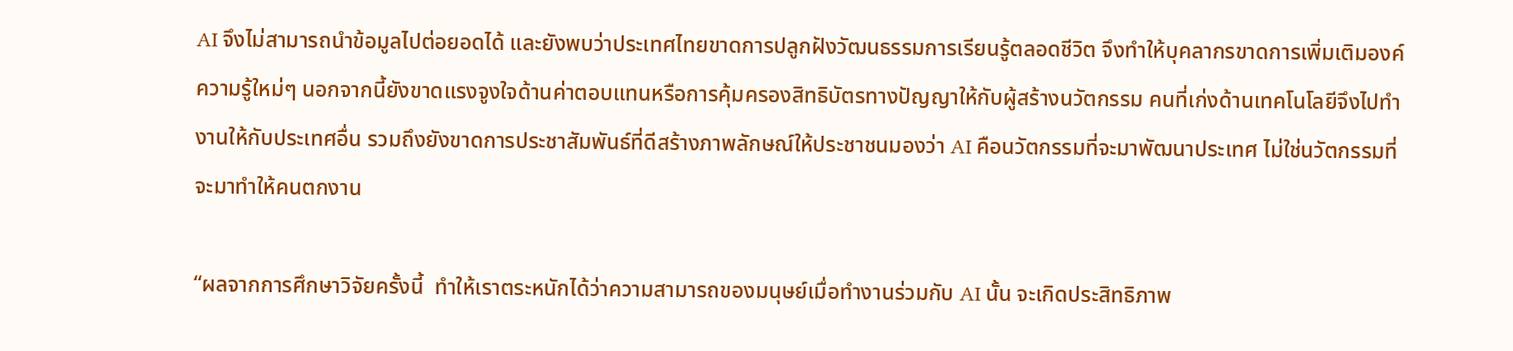AI จึงไม่สามารถนำข้อมูลไปต่อยอดได้ และยังพบว่าประเทศไทยขาดการปลูกฝังวัฒนธรรมการเรียนรู้ตลอดชีวิต จึงทำให้บุคลากรขาดการเพิ่มเติมองค์ความรู้ใหม่ๆ นอกจากนี้ยังขาดแรงจูงใจด้านค่าตอบแทนหรือการคุ้มครองสิทธิบัตรทางปัญญาให้กับผู้สร้างนวัตกรรม คนที่เก่งด้านเทคโนโลยีจึงไปทำงานให้กับประเทศอื่น รวมถึงยังขาดการประชาสัมพันธ์ที่ดีสร้างภาพลักษณ์ให้ประชาชนมองว่า AI คือนวัตกรรมที่จะมาพัฒนาประเทศ ไม่ใช่นวัตกรรมที่จะมาทำให้คนตกงาน

“ผลจากการศึกษาวิจัยครั้งนี้  ทำให้เราตระหนักได้ว่าความสามารถของมนุษย์เมื่อทำงานร่วมกับ AI นั้น จะเกิดประสิทธิภาพ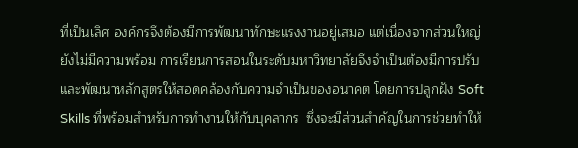ที่เป็นเลิศ องค์กรจึงต้องมีการพัฒนาทักษะแรงงานอยู่เสมอ แต่เนื่องจากส่วนใหญ่ยังไม่มีความพร้อม การเรียนการสอนในระดับมหาวิทยาลัยจึงจำเป็นต้องมีการปรับและพัฒนาหลักสูตรให้สอดคล้องกับความจำเป็นของอนาคต โดยการปลูกฝัง Soft Skills ที่พร้อมสำหรับการทำงานให้กับบุคลากร  ซึ่งจะมีส่วนสำคัญในการช่วยทำให้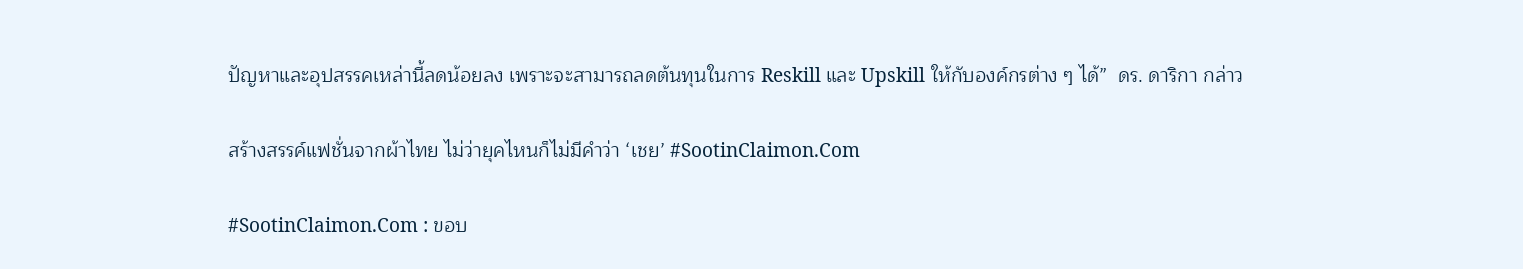ปัญหาและอุปสรรคเหล่านี้ลดน้อยลง เพราะจะสามารถลดต้นทุนในการ Reskill และ Upskill ให้กับองค์กรต่าง ๆ ได้”  ดร. ดาริกา กล่าว

สร้างสรรค์แฟชั่นจากผ้าไทย ไม่ว่ายุคไหนก็ไม่มีคำว่า ‘เชย’ #SootinClaimon.Com

#SootinClaimon.Com : ขอบ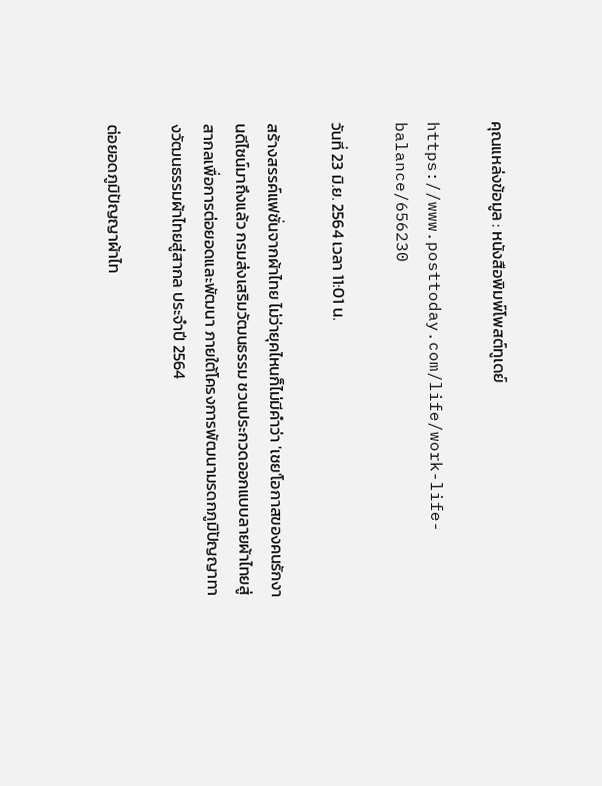คุณแหล่งข้อมูล : หนังสือพิมพ์โพสต์ทูเดย์

https://www.posttoday.com/life/work-life-balance/656230

วันที่ 23 มิ.ย. 2564 เวลา 11:01 น.

สร้างสรรค์แฟชั่นจากผ้าไทย ไม่ว่ายุคไหนก็ไม่มีคำว่า 'เชย'โอกาสของคนรักงานดีไซน์มาถึงแล้ว กรมส่งเสริมวัฒนธรรม ชวนประกวดออกแบบลายผ้าไทยสู่สากลเพื่อการต่อยอดและพัฒนา ภายใต้โครงการพัฒนามรดกภูมิปัญญาทางวัฒนธรรมผ้าไทยสู่สากล ประจำปี 2564

ต่อยอดภูมิปัญญาผ้าไท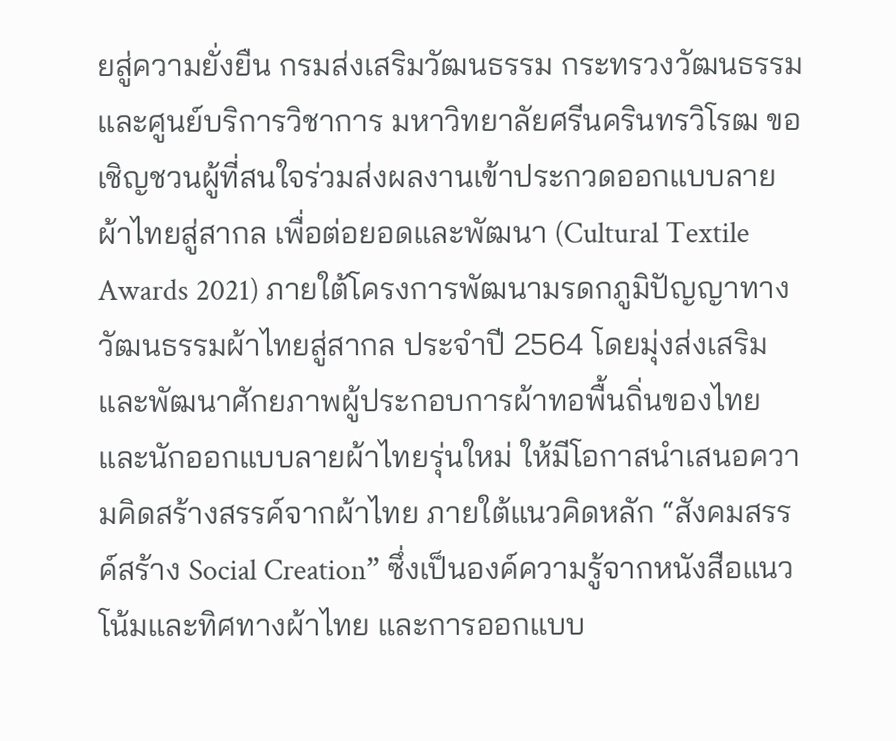ยสู่ความยั่งยืน กรมส่งเสริมวัฒนธรรม กระทรวงวัฒนธรรม และศูนย์บริการวิชาการ มหาวิทยาลัยศรีนครินทรวิโรฒ ขอเชิญชวนผู้ที่สนใจร่วมส่งผลงานเข้าประกวดออกแบบลายผ้าไทยสู่สากล เพื่อต่อยอดและพัฒนา (Cultural Textile Awards 2021) ภายใต้โครงการพัฒนามรดกภูมิปัญญาทางวัฒนธรรมผ้าไทยสู่สากล ประจำปี 2564 โดยมุ่งส่งเสริมและพัฒนาศักยภาพผู้ประกอบการผ้าทอพื้นถิ่นของไทย และนักออกแบบลายผ้าไทยรุ่นใหม่ ให้มีโอกาสนำเสนอความคิดสร้างสรรค์จากผ้าไทย ภายใต้แนวคิดหลัก “สังคมสรรค์สร้าง Social Creation” ซึ่งเป็นองค์ความรู้จากหนังสือแนวโน้มและทิศทางผ้าไทย และการออกแบบ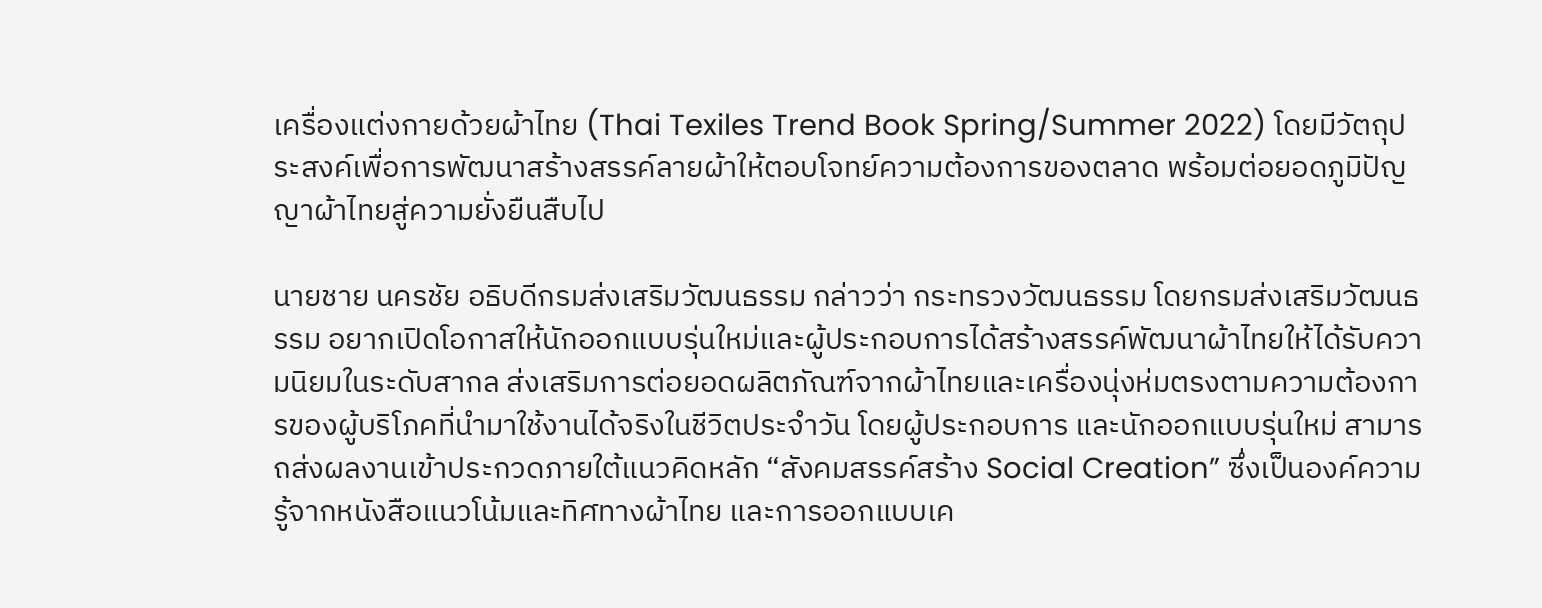เครื่องแต่งกายด้วยผ้าไทย (Thai Texiles Trend Book Spring/Summer 2022) โดยมีวัตถุประสงค์เพื่อการพัฒนาสร้างสรรค์ลายผ้าให้ตอบโจทย์ความต้องการของตลาด พร้อมต่อยอดภูมิปัญญาผ้าไทยสู่ความยั่งยืนสืบไป

นายชาย นครชัย อธิบดีกรมส่งเสริมวัฒนธรรม กล่าวว่า กระทรวงวัฒนธรรม โดยกรมส่งเสริมวัฒนธรรม อยากเปิดโอกาสให้นักออกแบบรุ่นใหม่และผู้ประกอบการได้สร้างสรรค์พัฒนาผ้าไทยให้ได้รับความนิยมในระดับสากล ส่งเสริมการต่อยอดผลิตภัณฑ์จากผ้าไทยและเครื่องนุ่งห่มตรงตามความต้องการของผู้บริโภคที่นำมาใช้งานได้จริงในชีวิตประจำวัน โดยผู้ประกอบการ และนักออกแบบรุ่นใหม่ สามารถส่งผลงานเข้าประกวดภายใต้แนวคิดหลัก “สังคมสรรค์สร้าง Social Creation” ซึ่งเป็นองค์ความรู้จากหนังสือแนวโน้มและทิศทางผ้าไทย และการออกแบบเค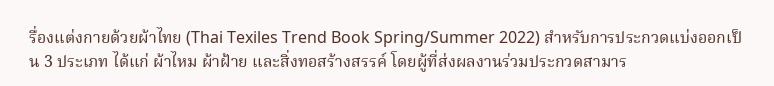รื่องแต่งกายด้วยผ้าไทย (Thai Texiles Trend Book Spring/Summer 2022) สำหรับการประกวดแบ่งออกเป็น 3 ประเภท ได้แก่ ผ้าไหม ผ้าฝ้าย และสิ่งทอสร้างสรรค์ โดยผู้ที่ส่งผลงานร่วมประกวดสามาร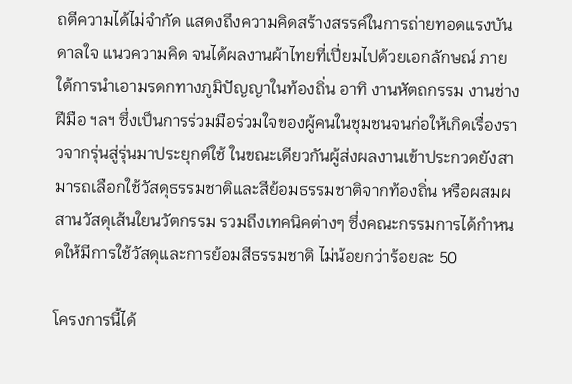ถตีความได้ไม่จำกัด แสดงถึงความคิดสร้างสรรค์ในการถ่ายทอดแรงบันดาลใจ แนวความคิด จนได้ผลงานผ้าไทยที่เปี่ยมไปด้วยเอกลักษณ์ ภายใต้การนำเอามรดกทางภูมิปัญญาในท้องถิ่น อาทิ งานหัตถกรรม งานช่างฝีมือ ฯลฯ ซึ่งเป็นการร่วมมือร่วมใจของผู้คนในชุมชนจนก่อให้เกิดเรื่องราวจากรุ่นสู่รุ่นมาประยุกต์ใช้ ในขณะเดียวกันผู้ส่งผลงานเข้าประกวดยังสามารถเลือกใช้วัสดุธรรมชาติและสีย้อมธรรมชาติจากท้องถิ่น หรือผสมผสานวัสดุเส้นใยนวัตกรรม รวมถึงเทคนิคต่างๆ ซึ่งคณะกรรมการได้กำหนดให้มีการใช้วัสดุและการย้อมสีธรรมชาติ ไม่น้อยกว่าร้อยละ 50

โครงการนี้ได้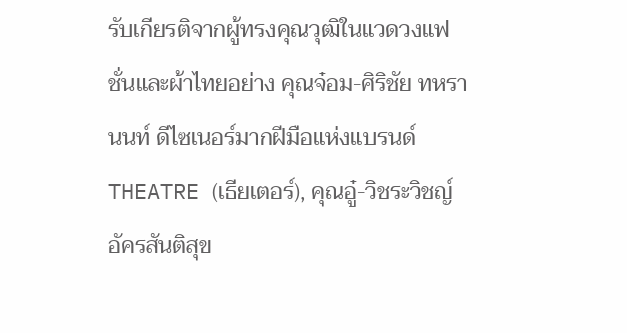รับเกียรติจากผู้ทรงคุณวุฒิในแวดวงแฟชั่นและผ้าไทยอย่าง คุณจ๋อม-ศิริชัย ทหรานนท์ ดีไซเนอร์มากฝีมือแห่งแบรนด์ THEATRE (เธียเตอร์), คุณอู๋-วิชระวิชญ์ อัครสันติสุข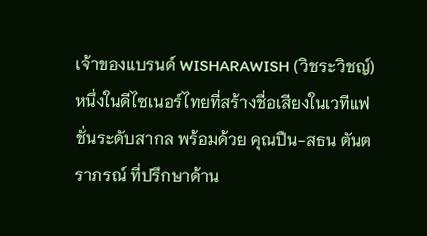เจ้าของแบรนด์ WISHARAWISH (วิชระวิชญ์) หนึ่งในดีไซเนอร์ไทยที่สร้างชื่อเสียงในเวทีแฟชั่นระดับสากล พร้อมด้วย คุณปืน-สธน ตันตราภรณ์ ที่ปรึกษาด้าน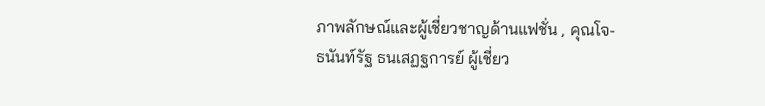ภาพลักษณ์และผู้เชี่ยวชาญด้านแฟชั่น , คุณโจ-ธนันท์รัฐ ธนเสฏฐการย์ ผู้เชี่ยว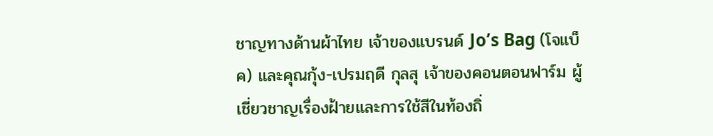ชาญทางด้านผ้าไทย เจ้าของแบรนด์ Jo’s Bag (โจแบ็ค) และคุณกุ้ง-เปรมฤดี กุลสุ เจ้าของคอนตอนฟาร์ม ผู้เชี่ยวชาญเรื่องฝ้ายและการใช้สีในท้องถิ่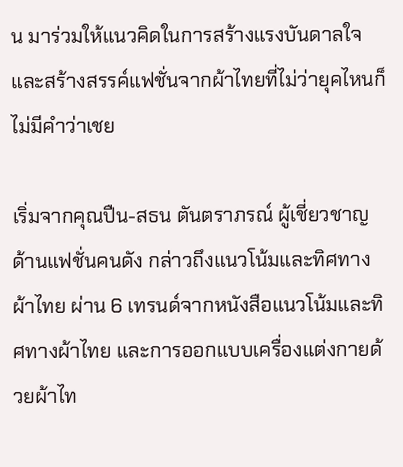น มาร่วมให้แนวคิดในการสร้างแรงบันดาลใจและสร้างสรรค์แฟชั่นจากผ้าไทยที่ไม่ว่ายุคไหนก็ไม่มีคำว่าเชย

เริ่มจากคุณปืน-สธน ตันตราภรณ์ ผู้เชี่ยวชาญด้านแฟชั่นคนดัง กล่าวถึงแนวโน้มและทิศทางผ้าไทย ผ่าน 6 เทรนด์จากหนังสือแนวโน้มและทิศทางผ้าไทย และการออกแบบเครื่องแต่งกายด้วยผ้าไท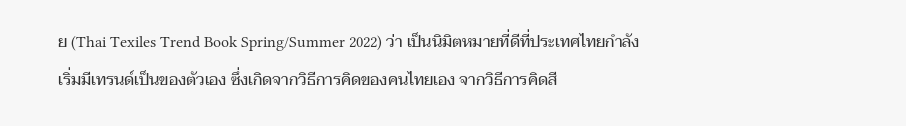ย (Thai Texiles Trend Book Spring/Summer 2022) ว่า เป็นนิมิตหมายที่ดีที่ประเทศไทยกำลังเริ่มมีเทรนด์เป็นของตัวเอง ซึ่งเกิดจากวิธีการคิดของคนไทยเอง จากวิธีการคิดสี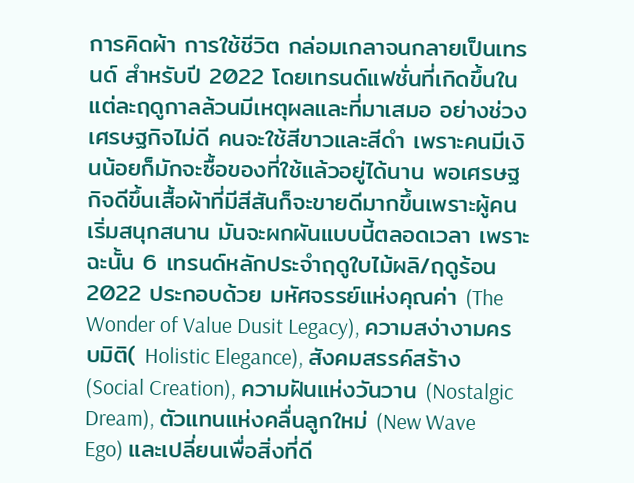การคิดผ้า การใช้ชีวิต กล่อมเกลาจนกลายเป็นเทรนด์ สำหรับปี 2022 โดยเทรนด์แฟชั่นที่เกิดขึ้นในแต่ละฤดูกาลล้วนมีเหตุผลและที่มาเสมอ อย่างช่วงเศรษฐกิจไม่ดี คนจะใช้สีขาวและสีดำ เพราะคนมีเงินน้อยก็มักจะซื้อของที่ใช้แล้วอยู่ได้นาน พอเศรษฐกิจดีขึ้นเสื้อผ้าที่มีสีสันก็จะขายดีมากขึ้นเพราะผู้คนเริ่มสนุกสนาน มันจะผกผันแบบนี้ตลอดเวลา เพราะฉะนั้น 6 เทรนด์หลักประจำฤดูใบไม้ผลิ/ฤดูร้อน 2022 ประกอบด้วย มหัศจรรย์แห่งคุณค่า (The Wonder of Value Dusit Legacy), ความสง่างามครบมิติ( Holistic Elegance), สังคมสรรค์สร้าง (Social Creation), ความฝันแห่งวันวาน (Nostalgic Dream), ตัวแทนแห่งคลื่นลูกใหม่ (New Wave Ego) และเปลี่ยนเพื่อสิ่งที่ดี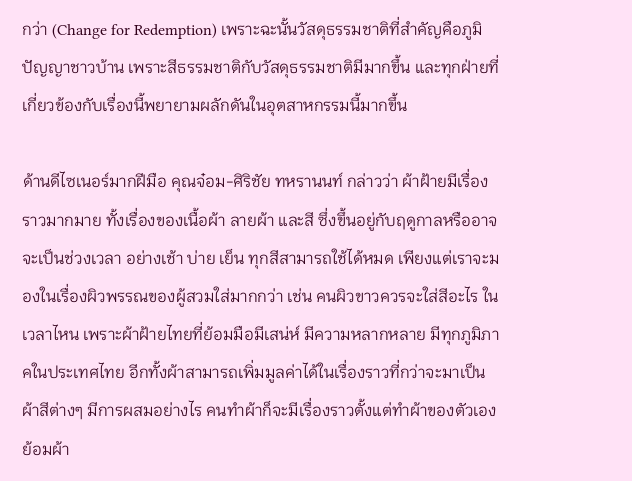กว่า (Change for Redemption) เพราะฉะนั้นวัสดุธรรมชาติที่สำคัญคือภูมิปัญญาชาวบ้าน เพราะสีธรรมชาติกับวัสดุธรรมชาติมีมากขึ้น และทุกฝ่ายที่เกี่ยวข้องกับเรื่องนี้พยายามผลักดันในอุตสาหกรรมนี้มากขึ้น

ด้านดีไซเนอร์มากฝีมือ คุณจ๋อม-ศิริชัย ทหรานนท์ กล่าวว่า ผ้าฝ้ายมีเรื่องราวมากมาย ทั้งเรื่องของเนื้อผ้า ลายผ้า และสี ซึ่งขึ้นอยู่กับฤดูกาลหรืออาจจะเป็นช่วงเวลา อย่างเช้า บ่าย เย็น ทุกสีสามารถใช้ได้หมด เพียงแต่เราจะมองในเรื่องผิวพรรณของผู้สวมใส่มากกว่า เช่น คนผิวขาวควรจะใส่สีอะไร ในเวลาไหน เพราะผ้าฝ้ายไทยที่ย้อมมือมีเสน่ห์ มีความหลากหลาย มีทุกภูมิภาคในประเทศไทย อีกทั้งผ้าสามารถเพิ่มมูลค่าได้ในเรื่องราวที่กว่าจะมาเป็นผ้าสีต่างๆ มีการผสมอย่างไร คนทำผ้าก็จะมีเรื่องราวตั้งแต่ทำผ้าของตัวเอง ย้อมผ้า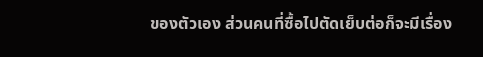ของตัวเอง ส่วนคนที่ซื้อไปตัดเย็บต่อก็จะมีเรื่อง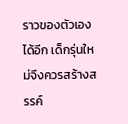ราวของตัวเองได้อีก เด็กรุ่นใหม่จึงควรสร้างสรรค์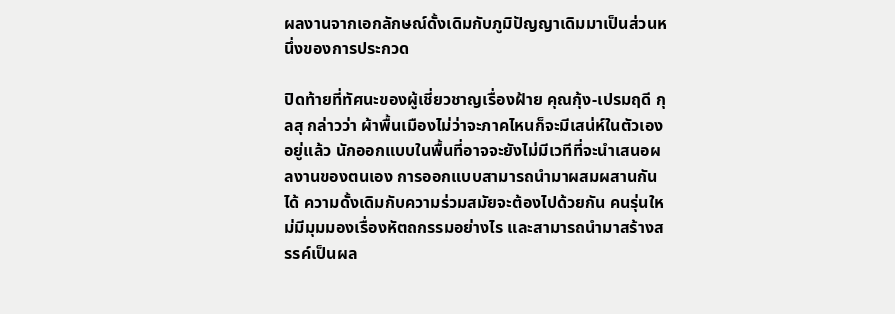ผลงานจากเอกลักษณ์ดั้งเดิมกับภูมิปัญญาเดิมมาเป็นส่วนหนึ่งของการประกวด

ปิดท้ายที่ทัศนะของผู้เชี่ยวชาญเรื่องฝ้าย คุณกุ้ง-เปรมฤดี กุลสุ กล่าวว่า ผ้าพื้นเมืองไม่ว่าจะภาคไหนก็จะมีเสน่ห์ในตัวเองอยู่แล้ว นักออกแบบในพื้นที่อาจจะยังไม่มีเวทีที่จะนำเสนอผลงานของตนเอง การออกแบบสามารถนำมาผสมผสานกันได้ ความดั้งเดิมกับความร่วมสมัยจะต้องไปด้วยกัน คนรุ่นใหม่มีมุมมองเรื่องหัตถกรรมอย่างไร และสามารถนำมาสร้างสรรค์เป็นผล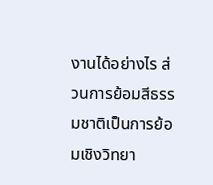งานได้อย่างไร ส่วนการย้อมสีธรรมชาติเป็นการย้อมเชิงวิทยา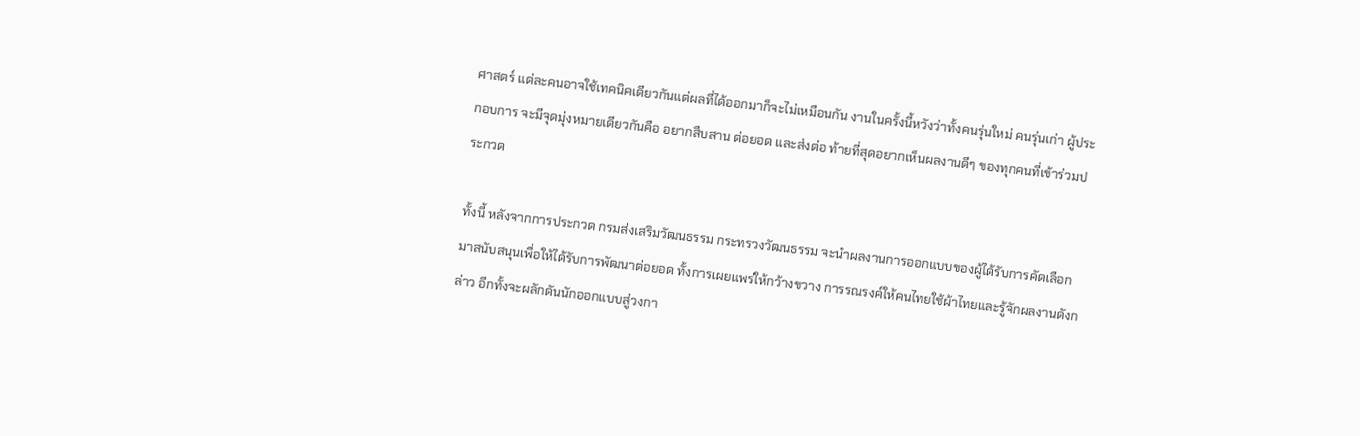ศาสตร์ แต่ละคนอาจใช้เทคนิคเดียวกันแต่ผลที่ได้ออกมาก็จะไม่เหมือนกัน งานในครั้งนี้หวังว่าทั้งคนรุ่นใหม่ คนรุ่นเก่า ผู้ประกอบการ จะมีจุดมุ่งหมายเดียวกันคือ อยากสืบสาน ต่อยอด และส่งต่อ ท้ายที่สุดอยากเห็นผลงานดีๆ ของทุกคนที่เข้าร่วมประกวด

ทั้งนี้ หลังจากการประกวด กรมส่งเสริมวัฒนธรรม กระทรวงวัฒนธรรม จะนำผลงานการออกแบบของผู้ได้รับการคัดเลือกมาสนับสนุนเพื่อให้ได้รับการพัฒนาต่อยอด ทั้งการเผยแพร่ให้กว้างขวาง การรณรงค์ให้คนไทยใช้ผ้าไทยและรู้จักผลงานดังกล่าว อีกทั้งจะผลักดันนักออกแบบสู่วงกา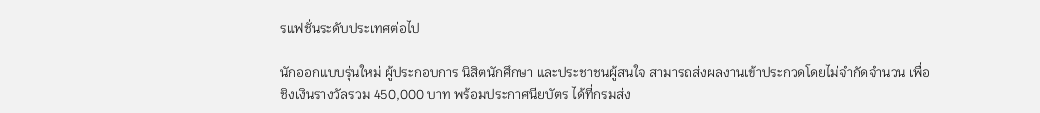รแฟชั่นระดับประเทศต่อไป

นักออกแบบรุ่นใหม่ ผู้ประกอบการ นิสิตนักศึกษา และประชาชนผู้สนใจ สามารถส่งผลงานเข้าประกวดโดยไม่จำกัดจำนวน เพื่อชิงเงินรางวัลรวม 450,000 บาท พร้อมประกาศนียบัตร ได้ที่กรมส่ง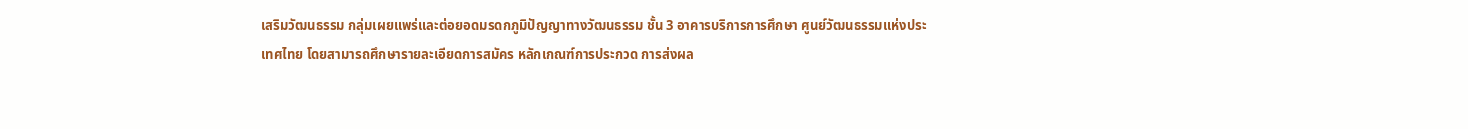เสริมวัฒนธรรม กลุ่มเผยแพร่และต่อยอดมรดกภูมิปัญญาทางวัฒนธรรม ชั้น 3 อาคารบริการการศึกษา ศูนย์วัฒนธรรมแห่งประเทศไทย โดยสามารถศึกษารายละเอียดการสมัคร หลักเกณฑ์การประกวด การส่งผล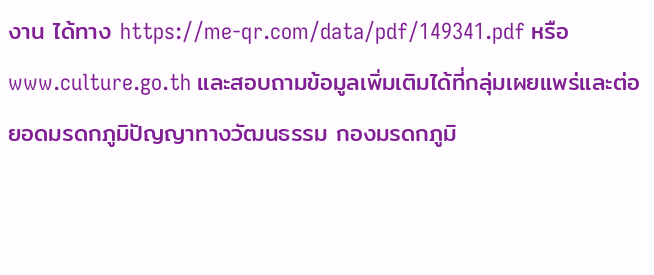งาน ได้ทาง https://me-qr.com/data/pdf/149341.pdf หรือ www.culture.go.th และสอบถามข้อมูลเพิ่มเติมได้ที่กลุ่มเผยแพร่และต่อยอดมรดกภูมิปัญญาทางวัฒนธรรม กองมรดกภูมิ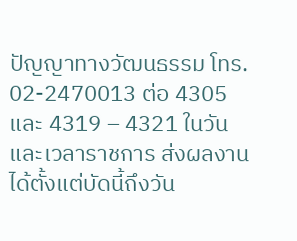ปัญญาทางวัฒนธรรม โทร. 02-2470013 ต่อ 4305 และ 4319 – 4321 ในวันและเวลาราชการ ส่งผลงานได้ตั้งแต่บัดนี้ถึงวัน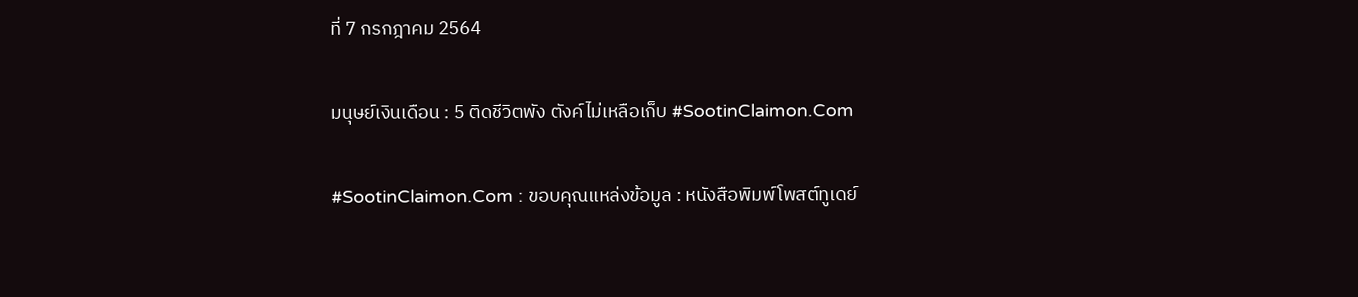ที่ 7 กรกฎาคม 2564

มนุษย์เงินเดือน : 5 ติดชีวิตพัง ตังค์ไม่เหลือเก็บ #SootinClaimon.Com

#SootinClaimon.Com : ขอบคุณแหล่งข้อมูล : หนังสือพิมพ์โพสต์ทูเดย์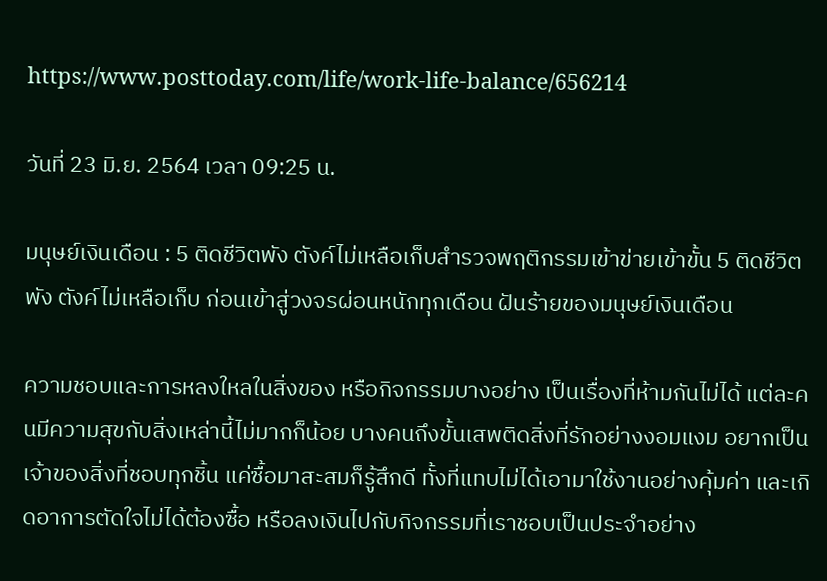https://www.posttoday.com/life/work-life-balance/656214

วันที่ 23 มิ.ย. 2564 เวลา 09:25 น.

มนุษย์เงินเดือน : 5 ติดชีวิตพัง ตังค์ไม่เหลือเก็บสำรวจพฤติกรรมเข้าข่ายเข้าขั้น 5 ติดชีวิตพัง ตังค์ไม่เหลือเก็บ ก่อนเข้าสู่วงจรผ่อนหนักทุกเดือน ฝันร้ายของมนุษย์เงินเดือน

ความชอบและการหลงใหลในสิ่งของ หรือกิจกรรมบางอย่าง เป็นเรื่องที่ห้ามกันไม่ได้ แต่ละคนมีความสุขกับสิ่งเหล่านี้ไม่มากก็น้อย บางคนถึงขั้นเสพติดสิ่งที่รักอย่างงอมแงม อยากเป็นเจ้าของสิ่งที่ชอบทุกชิ้น แค่ซื้อมาสะสมก็รู้สึกดี ทั้งที่แทบไม่ได้เอามาใช้งานอย่างคุ้มค่า และเกิดอาการตัดใจไม่ได้ต้องซื้อ หรือลงเงินไปกับกิจกรรมที่เราชอบเป็นประจำอย่าง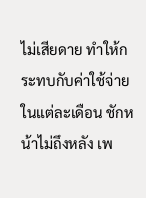ไม่เสียดาย ทำให้กระทบกับค่าใช้จ่ายในแต่ละเดือน ชักหน้าไม่ถึงหลัง เพ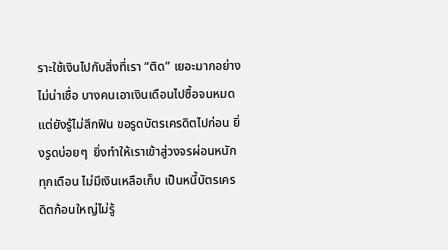ราะใช้เงินไปกับสิ่งที่เรา “ติด” เยอะมากอย่างไม่น่าเชื่อ บางคนเอาเงินเดือนไปซื้อจนหมด แต่ยังรู้ไม่สึกฟิน ขอรูดบัตรเครดิตไปก่อน ยิ่งรูดบ่อยๆ  ยิ่งทำให้เราเข้าสู่วงจรผ่อนหนักทุกเดือน ไม่มีเงินเหลือเก็บ เป็นหนี้บัตรเครดิตก้อนใหญ่ไม่รู้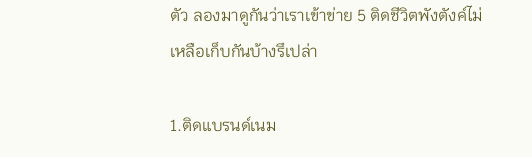ตัว ลองมาดูกันว่าเราเข้าข่าย 5 ติดชีวิตพังตังค์ไม่เหลือเก็บกันบ้างรึเปล่า

1.ติดแบรนด์เนม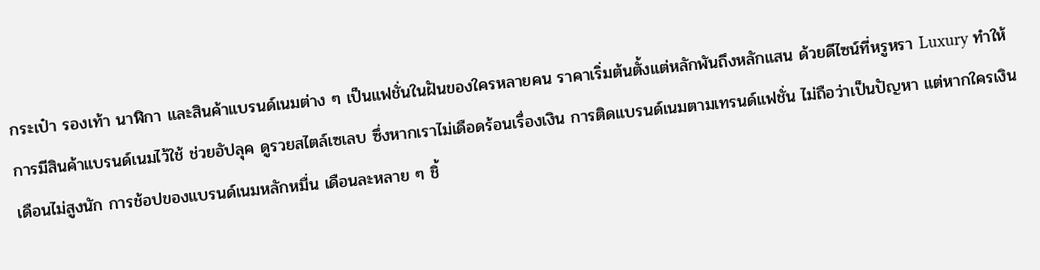กระเป๋า รองเท้า นาฬิกา และสินค้าแบรนด์เนมต่าง ๆ เป็นแฟชั่นในฝันของใครหลายคน ราคาเริ่มต้นตั้งแต่หลักพันถึงหลักแสน ด้วยดีไซน์ที่หรูหรา Luxury ทำให้การมีสินค้าแบรนด์เนมไว้ใช้ ช่วยอัปลุค ดูรวยสไตล์เซเลบ ซึ่งหากเราไม่เดือดร้อนเรื่องเงิน การติดแบรนด์เนมตามเทรนด์แฟชั่น ไม่ถือว่าเป็นปัญหา แต่หากใครเงินเดือนไม่สูงนัก การช้อปของแบรนด์เนมหลักหมื่น เดือนละหลาย ๆ ชิ้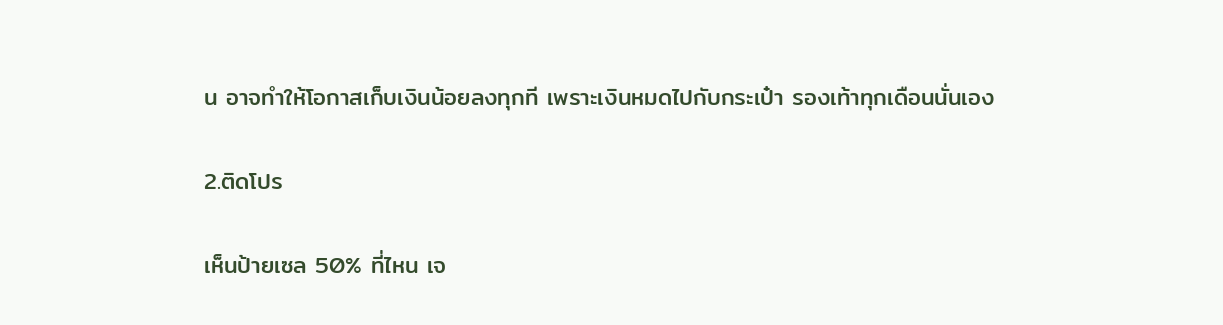น อาจทำให้โอกาสเก็บเงินน้อยลงทุกที เพราะเงินหมดไปกับกระเป๋า รองเท้าทุกเดือนนั่นเอง

2.ติดโปร

เห็นป้ายเซล 50% ที่ไหน เจ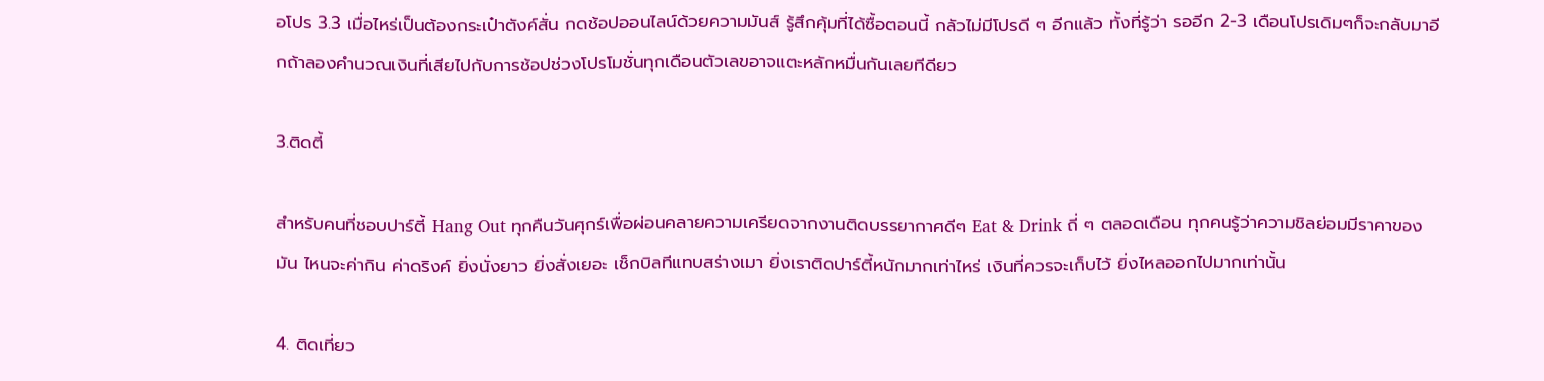อโปร 3.3 เมื่อไหร่เป็นต้องกระเป๋าตังค์สั่น กดช้อปออนไลน์ด้วยความมันส์ รู้สึกคุ้มที่ได้ซื้อตอนนี้ กลัวไม่มีโปรดี ๆ อีกแล้ว ทั้งที่รู้ว่า รออีก 2-3 เดือนโปรเดิมๆก็จะกลับมาอีกถ้าลองคำนวณเงินที่เสียไปกับการช้อปช่วงโปรโมชั่นทุกเดือนตัวเลขอาจแตะหลักหมื่นกันเลยทีดียว

3.ติดตี้

สำหรับคนที่ชอบปาร์ตี้ Hang Out ทุกคืนวันศุกร์เพื่อผ่อนคลายความเครียดจากงานติดบรรยากาศดีๆ Eat & Drink ถี่ ๆ ตลอดเดือน ทุกคนรู้ว่าความชิลย่อมมีราคาของมัน ไหนจะค่ากิน ค่าดริงค์ ยิ่งนั่งยาว ยิ่งสั่งเยอะ เช็กบิลทีแทบสร่างเมา ยิ่งเราติดปาร์ตี้หนักมากเท่าไหร่ เงินที่ควรจะเก็บไว้ ยิ่งไหลออกไปมากเท่านั้น

4. ติดเที่ยว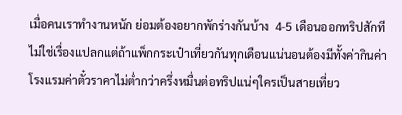เมื่อคนเราทำงานหนัก ย่อมต้องอยากพักร่างกันบ้าง  4-5 เดือนออกทริปสักทีไม่ใช่เรื่องแปลกแต่ถ้าแพ็กกระเป๋าเที่ยวกันทุกเดือนแน่นอนต้องมีทั้งค่ากินค่าโรงแรมค่าตั๋วราคาไม่ต่ำกว่าครึ่งหมื่นต่อทริปแน่ๆใครเป็นสายเที่ยว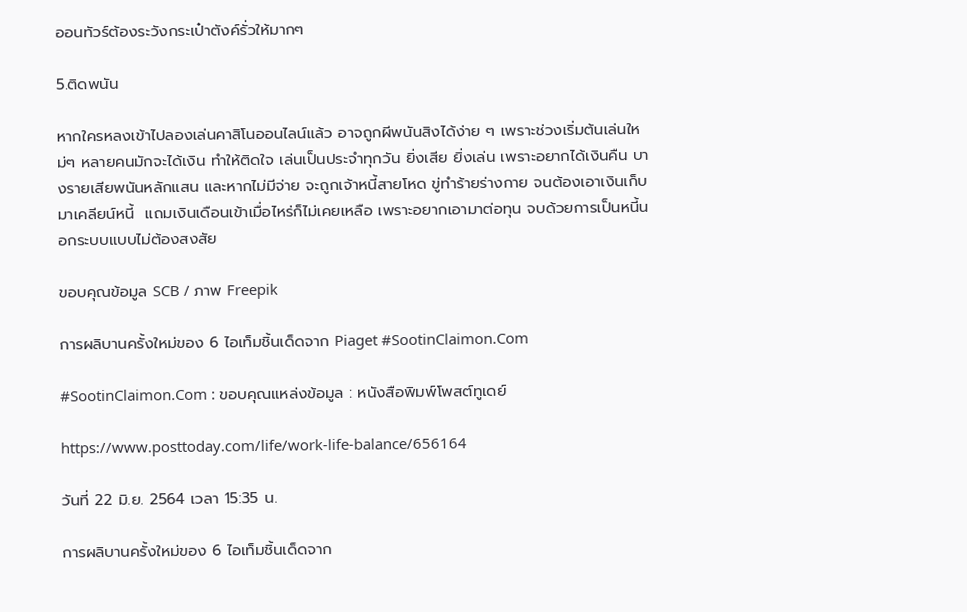ออนทัวร์ต้องระวังกระเป๋าตังค์รั่วให้มากๆ

5.ติดพนัน

หากใครหลงเข้าไปลองเล่นคาสิโนออนไลน์แล้ว อาจถูกผีพนันสิงได้ง่าย ๆ เพราะช่วงเริ่มต้นเล่นใหม่ๆ หลายคนมักจะได้เงิน ทำให้ติดใจ เล่นเป็นประจำทุกวัน ยิ่งเสีย ยิ่งเล่น เพราะอยากได้เงินคืน บางรายเสียพนันหลักแสน และหากไม่มีจ่าย จะถูกเจ้าหนี้สายโหด ขู่ทำร้ายร่างกาย จนต้องเอาเงินเก็บมาเคลียน์หนี้  แถมเงินเดือนเข้าเมื่อไหร่ก็ไม่เคยเหลือ เพราะอยากเอามาต่อทุน จบด้วยการเป็นหนี้นอกระบบแบบไม่ต้องสงสัย

ขอบคุณข้อมูล SCB / ภาพ Freepik

การผลิบานครั้งใหม่ของ 6 ไอเท็มชิ้นเด็ดจาก Piaget #SootinClaimon.Com

#SootinClaimon.Com : ขอบคุณแหล่งข้อมูล : หนังสือพิมพ์โพสต์ทูเดย์

https://www.posttoday.com/life/work-life-balance/656164

วันที่ 22 มิ.ย. 2564 เวลา 15:35 น.

การผลิบานครั้งใหม่ของ 6 ไอเท็มชิ้นเด็ดจาก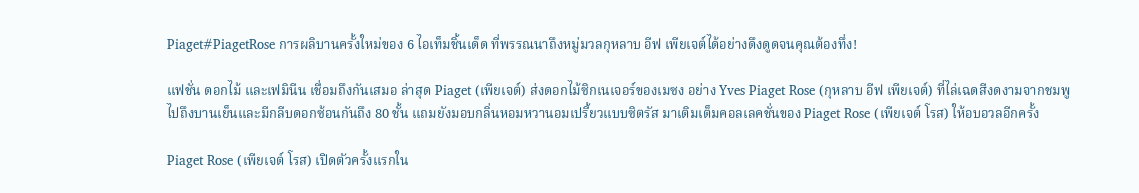Piaget#PiagetRose การผลิบานครั้งใหม่ของ 6 ไอเท็มชิ้นเด็ด ที่พรรณนาถึงหมู่มวลกุหลาบ อีฟ เพียเจต์ได้อย่างดึงดูดจนคุณต้องทึ่ง!

แฟชั่น ดอกไม้ และเฟมินีน เชื่อมถึงกันเสมอ ล่าสุด Piaget (เพียเจต์) ส่งดอกไม้ซิกเนเจอร์ของเมซง อย่าง Yves Piaget Rose (กุหลาบ อีฟ เพียเจต์) ที่ไล่เฉดสีงดงามจากชมพูไปถึงบานเย็นและมีกลีบดอกซ้อนกันถึง 80 ชั้น แถมยังมอบกลิ่นหอมหวานอมเปรี้ยวแบบซิตรัส มาเติมเต็มคอลเลคชั่นของ Piaget Rose (เพียเจต์ โรส) ให้อบอวลอีกครั้ง

Piaget Rose (เพียเจต์ โรส) เปิดตัวครั้งแรกใน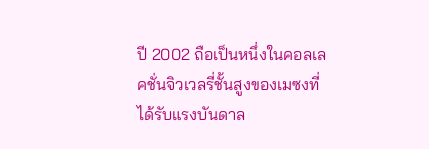ปี 2002 ถือเป็นหนึ่งในคอลเลคชั่นจิวเวลรี่ชั้นสูงของเมซงที่ได้รับแรงบันดาล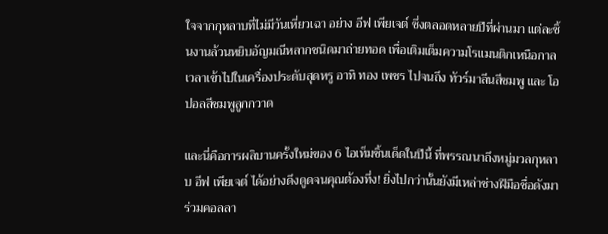ใจจากกุหลาบที่ไม่มีวันเหี่ยวเฉา อย่าง อีฟ เพียเจต์ ซึ่งตลอดหลายปีที่ผ่านมา แต่ละชิ้นงานล้วนหยิบอัญมณีหลากชนิดมาถ่ายทอด เพื่อเติมเต็มความโรแมนติกเหนือกาลเวลาเข้าไปในเครื่องประดับสุดหรู อาทิ ทอง เพชร ไปจนถึง ทัวร์มาลีนสีชมพู และ โอปอลสีชมพูลูกกวาด

และนี่คือการผลิบานครั้งใหม่ของ 6 ไอเท็มชิ้นเด็ดในปีนี้ ที่พรรณนาถึงหมู่มวลกุหลาบ อีฟ เพียเจต์ ได้อย่างดึงดูดจนคุณต้องทึ่ง! ยิ่งไปกว่านั้นยังมีเหล่าช่างฝีมือชื่อดังมาร่วมคอลลา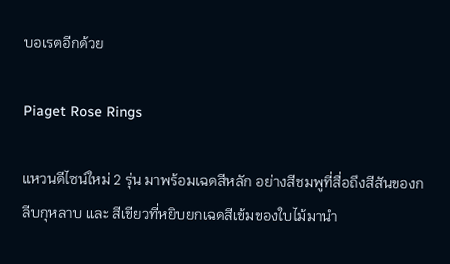บอเรตอีกด้วย

Piaget Rose Rings

แหวนดีไซน์ใหม่ 2 รุ่น มาพร้อมเฉดสีหลัก อย่างสีชมพูที่สื่อถึงสีสันของกลีบกุหลาบ และ สีเขียวที่หยิบยกเฉดสีเข้มของใบไม้มานำ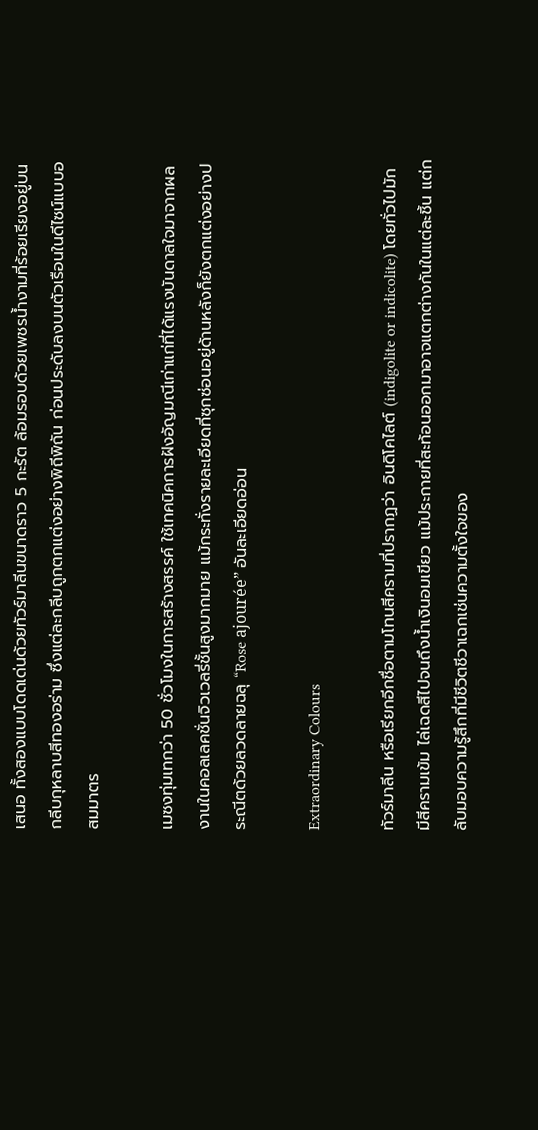เสนอ ทั้งสองแบบโดดเด่นด้วยทัวร์มาลีนขนาดราว 5 กะรัต ล้อมรอบด้วยเพชรน้ำงามที่ร้อยเรียงอยู่บนกลีบกุหลาบสีทองอร่าม ซึ่งแต่ละกลีบถูกตกแต่งอย่างพิถีพิถัน ก่อนประดับลงบนตัวเรือนในดีไซน์แบบอสมมาตร

เมซงทุ่มเทกว่า 50 ชั่วโมงในการสร้างสรรค์ ใช้เทคนิคการฝังอัญมณีเก่าแก่ที่ได้แรงบันดาลใจมาจากผลงานในคอลเลคชั่นจิวเวลรี่ชั้นสูงมากมาย แม้กระทั่งรายละเอียดที่ซุกซ่อนอยู่ด้านหลังก็ยังตกแต่งอย่างประณีตด้วยลวดลายฉลุ “Rose ajourée” อันละเอียดอ่อน

Extraordinary Colours

ทัวร์มาลีน หรือเรียกอีกชื่อตามโทนสีครามที่ปรากฏว่า อินดิโคไลต์ (indigolite or indicolite) โดยทั่วไปมักมีสีครามเข้ม ไล่เฉดสีไปจนถึงน้ำเงินอมเขียว แม้ประกายที่สะท้อนออกมาอาจแตกต่างกันในแต่ละชิ้น แต่กลับมอบความรู้สึกที่มีชีวิตชีวาเฉกเช่นความตั้งใจของ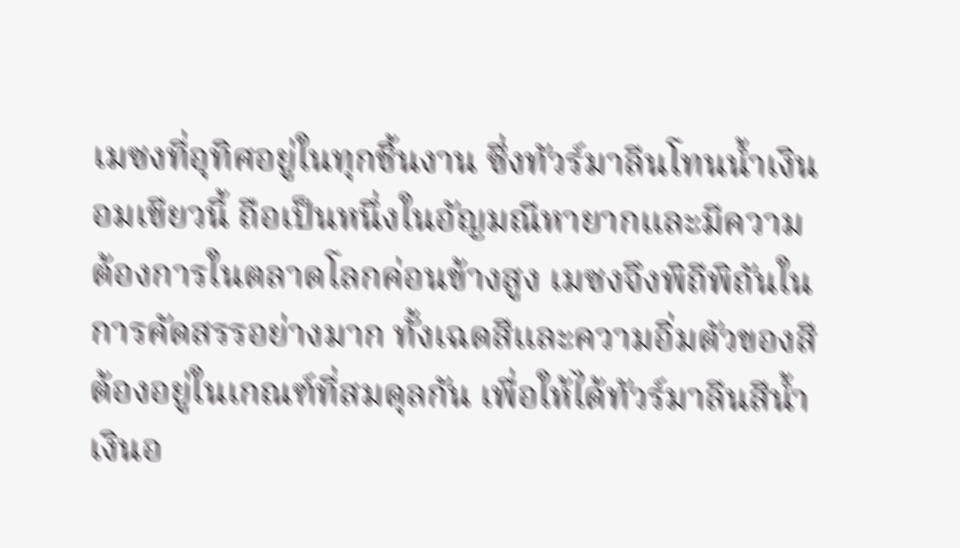เมซงที่อุทิศอยู่ในทุกชิ้นงาน ซึ่งทัวร์มาลีนโทนน้ำเงินอมเขียวนี้ ถือเป็นหนึ่งในอัญมณีหายากและมีความต้องการในตลาดโลกค่อนข้างสูง เมซงจึงพิถีพิถันในการคัดสรรอย่างมาก ทั้งเฉดสีและความอิ่มตัวของสีต้องอยู่ในเกณฑ์ที่สมดุลกัน เพื่อให้ได้ทัวร์มาลีนสีน้ำเงินอ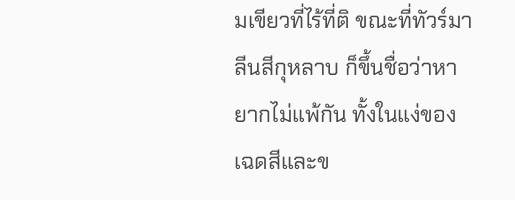มเขียวที่ไร้ที่ติ ขณะที่ทัวร์มาลีนสีกุหลาบ ก็ขึ้นชื่อว่าหายากไม่แพ้กัน ทั้งในแง่ของเฉดสีและข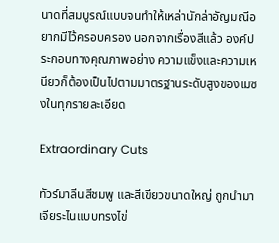นาดที่สมบูรณ์แบบจนทำให้เหล่านักล่าอัญมณีอยากมีไว้ครอบครอง นอกจากเรื่องสีแล้ว องค์ประกอบทางคุณภาพอย่าง ความแข็งและความเหนียวก็ต้องเป็นไปตามมาตรฐานระดับสูงของเมซงในทุกรายละเอียด

Extraordinary Cuts

ทัวร์มาลีนสีชมพู และสีเขียวขนาดใหญ่ ถูกนำมาเจียระไนแบบทรงไข่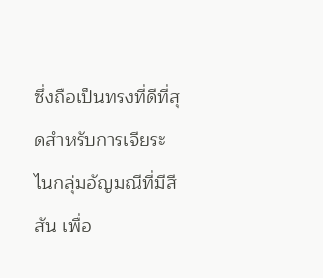ซึ่งถือเป็นทรงที่ดีที่สุดสำหรับการเจียระไนกลุ่มอัญมณีที่มีสีสัน เพื่อ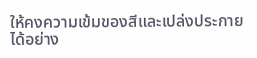ให้คงความเข้มของสีและเปล่งประกายได้อย่าง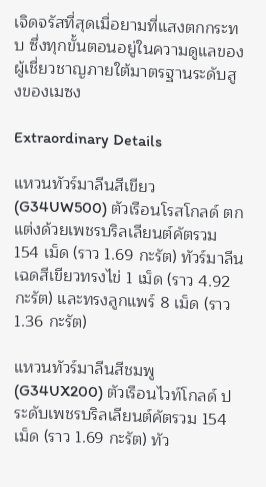เจิดจรัสที่สุดเมื่อยามที่แสงตกกระทบ ซึ่งทุกขั้นตอนอยู่ในความดูแลของผู้เชี่ยวชาญภายใต้มาตรฐานระดับสูงของเมซง

Extraordinary Details

แหวนทัวร์มาลีนสีเขียว (G34UW500) ตัวเรือนโรสโกลด์ ตกแต่งด้วยเพชรบริลเลียนต์คัตรวม 154 เม็ด (ราว 1.69 กะรัต) ทัวร์มาลีนเฉดสีเขียวทรงไข่ 1 เม็ด (ราว 4.92 กะรัต) และทรงลูกแพร์ 8 เม็ด (ราว 1.36 กะรัต)

แหวนทัวร์มาลีนสีชมพู (G34UX200) ตัวเรือนไวท์โกลด์ ประดับเพชรบริลเลียนต์คัตรวม 154 เม็ด (ราว 1.69 กะรัต) ทัว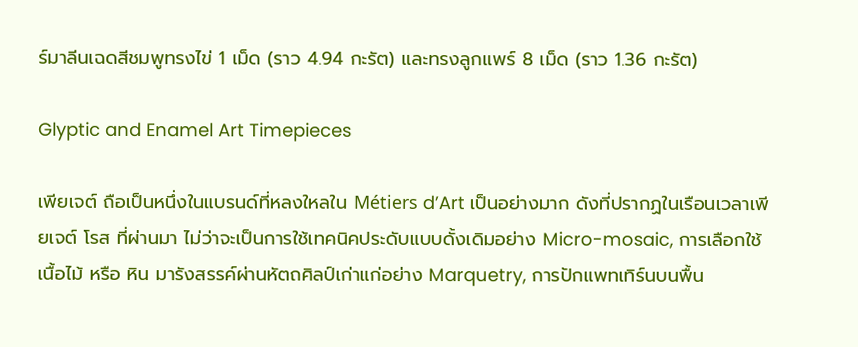ร์มาลีนเฉดสีชมพูทรงไข่ 1 เม็ด (ราว 4.94 กะรัต) และทรงลูกแพร์ 8 เม็ด (ราว 1.36 กะรัต)

Glyptic and Enamel Art Timepieces

เพียเจต์ ถือเป็นหนึ่งในแบรนด์ที่หลงใหลใน Métiers d’Art เป็นอย่างมาก ดังที่ปรากฏในเรือนเวลาเพียเจต์ โรส ที่ผ่านมา ไม่ว่าจะเป็นการใช้เทคนิคประดับแบบดั้งเดิมอย่าง Micro-mosaic, การเลือกใช้เนื้อไม้ หรือ หิน มารังสรรค์ผ่านหัตถศิลป์เก่าแก่อย่าง Marquetry, การปักแพทเทิร์นบนพื้น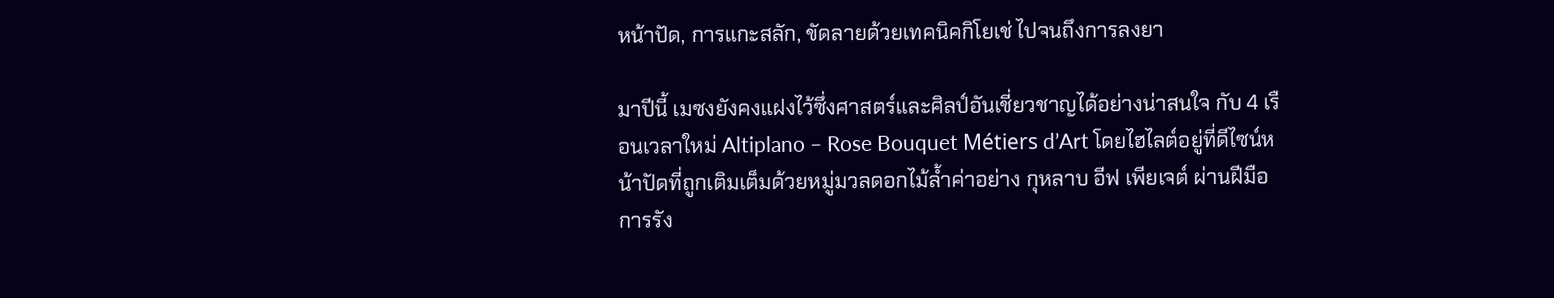หน้าปัด, การแกะสลัก, ขัดลายด้วยเทคนิคกิโยเช่ ไปจนถึงการลงยา

มาปีนี้ เมซงยังคงแฝงไว้ซึ่งศาสตร์และศิลป์อันเชี่ยวชาญได้อย่างน่าสนใจ กับ 4 เรือนเวลาใหม่ Altiplano – Rose Bouquet Métiers d’Art โดยไฮไลต์อยู่ที่ดีไซน์หน้าปัดที่ถูกเติมเต็มด้วยหมู่มวลดอกไม้ล้ำค่าอย่าง กุหลาบ อีฟ เพียเจต์ ผ่านฝีมือการรัง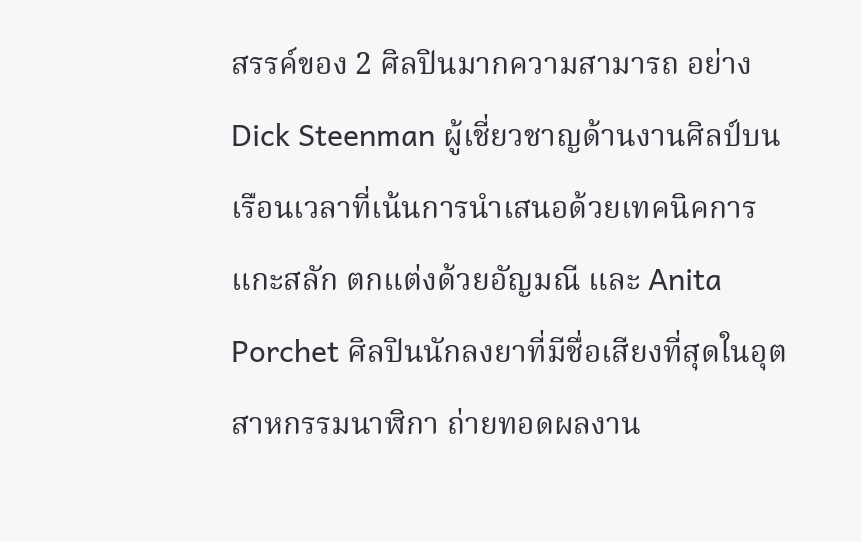สรรค์ของ 2 ศิลปินมากความสามารถ อย่าง Dick Steenman ผู้เชี่ยวชาญด้านงานศิลป์บนเรือนเวลาที่เน้นการนำเสนอด้วยเทคนิคการแกะสลัก ตกแต่งด้วยอัญมณี และ Anita Porchet ศิลปินนักลงยาที่มีชื่อเสียงที่สุดในอุตสาหกรรมนาฬิกา ถ่ายทอดผลงาน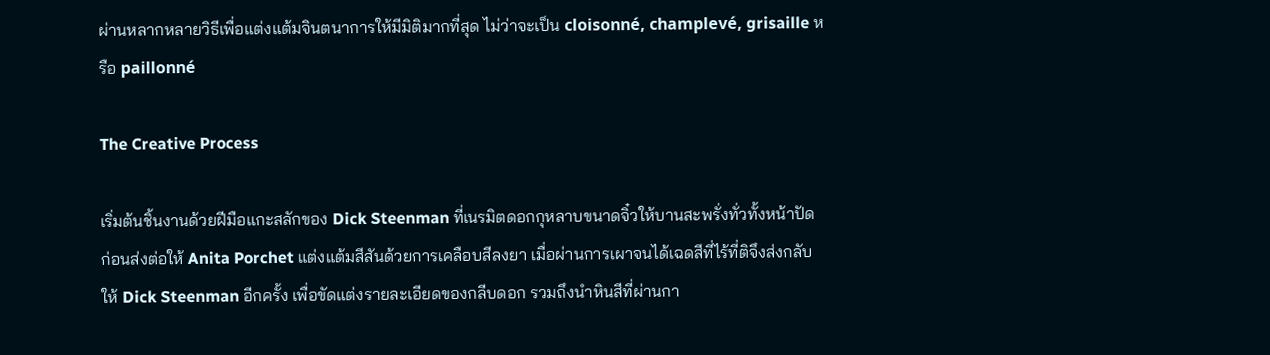ผ่านหลากหลายวิธีเพื่อแต่งแต้มจินตนาการให้มีมิติมากที่สุด ไม่ว่าจะเป็น cloisonné, champlevé, grisaille หรือ paillonné

The Creative Process

เริ่มต้นชิ้นงานด้วยฝีมือแกะสลักของ Dick Steenman ที่เนรมิตดอกกุหลาบขนาดจิ๋วให้บานสะพรั่งทั่วทั้งหน้าปัด ก่อนส่งต่อให้ Anita Porchet แต่งแต้มสีสันด้วยการเคลือบสีลงยา เมื่อผ่านการเผาจนได้เฉดสีที่ไร้ที่ติจึงส่งกลับให้ Dick Steenman อีกครั้ง เพื่อขัดแต่งรายละเอียดของกลีบดอก รวมถึงนำหินสีที่ผ่านกา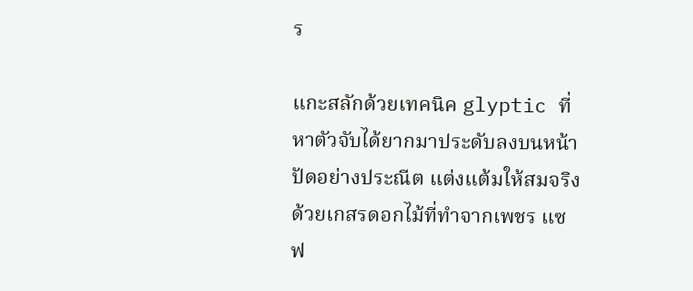ร

แกะสลักด้วยเทคนิค glyptic ที่หาตัวจับได้ยากมาประดับลงบนหน้าปัดอย่างประณีต แต่งแต้มให้สมจริงด้วยเกสรดอกไม้ที่ทำจากเพชร แซฟ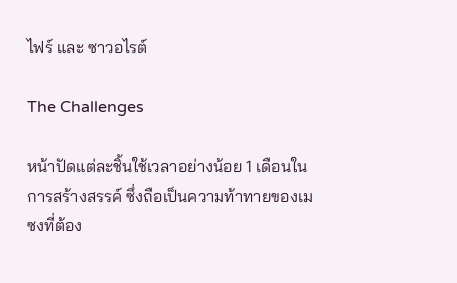ไฟร์ และ ซาวอไรต์

The Challenges

หน้าปัดแต่ละชิ้นใช้เวลาอย่างน้อย 1 เดือนในการสร้างสรรค์ ซึ่งถือเป็นความท้าทายของเมซงที่ต้อง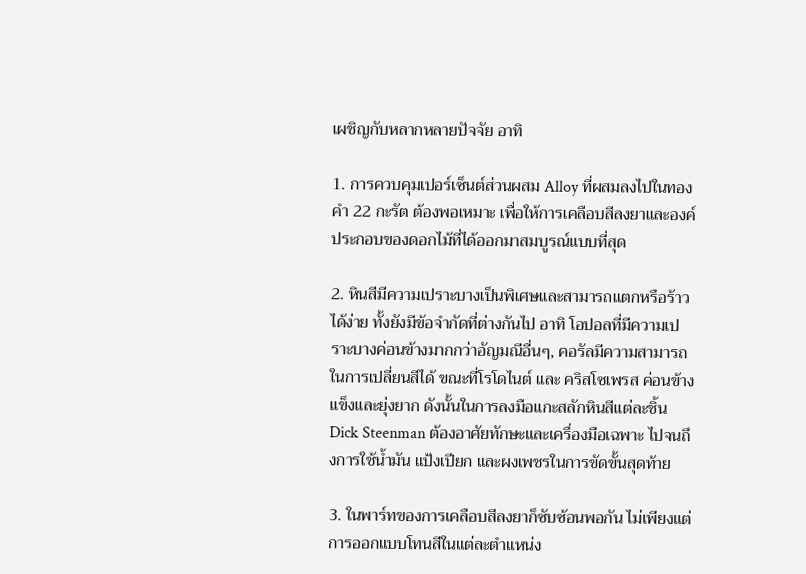เผชิญกับหลากหลายปัจจัย อาทิ

1. การควบคุมเปอร์เซ็นต์ส่วนผสม Alloy ที่ผสมลงไปในทองคำ 22 กะรัต ต้องพอเหมาะ เพื่อให้การเคลือบสีลงยาและองค์ประกอบของดอกไม้ที่ได้ออกมาสมบูรณ์แบบที่สุด

2. หินสีมีความเปราะบางเป็นพิเศษและสามารถแตกหรือร้าวได้ง่าย ทั้งยังมีข้อจำกัดที่ต่างกันไป อาทิ โอปอลที่มีความเปราะบางค่อนข้างมากกว่าอัญมณีอื่นๆ, คอรัลมีความสามารถในการเปลี่ยนสีได้ ขณะที่โรโดไนต์ และ คริสโซเพรส ค่อนข้างแข็งและยุ่งยาก ดังนั้นในการลงมือแกะสลักหินสีแต่ละชิ้น Dick Steenman ต้องอาศัยทักษะและเครื่องมือเฉพาะ ไปจนถึงการใช้น้ำมัน แป้งเปียก และผงเพชรในการขัดขั้นสุดท้าย

3. ในพาร์ทของการเคลือบสีลงยาก็ซับซ้อนพอกัน ไม่เพียงแต่การออกแบบโทนสีในแต่ละตำแหน่ง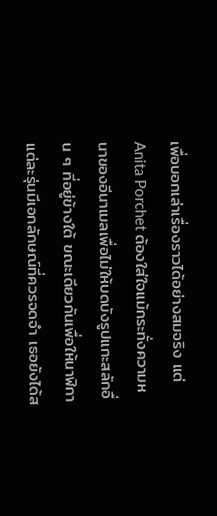เพื่อบอกเล่าเรื่องราวได้อย่างสมจริง แต่ Anita Porchet ต้องใส่ใจแม้กระทั่งความหนาของอีนาเมลเพื่อไม่ให้บดบังรูปแกะสลักอื่น ๆ ที่อยู่ข้างใต้ ขณะเดียวกันเพื่อให้นาฬิกาแต่ละรุ่นมีเอกลักษณ์ที่ควรจดจำ เธอยังได้ส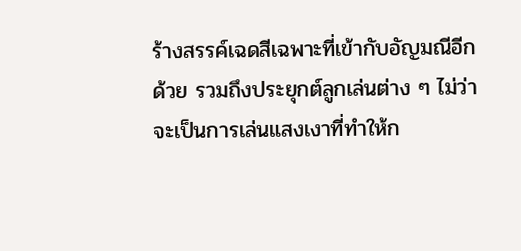ร้างสรรค์เฉดสีเฉพาะที่เข้ากับอัญมณีอีกด้วย รวมถึงประยุกต์ลูกเล่นต่าง ๆ ไม่ว่าจะเป็นการเล่นแสงเงาที่ทำให้ก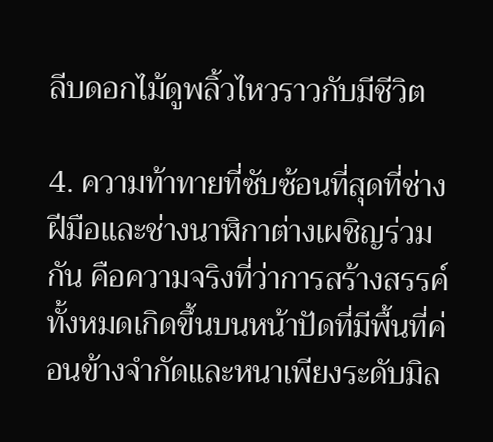ลีบดอกไม้ดูพลิ้วไหวราวกับมีชีวิต

4. ความท้าทายที่ซับซ้อนที่สุดที่ช่างฝีมือและช่างนาฬิกาต่างเผชิญร่วมกัน คือความจริงที่ว่าการสร้างสรรค์ทั้งหมดเกิดขึ้นบนหน้าปัดที่มีพื้นที่ค่อนข้างจำกัดและหนาเพียงระดับมิล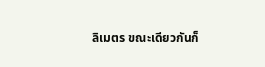ลิเมตร ขณะเดียวกันก็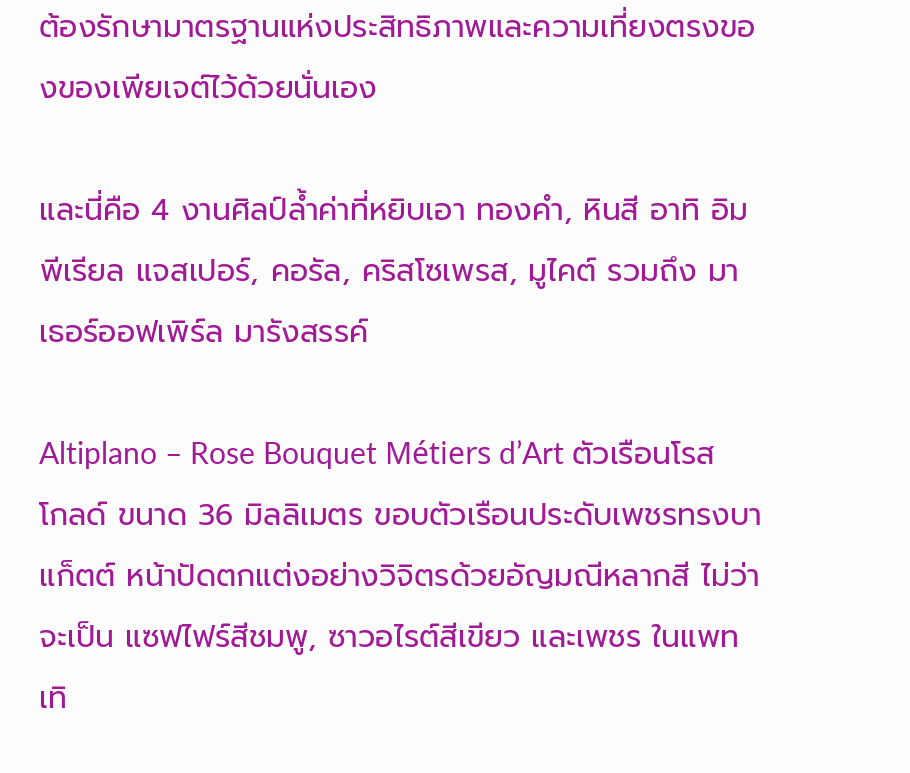ต้องรักษามาตรฐานแห่งประสิทธิภาพและความเที่ยงตรงของของเพียเจต์ไว้ด้วยนั่นเอง

และนี่คือ 4 งานศิลป์ล้ำค่าที่หยิบเอา ทองคำ, หินสี อาทิ อิมพีเรียล แจสเปอร์, คอรัล, คริสโซเพรส, มูไคต์ รวมถึง มาเธอร์ออฟเพิร์ล มารังสรรค์

Altiplano – Rose Bouquet Métiers d’Art ตัวเรือนโรสโกลด์ ขนาด 36 มิลลิเมตร ขอบตัวเรือนประดับเพชรทรงบาแก็ตต์ หน้าปัดตกแต่งอย่างวิจิตรด้วยอัญมณีหลากสี ไม่ว่าจะเป็น แซฟไฟร์สีชมพู, ซาวอไรต์สีเขียว และเพชร ในแพทเทิ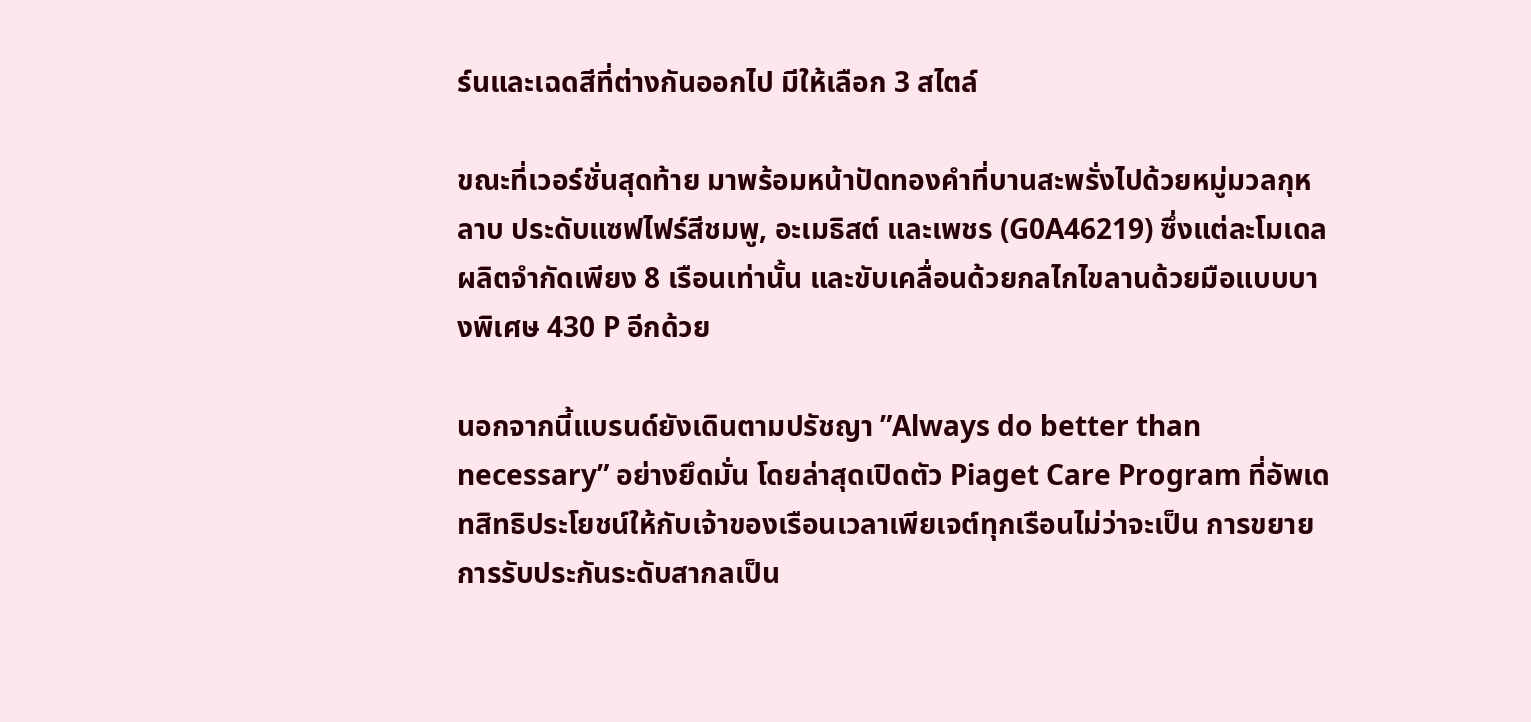ร์นและเฉดสีที่ต่างกันออกไป มีให้เลือก 3 สไตล์

ขณะที่เวอร์ชั่นสุดท้าย มาพร้อมหน้าปัดทองคำที่บานสะพรั่งไปด้วยหมู่มวลกุหลาบ ประดับแซฟไฟร์สีชมพู, อะเมธิสต์ และเพชร (G0A46219) ซึ่งแต่ละโมเดลผลิตจำกัดเพียง 8 เรือนเท่านั้น และขับเคลื่อนด้วยกลไกไขลานด้วยมือแบบบางพิเศษ 430 P อีกด้วย

นอกจากนี้แบรนด์ยังเดินตามปรัชญา ”Always do better than necessary” อย่างยึดมั่น โดยล่าสุดเปิดตัว Piaget Care Program ที่อัพเดทสิทธิประโยชน์ให้กับเจ้าของเรือนเวลาเพียเจต์ทุกเรือนไม่ว่าจะเป็น การขยายการรับประกันระดับสากลเป็น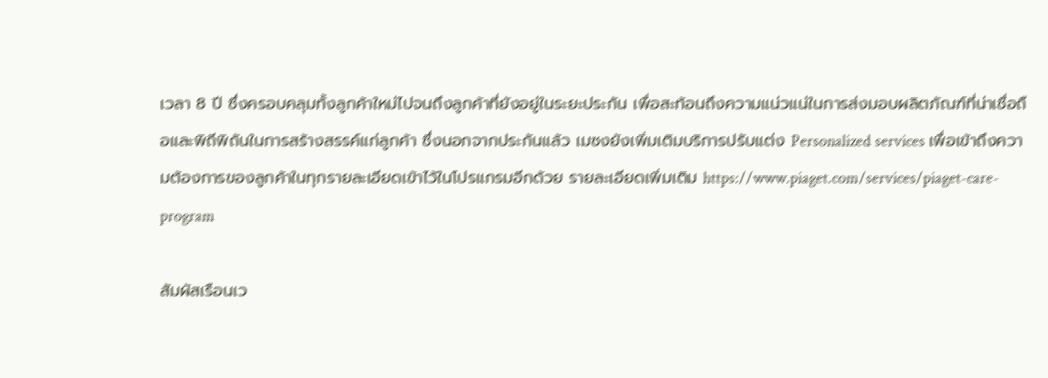เวลา 8 ปี ซึ่งครอบคลุมทั้งลูกค้าใหม่ไปจนถึงลูกค้าที่ยังอยู่ในระยะประกัน เพื่อสะท้อนถึงความแน่วแน่ในการส่งมอบผลิตภัณฑ์ที่น่าเชื่อถือและพิถีพิถันในการสร้างสรรค์แก่ลูกค้า ซึ่งนอกจากประกันแล้ว เมซงยังเพิ่มเติมบริการปรับแต่ง Personalized services เพื่อเข้าถึงความต้องการของลูกค้าในทุกรายละเอียดเข้าไว้ในโปรแกรมอีกด้วย รายละเอียดเพิ่มเติม https://www.piaget.com/services/piaget-care-program

สัมผัสเรือนเว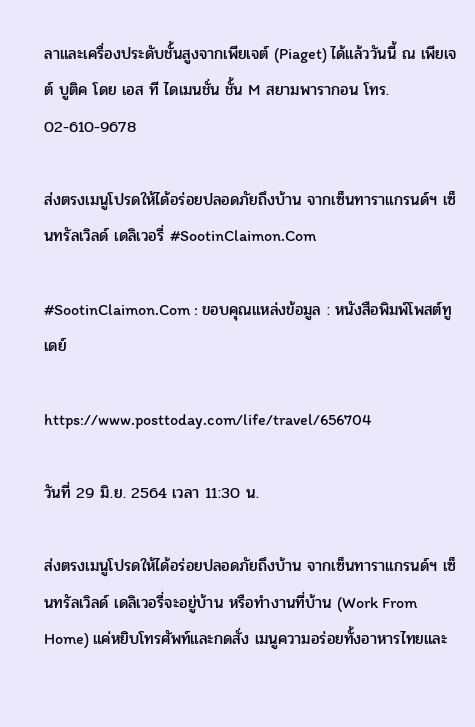ลาและเครื่องประดับชั้นสูงจากเพียเจต์ (Piaget) ได้แล้ววันนี้ ณ เพียเจต์ บูติค โดย เอส ที ไดเมนชั่น ชั้น M สยามพารากอน โทร. 02-610-9678

ส่งตรงเมนูโปรดให้ได้อร่อยปลอดภัยถึงบ้าน จากเซ็นทาราแกรนด์ฯ เซ็นทรัลเวิลด์ เดลิเวอรี่ #SootinClaimon.Com

#SootinClaimon.Com : ขอบคุณแหล่งข้อมูล : หนังสือพิมพ์โพสต์ทูเดย์

https://www.posttoday.com/life/travel/656704

วันที่ 29 มิ.ย. 2564 เวลา 11:30 น.

ส่งตรงเมนูโปรดให้ได้อร่อยปลอดภัยถึงบ้าน จากเซ็นทาราแกรนด์ฯ เซ็นทรัลเวิลด์ เดลิเวอรี่จะอยู่บ้าน หรือทำงานที่บ้าน (Work From Home) แค่หยิบโทรศัพท์และกดสั่ง เมนูความอร่อยทั้งอาหารไทยและ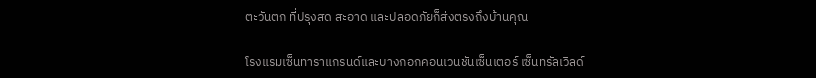ตะวันตก ที่ปรุงสด สะอาด และปลอดภัยก็ส่งตรงถึงบ้านคุณ

โรงแรมเซ็นทาราแกรนด์และบางกอกคอนเวนชันเซ็นเตอร์ เซ็นทรัลเวิลด์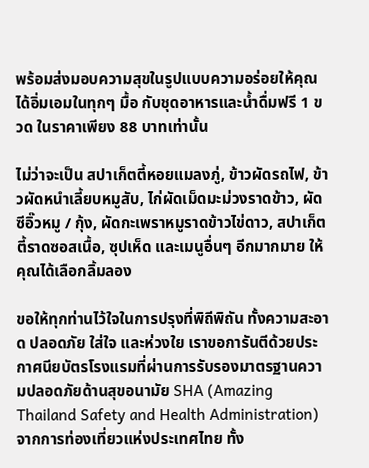พร้อมส่งมอบความสุขในรูปแบบความอร่อยให้คุณได้อิ่มเอมในทุกๆ มื้อ กับชุดอาหารและน้ำดื่มฟรี 1 ขวด ในราคาเพียง 88 บาทเท่านั้น

ไม่ว่าจะเป็น สปาเก็ตตี้หอยแมลงภู่, ข้าวผัดรถไฟ, ข้าวผัดหนำเลี้ยบหมูสับ, ไก่ผัดเม็ดมะม่วงราดข้าว, ผัดซีอิ๊วหมู / กุ้ง, ผัดกะเพราหมูราดข้าวไข่ดาว, สปาเก็ตตี้ราดซอสเนื้อ, ซุปเห็ด และเมนูอื่นๆ อีกมากมาย ให้คุณได้เลือกลิ้มลอง

ขอให้ทุกท่านไว้ใจในการปรุงที่พิถีพิถัน ทั้งความสะอาด ปลอดภัย ใส่ใจ และห่วงใย เราขอการันตีด้วยประกาศนียบัตรโรงแรมที่ผ่านการรับรองมาตรฐานความปลอดภัยด้านสุขอนามัย SHA (Amazing Thailand Safety and Health Administration) จากการท่องเที่ยวแห่งประเทศไทย ทั้ง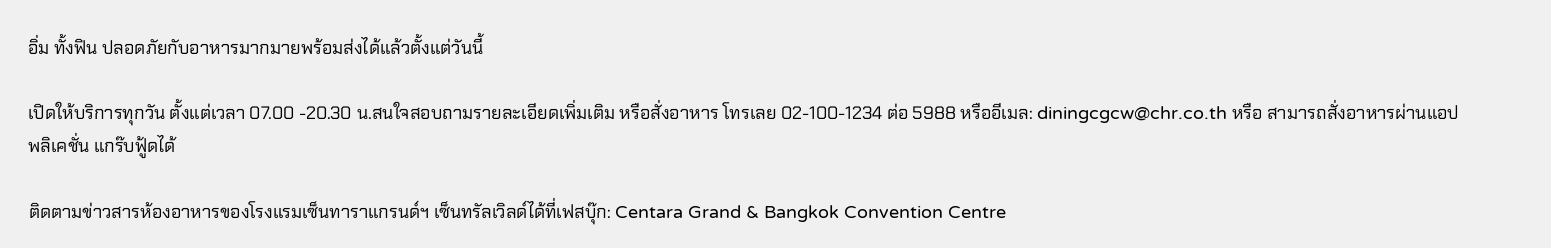อิ่ม ทั้งฟิน ปลอดภัยกับอาหารมากมายพร้อมส่งได้แล้วตั้งแต่วันนี้

เปิดให้บริการทุกวัน ตั้งแต่เวลา 07.00 -20.30 น.สนใจสอบถามรายละเอียดเพิ่มเติม หรือสั่งอาหาร โทรเลย 02-100-1234 ต่อ 5988 หรืออีเมล: diningcgcw@chr.co.th หรือ สามารถสั่งอาหารผ่านแอปพลิเคชั่น แกร๊บฟู้ดได้

ติดตามข่าวสารห้องอาหารของโรงแรมเซ็นทาราแกรนด์ฯ เซ็นทรัลเวิลด์ได้ที่เฟสบุ๊ก: Centara Grand & Bangkok Convention Centre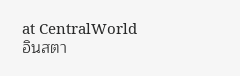at CentralWorld อินสตา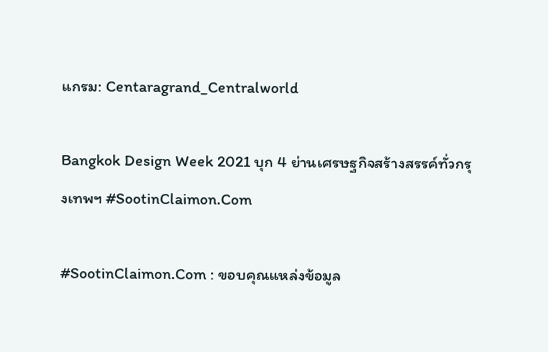แกรม: Centaragrand_Centralworld

Bangkok Design Week 2021 บุก 4 ย่านเศรษฐกิจสร้างสรรค์ทั่วกรุงเทพฯ #SootinClaimon.Com

#SootinClaimon.Com : ขอบคุณแหล่งข้อมูล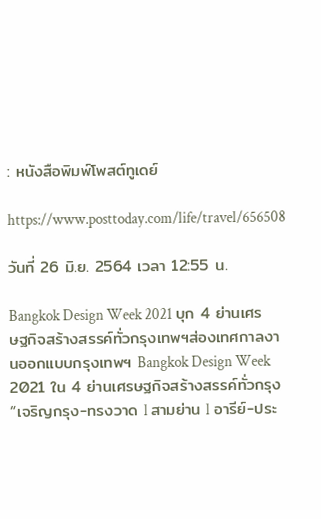: หนังสือพิมพ์โพสต์ทูเดย์

https://www.posttoday.com/life/travel/656508

วันที่ 26 มิ.ย. 2564 เวลา 12:55 น.

Bangkok Design Week 2021 บุก 4 ย่านเศรษฐกิจสร้างสรรค์ทั่วกรุงเทพฯส่องเทศกาลงานออกแบบกรุงเทพฯ Bangkok Design Week 2021 ใน 4 ย่านเศรษฐกิจสร้างสรรค์ทั่วกรุง “เจริญกรุง-ทรงวาด l สามย่าน l อารีย์-ประ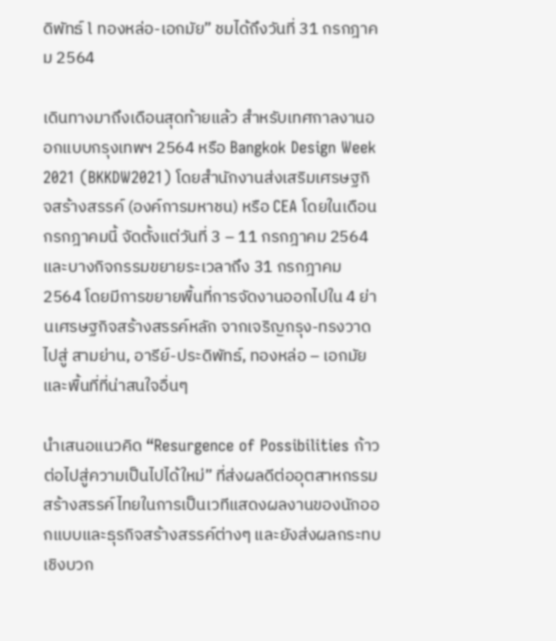ดิพัทธ์ l ทองหล่อ-เอกมัย” ชมได้ถึงวันที่ 31 กรกฎาคม 2564

เดินทางมาถึงเดือนสุดท้ายแล้ว สำหรับเทศกาลงานออกแบบกรุงเทพฯ 2564 หรือ Bangkok Design Week 2021 (BKKDW2021) โดยสำนักงานส่งเสริมเศรษฐกิจสร้างสรรค์ (องค์การมหาชน) หรือ CEA โดยในเดือนกรกฎาคมนี้ จัดตั้งแต่วันที่ 3 – 11 กรกฎาคม 2564 และบางกิจกรรมขยายระเวลาถึง 31 กรกฎาคม 2564 โดยมีการขยายพื้นที่การจัดงานออกไปใน 4 ย่านเศรษฐกิจสร้างสรรค์หลัก จากเจริญกรุง-ทรงวาด ไปสู่ สามย่าน, อารีย์-ประดิพัทธ์, ทองหล่อ – เอกมัย และพื้นที่ที่น่าสนใจอื่นๆ

นำเสนอแนวคิด “Resurgence of Possibilities ก้าวต่อไปสู่ความเป็นไปได้ใหม่” ที่ส่งผลดีต่ออุตสาหกรรมสร้างสรรค์ไทยในการเป็นเวทีแสดงผลงานของนักออกแบบและธุรกิจสร้างสรรค์ต่างๆ และยังส่งผลกระทบเชิงบวก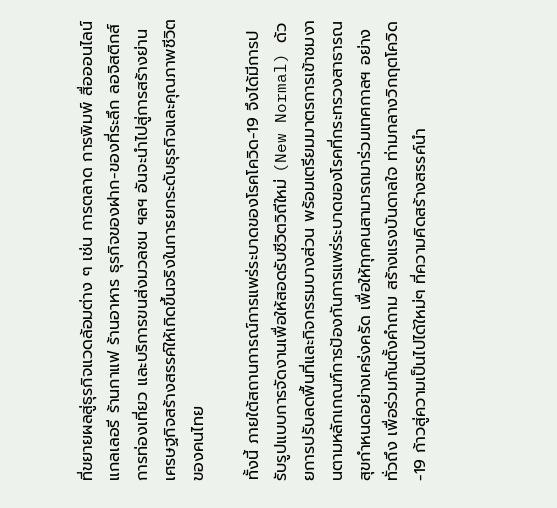ที่ขยายผลสู่ธุรกิจแวดล้อมต่าง ๆ เช่น การตลาด การพิมพ์ สื่อออนไลน์ แกลเลอรี ร้านกาแฟ ร้านอาหาร ธุรกิจของฝาก-ของที่ระลึก ลอจิสติกส์ การท่องเที่ยว และบริการขนส่งมวลชน ฯลฯ อันจะนำไปสู่การสร้างย่านเศรษฐกิจสร้างสรรค์ให้เกิดขึ้นจริงในการยกระดับธุรกิจและคุณภาพชีวิตของคนไทย

ทั้งนี้ ภายใต้สถานการณ์การแพร่ระบาดของโรคโควิด-19 จึงได้มีการปรับรูปแบบการจัดงานเพื่อให้สอดรับชีวิตวิถีใหม่ (New Normal) ด้วยการปรับลดพื้นที่และกิจกรรมบางส่วน พร้อมเตรียมมาตรการเข้าชมงานตามหลักเกณฑ์การป้องกันการแพร่ระบาดของโรคที่กระทรวงสาธารณสุขกำหนดอย่างเคร่งครัด เพื่อให้ทุกคนสามารถมาร่วมเทศกาลฯ อย่างทั่วถึง เพื่อร่วมกันตั้งคำถาม สร้างแรงบันดาลใจ ท่ามกลางวิกฤตโควิด-19 ก้าวสู่ความเป็นไปได้ใหม่ๆ ที่ความคิดสร้างสรรค์นำ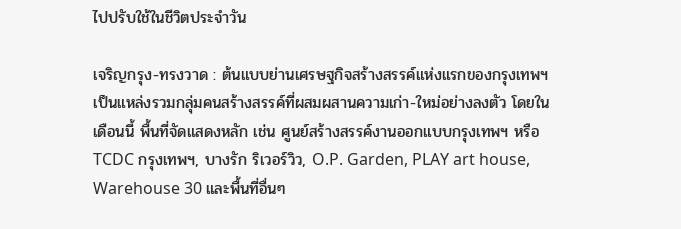ไปปรับใช้ในชีวิตประจำวัน

เจริญกรุง-ทรงวาด : ต้นแบบย่านเศรษฐกิจสร้างสรรค์แห่งแรกของกรุงเทพฯ เป็นแหล่งรวมกลุ่มคนสร้างสรรค์ที่ผสมผสานความเก่า-ใหม่อย่างลงตัว โดยในเดือนนี้ พื้นที่จัดแสดงหลัก เช่น ศูนย์สร้างสรรค์งานออกแบบกรุงเทพฯ หรือ TCDC กรุงเทพฯ, บางรัก ริเวอร์วิว, O.P. Garden, PLAY art house, Warehouse 30 และพื้นที่อื่นๆ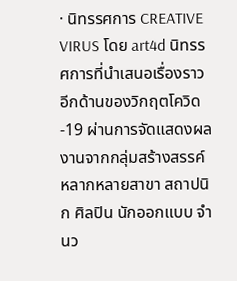· นิทรรศการ CREATIVE VIRUS โดย art4d นิทรรศการที่นำเสนอเรื่องราวอีกด้านของวิกฤตโควิด-19 ผ่านการจัดแสดงผลงานจากกลุ่มสร้างสรรค์หลากหลายสาขา สถาปนิก ศิลปิน นักออกแบบ จำนว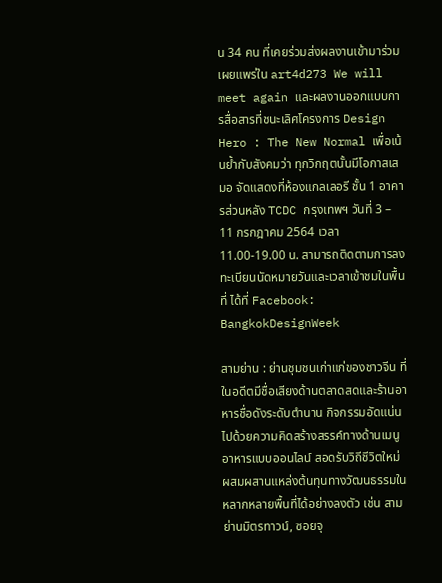น 34 คน ที่เคยร่วมส่งผลงานเข้ามาร่วมเผยแพร่ใน art4d273 We will meet again และผลงานออกแบบการสื่อสารที่ชนะเลิศโครงการ Design Hero : The New Normal เพื่อเน้นย้ำกับสังคมว่า ทุกวิกฤตนั้นมีโอกาสเสมอ จัดแสดงที่ห้องแกลเลอรี ชั้น 1 อาคารส่วนหลัง TCDC กรุงเทพฯ วันที่ 3 – 11 กรกฎาคม 2564 เวลา 11.00-19.00 น. สามารถติดตามการลงทะเบียนนัดหมายวันและเวลาเข้าชมในพื้นที่ ได้ที่ Facebook: BangkokDesignWeek

สามย่าน : ย่านชุมชนเก่าแก่ของชาวจีน ที่ในอดีตมีชื่อเสียงด้านตลาดสดและร้านอาหารชื่อดังระดับตำนาน กิจกรรมอัดแน่นไปด้วยความคิดสร้างสรรค์ทางด้านเมนูอาหารแบบออนไลน์ สอดรับวิถีชีวิตใหม่ ผสมผสานแหล่งต้นทุนทางวัฒนธรรมในหลากหลายพื้นที่ได้อย่างลงตัว เช่น สามย่านมิตรทาวน์, ซอยจุ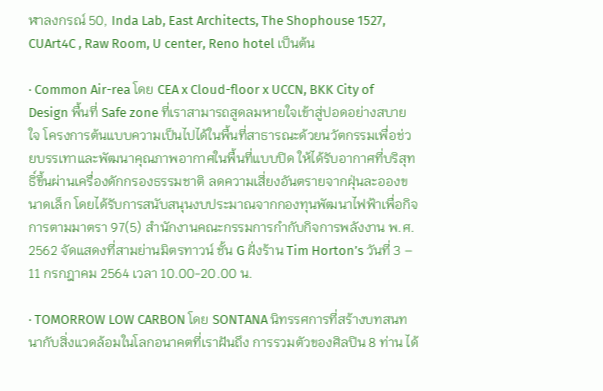ฬาลงกรณ์ 50, Inda Lab, East Architects, The Shophouse 1527, CUArt4C , Raw Room, U center, Reno hotel เป็นต้น

· Common Air-rea โดย CEA x Cloud-floor x UCCN, BKK City of Design พื้นที่ Safe zone ที่เราสามารถสูดลมหายใจเข้าสู่ปอดอย่างสบายใจ โครงการต้นแบบความเป็นไปได้ในพื้นที่สาธารณะด้วยนวัตกรรมเพื่อช่วยบรรเทาและพัฒนาคุณภาพอากาศในพื้นที่แบบปิด ให้ได้รับอากาศที่บริสุทธิ์ขึ้นผ่านเครื่องดักกรองธรรมชาติ ลดความเสี่ยงอันตรายจากฝุ่นละอองขนาดเล็ก โดยได้รับการสนับสนุนงบประมาณจากกองทุนพัฒนาไฟฟ้าเพื่อกิจการตามมาตรา 97(5) สำนักงานคณะกรรมการกำกับกิจการพลังงาน พ.ศ. 2562 จัดแสดงที่สามย่านมิตรทาวน์ ชั้น G ฝั่งร้าน Tim Horton’s วันที่ 3 – 11 กรกฎาคม 2564 เวลา 10.00-20.00 น.

· TOMORROW LOW CARBON โดย SONTANA นิทรรศการที่สร้างบทสนทนากับสิ่งแวดล้อมในโลกอนาคตที่เราฝันถึง การรวมตัวของศิลปิน 8 ท่าน ได้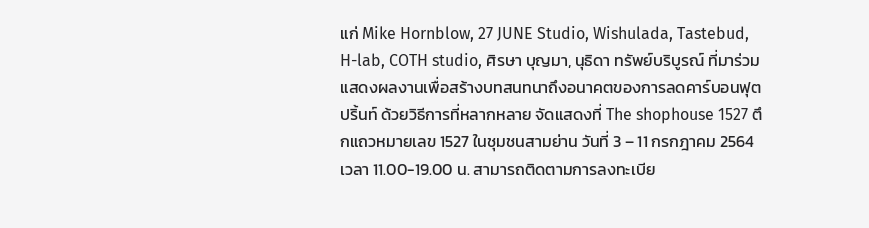แก่ Mike Hornblow, 27 JUNE Studio, Wishulada, Tastebud, H-lab, COTH studio, ศิรษา บุญมา, นุธิดา ทรัพย์บริบูรณ์ ที่มาร่วมแสดงผลงานเพื่อสร้างบทสนทนาถึงอนาคตของการลดคาร์บอนฟุตปริ้นท์ ด้วยวิธีการที่หลากหลาย จัดแสดงที่ The shophouse 1527 ตึกแถวหมายเลข 1527 ในชุมชนสามย่าน วันที่ 3 – 11 กรกฎาคม 2564 เวลา 11.00-19.00 น. สามารถติดตามการลงทะเบีย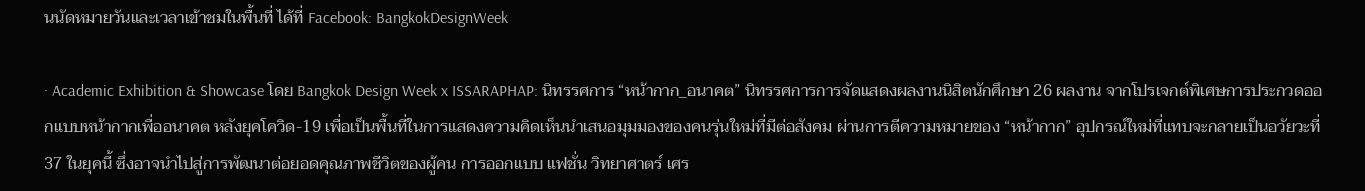นนัดหมายวันและเวลาเข้าชมในพื้นที่ ได้ที่ Facebook: BangkokDesignWeek

· Academic Exhibition & Showcase โดย Bangkok Design Week x ISSARAPHAP: นิทรรศการ “หน้ากาก_อนาคต” นิทรรศการการจัดแสดงผลงานนิสิตนักศึกษา 26 ผลงาน จากโปรเจกต์พิเศษการประกวดออกแบบหน้ากากเพื่ออนาคต หลังยุคโควิด-19 เพื่อเป็นพื้นที่ในการแสดงความคิดเห็นนำเสนอมุมมองของคนรุ่นใหม่ที่มีต่อสังคม ผ่านการตีความหมายของ “หน้ากาก” อุปกรณ์ใหม่ที่แทบจะกลายเป็นอวัยวะที่ 37 ในยุคนี้ ซึ่งอาจนำไปสู่การพัฒนาต่อยอดคุณภาพชีวิตของผู้คน การออกแบบ แฟชั่น วิทยาศาตร์ เศร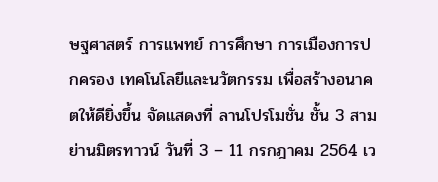ษฐศาสตร์ การแพทย์ การศึกษา การเมืองการปกครอง เทคโนโลยีและนวัตกรรม เพื่อสร้างอนาคตให้ดียิ่งขึ้น จัดแสดงที่ ลานโปรโมชั่น ชั้น 3 สามย่านมิตรทาวน์ วันที่ 3 – 11 กรกฎาคม 2564 เว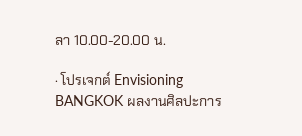ลา 10.00-20.00 น.

· โปรเจกต์ Envisioning BANGKOK ผลงานศิลปะการ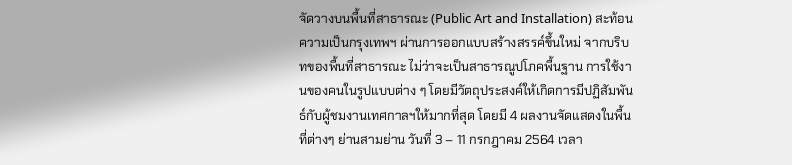จัดวางบนพื้นที่สาธารณะ (Public Art and Installation) สะท้อนความเป็นกรุงเทพฯ ผ่านการออกแบบสร้างสรรค์ขึ้นใหม่ จากบริบทของพื้นที่สาธารณะ ไม่ว่าจะเป็นสาธารณูปโภคพื้นฐาน การใช้งานของคนในรูปแบบต่าง ๆ โดยมีวัตถุประสงค์ให้เกิดการมีปฏิสัมพันธ์กับผู้ชมงานเทศกาลฯให้มากที่สุด โดยมี 4 ผลงานจัดแสดงในพื้นที่ต่างๆ ย่านสามย่าน วันที่ 3 – 11 กรกฎาคม 2564 เวลา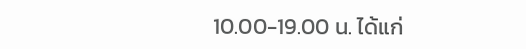10.00-19.00 น. ได้แก่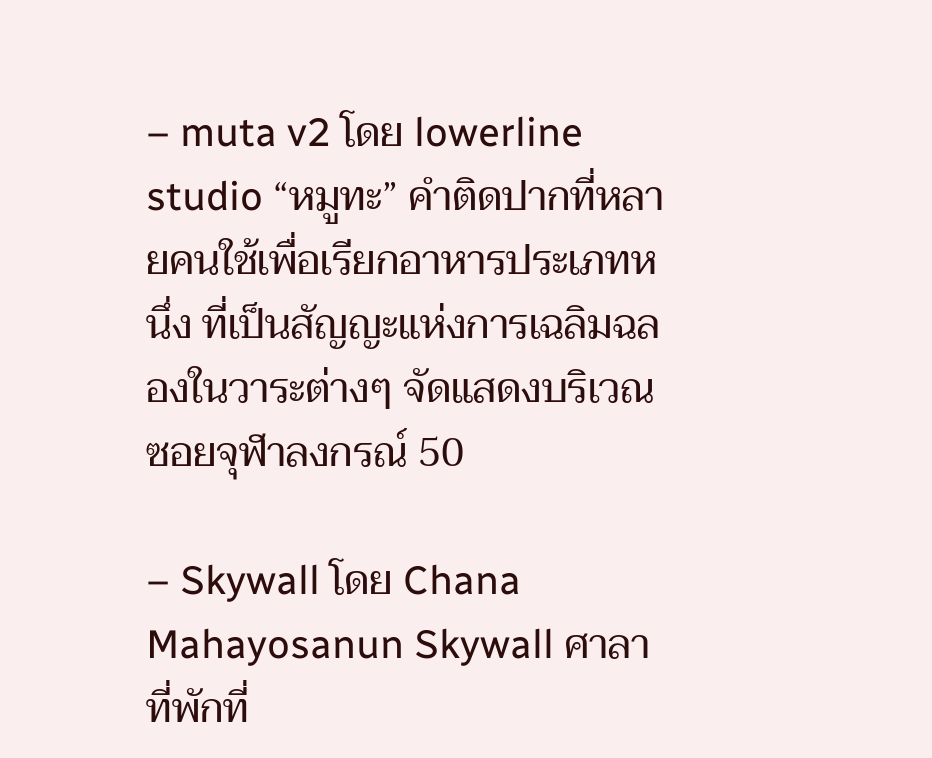– muta v2 โดย lowerline studio “หมูทะ” คำติดปากที่หลายคนใช้เพื่อเรียกอาหารประเภทหนึ่ง ที่เป็นสัญญะแห่งการเฉลิมฉลองในวาระต่างๆ จัดแสดงบริเวณซอยจุฬาลงกรณ์ 50

– Skywall โดย Chana Mahayosanun Skywall ศาลาที่พักที่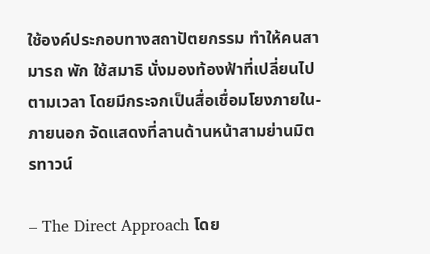ใช้องค์ประกอบทางสถาปัตยกรรม ทำให้คนสามารถ พัก ใช้สมาธิ นั่งมองท้องฟ้าที่เปลี่ยนไปตามเวลา โดยมีกระจกเป็นสื่อเชื่อมโยงภายใน-ภายนอก จัดแสดงที่ลานด้านหน้าสามย่านมิตรทาวน์

– The Direct Approach โดย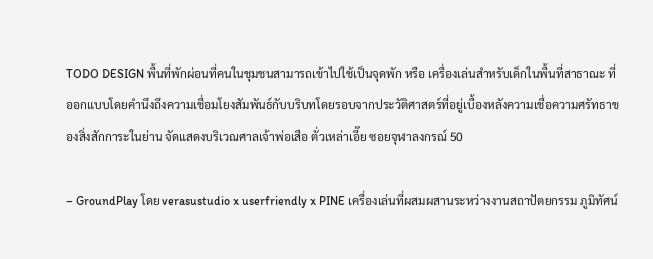TODO DESIGN พื้นที่พักผ่อนที่คนในชุมชนสามารถเข้าไปใช้เป็นจุดพัก หรือ เครื่องเล่นสำหรับเด็กในพื้นที่สาธาณะ ที่ออกแบบโดยคำนึงถึงความเชื่อมโยงสัมพันธ์กับบริบทโดยรอบจากประวัติศาสตร์ที่อยู่เบื้องหลังความเชื่อความศรัทธาของสิ่งสักการะในย่าน จัดแสดงบริเวณศาลเจ้าพ่อเสือ ตั่วเหล่าเอี๊ย ซอยจุฬาลงกรณ์ 50

– GroundPlay โดย verasustudio x userfriendly x PINE เครื่องเล่นที่ผสมผสานระหว่างงานสถาปัตยกรรม ภูมิทัศน์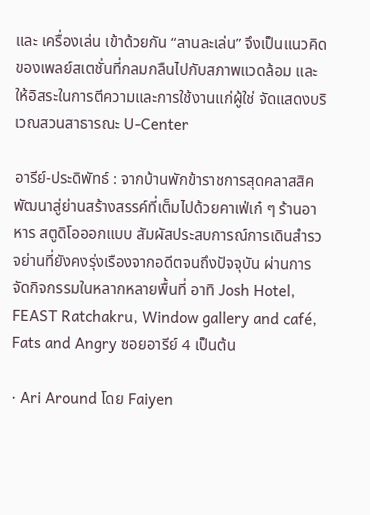และ เครื่องเล่น เข้าด้วยกัน “ลานละเล่น” จึงเป็นแนวคิดของเพลย์สเตชั่นที่กลมกลืนไปกับสภาพแวดล้อม และให้อิสระในการตีความและการใช้งานแก่ผู้ใช่ จัดแสดงบริเวณสวนสาธารณะ U-Center

อารีย์-ประดิพัทธ์ : จากบ้านพักข้าราชการสุดคลาสสิค พัฒนาสู่ย่านสร้างสรรค์ที่เต็มไปด้วยคาเฟ่เก๋ ๆ ร้านอาหาร สตูดิโอออกแบบ สัมผัสประสบการณ์การเดินสำรวจย่านที่ยังคงรุ่งเรืองจากอดีตจนถึงปัจจุบัน ผ่านการจัดกิจกรรมในหลากหลายพื้นที่ อาทิ Josh Hotel, FEAST Ratchakru, Window gallery and café, Fats and Angry ซอยอารีย์ 4 เป็นต้น

· Ari Around โดย Faiyen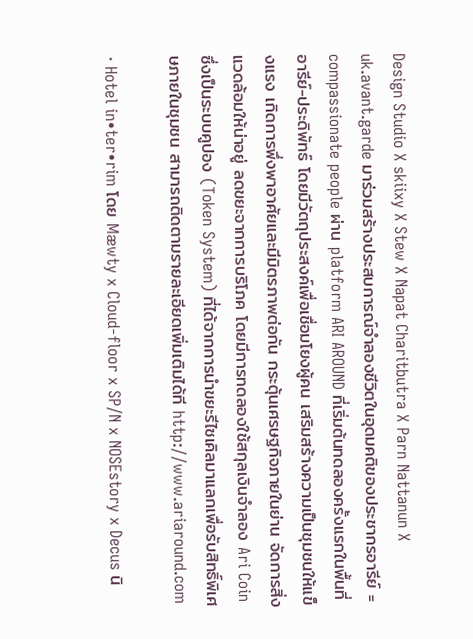Design Studio X skiixy X Stew X Napat Charitbutra X Parn Nattanun X uk.avant.garde มาร่วมสร้างประสบการณ์จำลองชีวิตในอุดมคติของประชากรอารีย์ = compassionate people ผ่าน platform ARI AROUND ที่เริ่มต้นทดลองครั้งแรกในพื้นที่ อารีย์-ประดิพัทธ์ โดยมีวัตถุประสงค์เพื่อเชื่อมโยงผู้คน เสริมสร้างความเป็นชุมชนให้แข็งแรง เกิดการพึ่งพาอาศัยและมีมิตรภาพต่อกัน กระตุ้นเศรษฐกิจภายในย่าน จัดการสิ่งแวดล้อมให้น่าอยู่ ลดขยะจากการบริโภค โดยมีการทดลองใช้สกุลเงินจำลอง Ari Coin ซึ่งเป็นระบบคูปอง (Token System) ที่ได้จากการนำขยะรีไซเคิลมาแลกเพื่อรับสิทธิ์พิเศษภายในชุมชน สามารถติดตามรายละเอียดเพิ่มเติมได้ที http://www.ariaround.com

· Hotel in•ter•rim โดย Mæwty x Cloud-floor x SP/N x NOSEstory x Decus นิ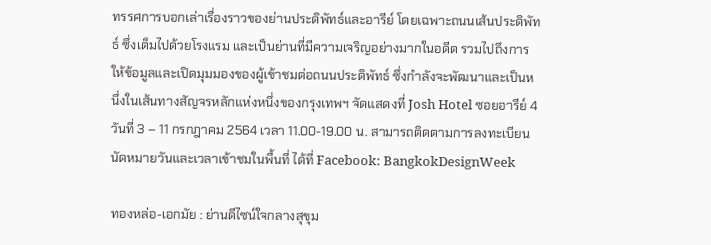ทรรศการบอกเล่าเรื่องราวของย่านประดิพัทธ์และอารีย์ โดยเฉพาะถนนเส้นประดิพัทธ์ ซึ่งเต็มไปด้วยโรงแรม และเป็นย่านที่มีความเจริญอย่างมากในอดีต รวมไปถึงการให้ข้อมูลและเปิดมุมมองของผู้เข้าชมต่อถนนประดิพัทธ์ ซึ่งกำลังจะพัฒนาและเป็นหนึ่งในเส้นทางสัญจรหลักแห่งหนึ่งของกรุงเทพฯ จัดแสดงที่ Josh Hotel ซอยอารีย์ 4 วันที่ 3 – 11 กรกฎาคม 2564 เวลา 11.00-19.00 น. สามารถติดตามการลงทะเบียนนัดหมายวันและเวลาเข้าชมในพื้นที่ ได้ที่ Facebook: BangkokDesignWeek

ทองหล่อ-เอกมัย : ย่านดีไซน์ใจกลางสุขุม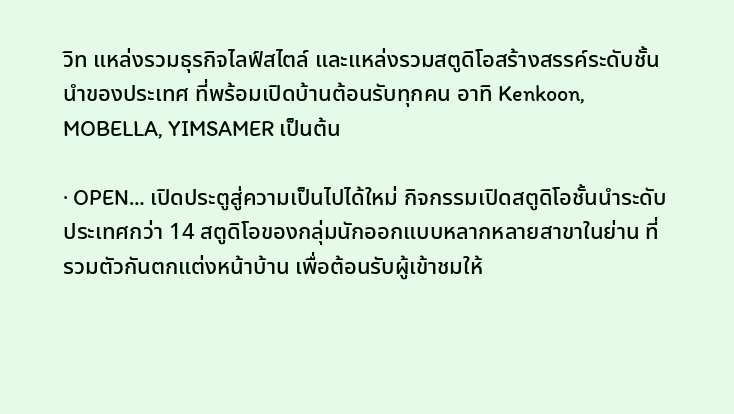วิท แหล่งรวมธุรกิจไลฟ์สไตล์ และแหล่งรวมสตูดิโอสร้างสรรค์ระดับชั้นนำของประเทศ ที่พร้อมเปิดบ้านต้อนรับทุกคน อาทิ Kenkoon, MOBELLA, YIMSAMER เป็นต้น

· OPEN… เปิดประตูสู่ความเป็นไปได้ใหม่ กิจกรรมเปิดสตูดิโอชั้นนำระดับประเทศกว่า 14 สตูดิโอของกลุ่มนักออกแบบหลากหลายสาขาในย่าน ที่รวมตัวกันตกแต่งหน้าบ้าน เพื่อต้อนรับผู้เข้าชมให้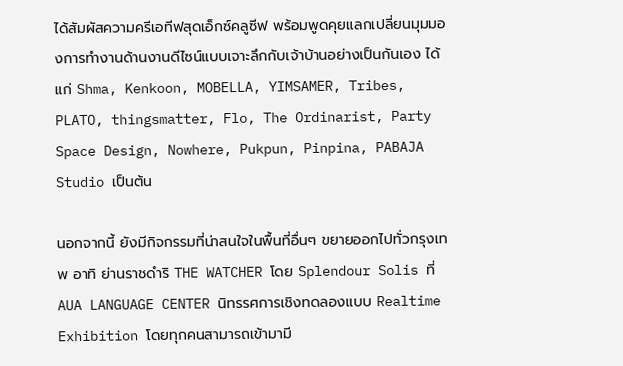ได้สัมผัสความครีเอทีฟสุดเอ็กซ์คลูซีฟ พร้อมพูดคุยแลกเปลี่ยนมุมมองการทำงานด้านงานดีไซน์แบบเจาะลึกกับเจ้าบ้านอย่างเป็นกันเอง ได้แก่ Shma, Kenkoon, MOBELLA, YIMSAMER, Tribes, PLATO, thingsmatter, Flo, The Ordinarist, Party Space Design, Nowhere, Pukpun, Pinpina, PABAJA Studio เป็นต้น

นอกจากนี้ ยังมีกิจกรรมที่น่าสนใจในพื้นที่อื่นๆ ขยายออกไปทั่วกรุงเทพ อาทิ ย่านราชดำริ THE WATCHER โดย Splendour Solis ที่ AUA LANGUAGE CENTER นิทรรศการเชิงทดลองแบบ Realtime Exhibition โดยทุกคนสามารถเข้ามามี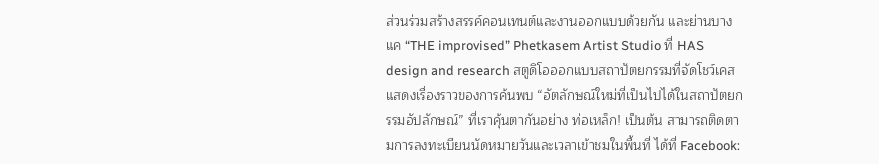ส่วนร่วมสร้างสรรค์คอนเทนต์และงานออกแบบด้วยกัน และย่านบางแค “THE improvised” Phetkasem Artist Studio ที่ HAS design and research สตูดิโอออกแบบสถาปัตยกรรมที่จัดโชว์เคสแสดงเรื่องราวของการค้นพบ “อัตลักษณ์ใหม่ที่เป็นไปได้ในสถาปัตยกรรมอัปลักษณ์” ที่เราคุ้นตากันอย่าง ท่อเหล็ก! เป็นต้น สามารถติดตามการลงทะเบียนนัดหมายวันและเวลาเข้าชมในพื้นที่ ได้ที่ Facebook: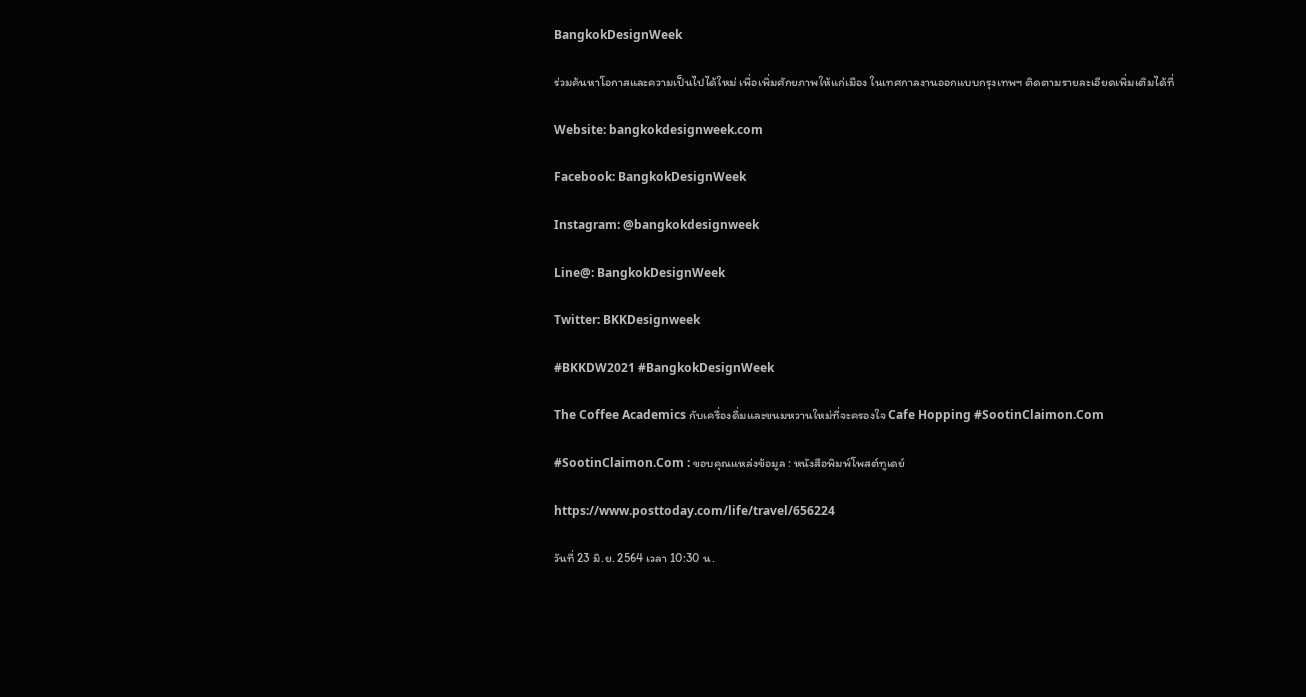BangkokDesignWeek

ร่วมค้นหาโอกาสและความเป็นไปได้ใหม่ เพื่อเพิ่มศักยภาพให้แก่เมือง ในเทศกาลงานออกแบบกรุงเทพฯ ติดตามรายละเอียดเพิ่มเติมได้ที่

Website: bangkokdesignweek.com

Facebook: BangkokDesignWeek

Instagram: @bangkokdesignweek

Line@: BangkokDesignWeek

Twitter: BKKDesignweek

#BKKDW2021 #BangkokDesignWeek

The Coffee Academics กับเครื่องดื่มและขนมหวานใหม่ที่จะครองใจ Cafe Hopping #SootinClaimon.Com

#SootinClaimon.Com : ขอบคุณแหล่งข้อมูล : หนังสือพิมพ์โพสต์ทูเดย์

https://www.posttoday.com/life/travel/656224

วันที่ 23 มิ.ย. 2564 เวลา 10:30 น.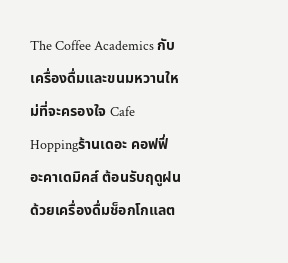The Coffee Academics กับเครื่องดื่มและขนมหวานใหม่ที่จะครองใจ Cafe Hoppingร้านเดอะ คอฟฟี่ อะคาเดมิคส์ ต้อนรับฤดูฝนด้วยเครื่องดื่มช็อกโกแลต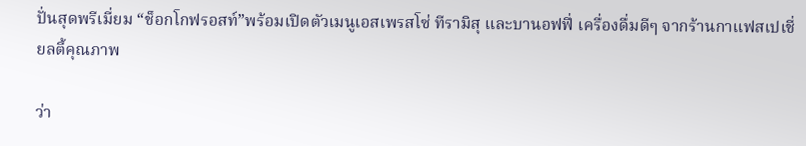ปั่นสุดพรีเมี่ยม “ช็อกโกฟรอสท์”พร้อมเปิดตัวเมนูเอสเพรสโซ่ ทีรามิสุ และบานอฟฟี่ เครื่องดื่มดีๆ จากร้านกาแฟสเปเชี่ยลตี้คุณภาพ

ว่า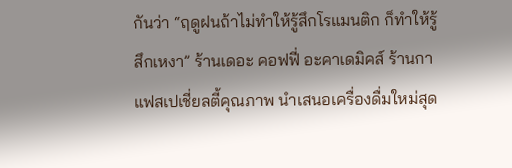กันว่า “ฤดูฝนถ้าไม่ทำให้รู้สึกโรแมนติก ก็ทำให้รู้สึกเหงา” ร้านเดอะ คอฟฟี่ อะคาเดมิคส์ ร้านกาแฟสเปเชี่ยลตี้คุณภาพ นำเสนอเครื่องดื่มใหม่สุด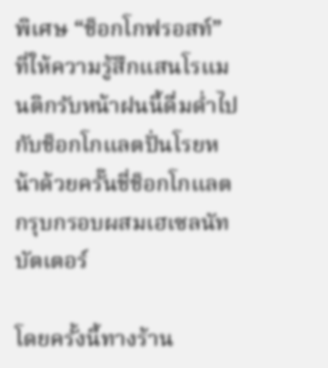พิเศษ “ช็อกโกฟรอสท์” ที่ให้ความรู้สึกแสนโรแมนติกรับหน้าฝนนี้ดื่มด่ำไปกับช็อกโกแลตปั่นโรยหน้าด้วยครั๊นชี่ช็อกโกแลตกรุบกรอบผสมเฮเซลนัทบัตเตอร์

โดยครั้งนี้ทางร้าน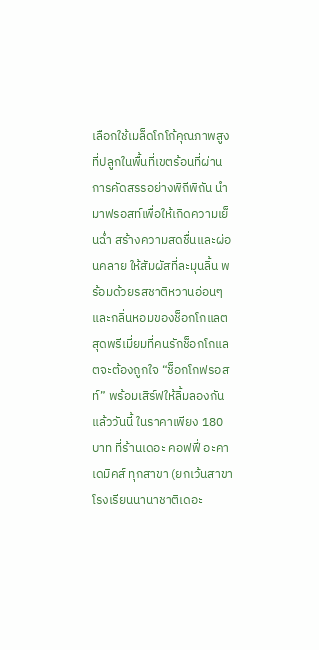เลือกใช้เมล็ดโกโก้คุณภาพสูงที่ปลูกในพื้นที่เขตร้อนที่ผ่านการคัดสรรอย่างพิถีพิถัน นำมาฟรอสท์เพื่อให้เกิดความเย็นฉ่ำ สร้างความสดชื่นและผ่อนคลาย ให้สัมผัสที่ละมุนลิ้น พร้อมด้วยรสชาติหวานอ่อนๆ และกลิ่นหอมของช็อกโกแลตสุดพรีเมี่ยมที่คนรักช็อกโกแลตจะต้องถูกใจ “ช็อกโกฟรอสท์” พร้อมเสิร์ฟให้ลิ้มลองกันแล้ววันนี้ ในราคาเพียง 180 บาท ที่ร้านเดอะ คอฟฟี่ อะคาเดมิคส์ ทุกสาขา (ยกเว้นสาขาโรงเรียนนานาชาติเดอะ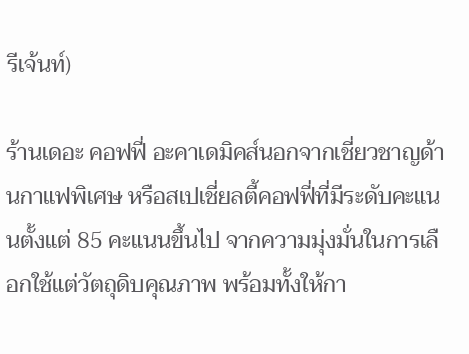รีเจ้นท์)

ร้านเดอะ คอฟฟี่ อะคาเดมิคส์นอกจากเชี่ยวชาญด้านกาแฟพิเศษ หรือสเปเชี่ยลตี้คอฟฟี่ที่มีระดับคะแนนตั้งแต่ 85 คะแนนขึ้นไป จากความมุ่งมั่นในการเลือกใช้แต่วัตถุดิบคุณภาพ พร้อมทั้งให้กา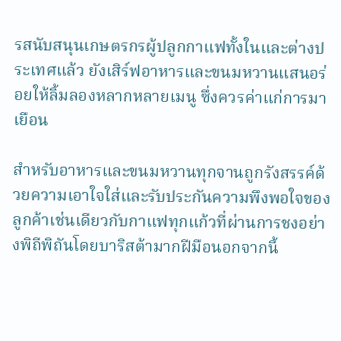รสนับสนุนเกษตรกรผู้ปลูกกาแฟทั้งในและต่างประเทศแล้ว ยังเสิร์ฟอาหารและขนมหวานแสนอร่อยให้ลิ้มลองหลากหลายเมนู ซึ่งควรค่าแก่การมาเยือน

สำหรับอาหารและขนมหวานทุกจานถูกรังสรรค์ด้วยความเอาใจใส่และรับประกันความพึงพอใจของลูกค้าเช่นเดียวกับกาแฟทุกแก้วที่ผ่านการชงอย่างพิถีพิถันโดยบาริสต้ามากฝีมือนอกจากนี้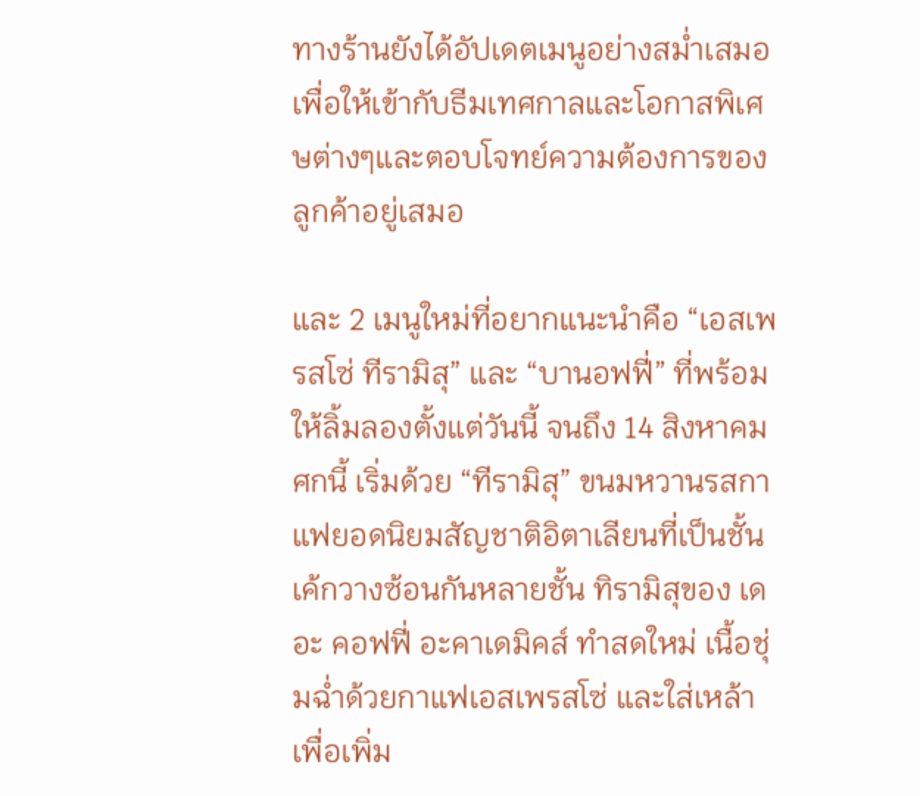ทางร้านยังได้อัปเดตเมนูอย่างสม่ำเสมอเพื่อให้เข้ากับธีมเทศกาลและโอกาสพิเศษต่างๆและตอบโจทย์ความต้องการของลูกค้าอยู่เสมอ

และ 2 เมนูใหม่ที่อยากแนะนำคือ “เอสเพรสโซ่ ทีรามิสุ” และ “บานอฟฟี่” ที่พร้อมให้ลิ้มลองตั้งแต่วันนี้ จนถึง 14 สิงหาคม ศกนี้ เริ่มด้วย “ทีรามิสุ” ขนมหวานรสกาแฟยอดนิยมสัญชาติอิตาเลียนที่เป็นชั้นเค้กวางซ้อนกันหลายชั้น ทิรามิสุของ เดอะ คอฟฟี่ อะคาเดมิคส์ ทำสดใหม่ เนื้อชุ่มฉ่ำด้วยกาแฟเอสเพรสโซ่ และใส่เหล้าเพื่อเพิ่ม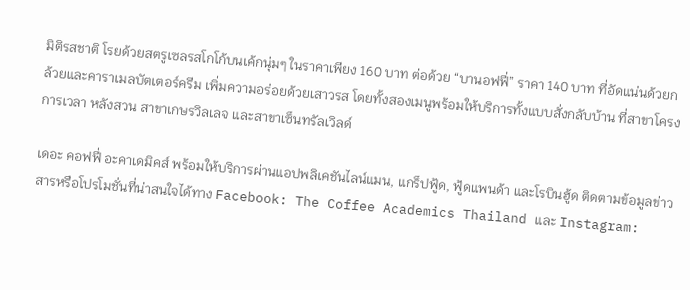มิติรสชาติ โรยด้วยสตรูเซลรสโกโก้บนเค้กนุ่มๆ ในราคาเพียง 160 บาท ต่อด้วย “บานอฟฟี่” ราคา 140 บาท ที่อัดแน่นด้วยกล้วยและคาราเมลบัตเตอร์ครีม เพิ่มความอร่อยด้วยเสาวรส โดยทั้งสองเมนูพร้อมให้บริการทั้งแบบสั่งกลับบ้าน ที่สาขาโครงการเวลา หลังสวน สาขาเกษรวิลเลจ และสาขาเซ็นทรัลเวิลด์

เดอะ คอฟฟี่ อะคาเดมิคส์ พร้อมให้บริการผ่านแอปพลิเคชันไลน์แมน, แกร็ปฟู้ด, ฟู้ดแพนด้า และโรบินฮู้ด ติดตามข้อมูลข่าวสารหรือโปรโมชั่นที่น่าสนใจได้ทาง Facebook: The Coffee Academics Thailand และ Instagram: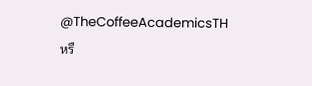@TheCoffeeAcademicsTH หรื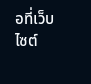อที่เว็บไซต์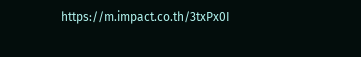https://m.impact.co.th/3txPx0I